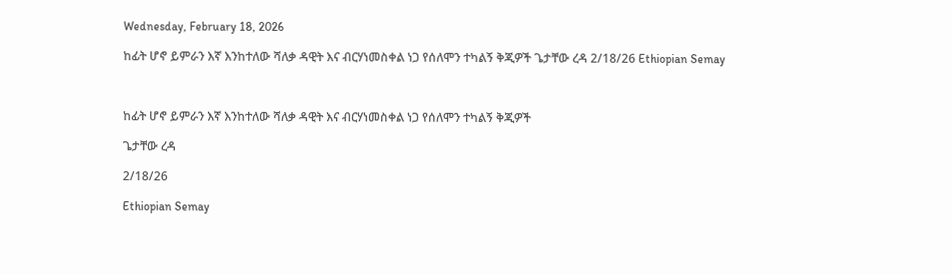Wednesday, February 18, 2026

ከፊት ሆኖ ይምራን እኛ እንከተለው ሻለቃ ዳዊት እና ብርሃነመስቀል ነጋ የሰለሞን ተካልኝ ቅጂዎች ጌታቸው ረዳ 2/18/26 Ethiopian Semay



ከፊት ሆኖ ይምራን እኛ እንከተለው ሻለቃ ዳዊት እና ብርሃነመስቀል ነጋ የሰለሞን ተካልኝ ቅጂዎች

ጌታቸው ረዳ

2/18/26

Ethiopian Semay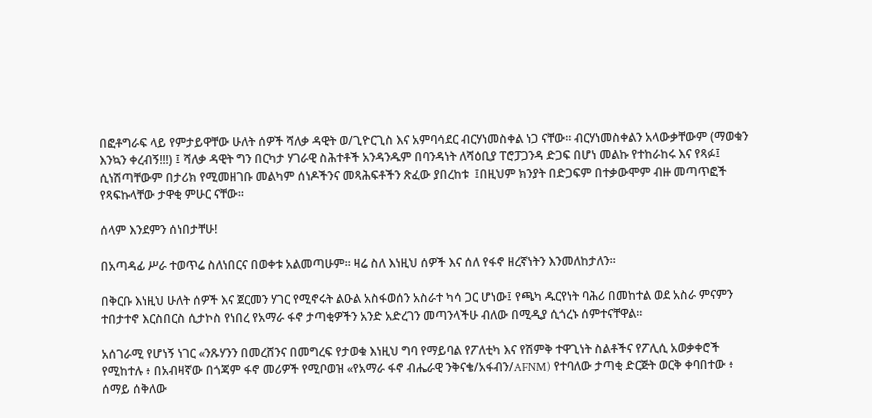በፎቶግራፍ ላይ የምታይዋቸው ሁለት ሰዎች ሻለቃ ዳዊት ወ/ጊዮርጊስ እና አምባሳደር ብርሃነመስቀል ነጋ ናቸው። ብርሃነመስቀልን አላውቃቸውም (ማወቁን እንኳን ቀረብኝ!!!) ፤ ሻለቃ ዳዊት ግን በርካታ ሃገራዊ ስሕተቶች አንዳንዱም በባንዳነት ለሻዕቢያ ፐሮፓጋንዳ ድጋፍ በሆነ መልኩ የተከራከሩ እና የጻፉ፤ ሲነሽጣቸውም በታሪክ የሚመዘገቡ መልካም ሰነዶችንና መጻሕፍቶችን ጽፈው ያበረከቱ  ፤በዚህም ክንያት በድጋፍም በተቃውሞም ብዙ መጣጥፎች የጻፍኩላቸው ታዋቂ ምሁር ናቸው።

ሰላም እንደምን ሰነበታቸሁ!

በአጣዳፊ ሥራ ተወጥሬ ስለነበርና በወቀቱ አልመጣሁም። ዛሬ ስለ እነዚህ ሰዎች እና ሰለ የፋኖ ዘረኛነትን እንመለከታለን።

በቅርቡ እነዚህ ሁለት ሰዎች እና ጀርመን ሃገር የሚኖሩት ልዑል አስፋወሰን አስራተ ካሳ ጋር ሆነው፤ የጫካ ዱርየነት ባሕሪ በመከተል ወደ አስራ ምናምን ተበታተኖ እርስበርስ ሲታኮስ የነበረ የአማራ ፋኖ ታጣቂዎችን አንድ አድረገን መጣንላችሁ ብለው በሚዲያ ሲጎረኑ ሰምተናቸዋል።

አሰገራሚ የሆነኝ ነገር «ንጹሃንን በመረሸንና በመግረፍ የታወቁ እነዚህ ግባ የማይባል የፖለቲካ እና የሽምቅ ተዋጊነት ስልቶችና የፖሊሲ አወቃቀሮች የሚከተሉ ፥ በአብዛኛው በጎጃም ፋኖ መሪዎች የሚቦወዝ «የአማራ ፋኖ ብሔራዊ ንቅናቄ/አፋብን/AFNM) የተባለው ታጣቂ ድርጅት ወርቅ ቀባበተው ፥ ሰማይ ሰቅለው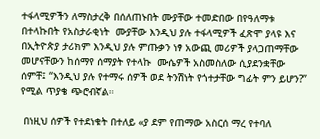ተፋላሚዎችን ለማስታረቅ በሰለጠኑበት ሙያቸው ተመድበው በየዓለማቱ በተላኩበት የአስታራቂነት  ሙያቸው እንዲህ ያሉ ተፋላሚዎች ፈጽሞ ያላዩ እና በኢትዮጵያ ታሪክም እንዲህ ያሉ ምጡቃን ነፃ አውጪ መሪዎች ያላጋጠማቸው መሆናቸውን ከሰማየ ሰማያት የተላኩ  ሙሴዎች አስመስለው ሲያደንቋቸው ሰምቸ፤ “እንዲህ ያሉ የተማሩ ሰዎች ወደ ትንሽነት የጎተታቸው ግፊት ምን ይሆን?” የሚል ጥያቄ ጭሮብኛል።

 በነዚህ ሰዎች የተደነቁት በተለይ «ያ ደም የጠማው አስርሰ ማረ የተባለ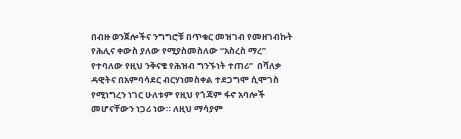በብዙ ወንጀሎችና ንግግሮቹ በጥቁር መዝገብ የመዘገብኩት የሕሊና ቀውስ ያለው የሚያስመስለው “አስረስ ማረ” የተባለው የዚህ ንቅናቄ የሕዝብ ግንኙነት ተጠሪ”  በሻለቃ ዳዊትና በአምባሳደር ብርሃነመስቀል ተደጋግሞ ሲሞገስ የሚነግረን ነገር ሁለቱም የዚህ የጎጃም ፋኖ አባሎች መሆናቸውን ነጋሪ ነው። ለዚህ ማሳያም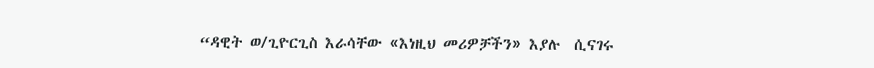“ዳዊት ወ/ጊዮርጊስ እራሳቸው «እነዚህ መሪዎቻችን» እያሉ  ሲናገሩ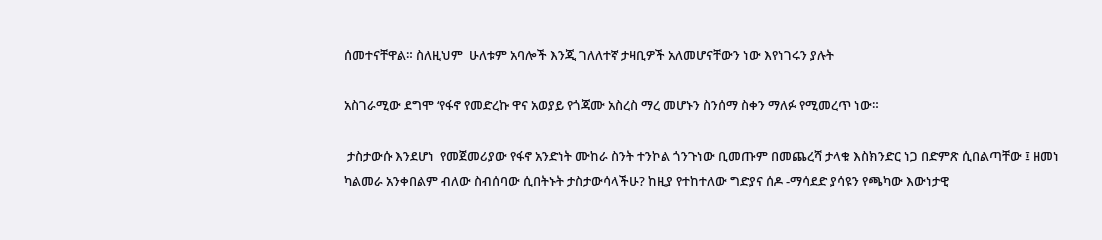ሰመተናቸዋል። ስለዚህም  ሁለቱም አባሎች እንጂ ገለለተኛ ታዛቢዎች አለመሆናቸውን ነው እየነገሩን ያሉት

አስገራሚው ደግሞ ‘የፋኖ የመድረኩ ዋና አወያይ የጎጃሙ አስረስ ማረ መሆኑን ስንሰማ ስቀን ማለፉ የሚመረጥ ነው።

 ታስታውሱ እንደሆነ  የመጀመሪያው የፋኖ አንድነት ሙከራ ስንት ተንኮል ጎንጉነው ቢመጡም በመጨረሻ ታላቁ እስክንድር ነጋ በድምጽ ሲበልጣቸው ፤ ዘመነ ካልመራ አንቀበልም ብለው ስብሰባው ሲበትኑት ታስታውሳላችሁ? ከዚያ የተከተለው ግድያና ሰዶ -ማሳደድ ያሳዩን የጫካው እውነታዊ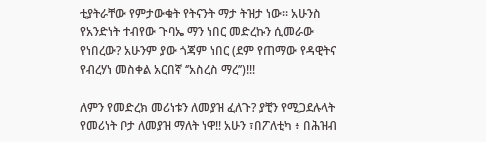ቲያትራቸው የምታውቁት የትናንት ማታ ትዝታ ነው። አሁንስ የአንድነት ተብየው ጉባኤ ማን ነበር መድረኩን ሲመራው የነበረው? አሁንም ያው ጎጃም ነበር (ደም የጠማው የዳዊትና የብረሃነ መስቀል አርበኛ ‘’አስረስ ማረ’’)!!!

ለምን የመድረክ መሪነቱን ለመያዝ ፈለጉ? ያቺን የሚጋደሉላት የመሪነት ቦታ ለመያዝ ማለት ነዋ!! አሁን ፣በፖለቲካ ፥ በሕዝብ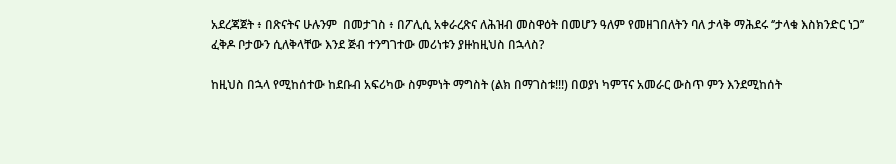አደረጃጀት ፥ በጽናትና ሁሉንም  በመታገስ ፥ በፖሊሲ አቀራረጽና ለሕዝብ መስዋዕት በመሆን ዓለም የመዘገበለትን ባለ ታላቅ ማሕደሩ ‘’ታላቁ እስክንድር ነጋ’’ ፈቅዶ ቦታውን ሲለቅላቸው እንደ ጅብ ተንግገተው መሪነቱን ያዙከዚህስ በኋላስ?

ከዚህስ በኋላ የሚከሰተው ከደቡብ አፍሪካው ስምምነት ማግስት (ልክ በማገስቱ!!!) በወያነ ካምፕና አመራር ውስጥ ምን እንደሚከሰት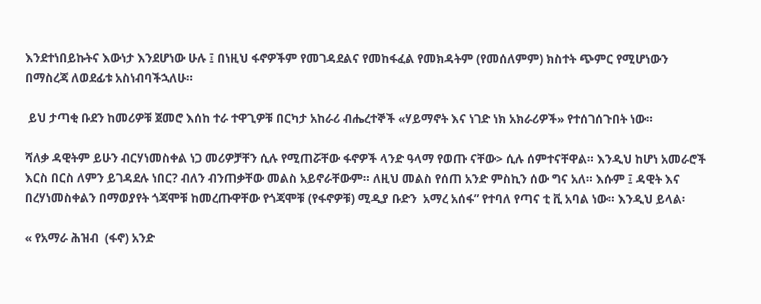እንደተነበይኩትና እውነታ እንደሆነው ሁሉ ፤ በነዚህ ፋኖዎችም የመገዳደልና የመከፋፈል የመክዳትም (የመሰለምም) ክስተት ጭምር የሚሆነውን በማስረጃ ለወደፊቱ አስነብባችኋለሁ።

 ይህ ታጣቂ ቡደን ከመሪዎቹ ጀመሮ እሰከ ተራ ተዋጊዎቹ በርካታ አከራሪ ብሔረተኞች «ሃይማኖት እና ነገድ ነክ አክራሪዎች» የተሰገሰጉበት ነው።

ሻለቃ ዳዊትም ይሁን ብርሃነመስቀል ነጋ መሪዎቻቸን ሲሉ የሚጠሯቸው ፋኖዎች ላንድ ዓላማ የወጡ ናቸው> ሲሉ ሰምተናቸዋል። እንዲህ ከሆነ አመራሮች እርስ በርስ ለምን ይገዳደሉ ነበር? ብለን ብንጠቃቸው መልስ አይኖራቸውም። ለዚህ መልስ የሰጠ አንድ ምስኪን ሰው ግና አለ። እሱም ፤ ዳዊት እና በረሃነመስቀልን በማወያየት ጎጃሞቹ ከመረጡዋቸው የጎጃሞቹ (የፋኖዎቹ) ሚዲያ ቡድን  አማረ አሰፋ” የተባለ የጣና ቲ ቪ አባል ነው። እንዲህ ይላል፡

« የአማራ ሕዝብ  (ፋኖ) አንድ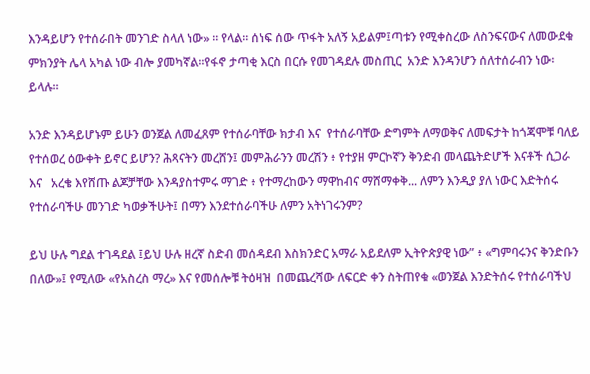እንዳይሆን የተሰራበት መንገድ ስላለ ነው» ። የላል። ሰነፍ ሰው ጥፋት አለኝ አይልም፤ጣቱን የሚቀስረው ለስንፍናውና ለመውደቁ ምክንያት ሌላ አካል ነው ብሎ ያመካኛል።የፋኖ ታጣቂ እርስ በርሱ የመገዳደሉ መስጢር  አንድ እንዳንሆን ሰለተሰራብን ነው፡ ይላሉ።

አንድ እንዳይሆኑም ይሁን ወንጀል ለመፈጸም የተሰራባቸው ክታብ እና  የተሰራባቸው ድግምት ለማወቅና ለመፍታት ከጎጃሞቹ ባለይ የተሰወረ ዕውቀት ይኖር ይሆን? ሕጻናትን መረሸን፤ መምሕራንን መረሽን ፥ የተያዘ ምርኮኛን ቅንድብ መላጨትድሆች እናቶች ሲጋራ እና   አረቄ እየሸጡ ልጆቻቸው እንዳያስተምሩ ማገድ ፥ የተማረከውን ማዋከብና ማሸማቀቅ... ለምን እንዲያ ያለ ነውር እድትሰሩ የተሰራባችሁ መንገድ ካወቃችሁት፤ በማን እንደተሰራባችሁ ለምን አትነገሩንም?

ይህ ሁሉ ግደል ተገዳደል ፤ይህ ሁሉ ዘረኛ ስድብ መሰዳደብ እስክንድር አማራ አይደለም ኢትዮጵያዊ ነው” ፥ «ግምባሩንና ቅንድቡን በለው»፤ የሚለው «የአስረስ ማረ» እና የመሰሎቹ ትዕዛዝ  በመጨረሻው ለፍርድ ቀን ስትጠየቁ «ወንጀል እንድትሰሩ የተሰራባችህ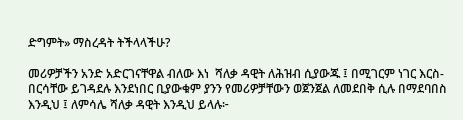ድግምት» ማስረዳት ትችላላችሁ?

መሪዎቻችን አንድ አድርገናቸዋል ብለው እነ  ሻለቃ ዳዊት ለሕዝብ ሲያውጁ ፤ በሚገርም ነገር እርስ-በርሳቸው ይገዳደሉ እንደነበር ቢያውቁም ያንን የመሪዎቻቸውን ወጀንጀል ለመደበቅ ሲሉ በማደባበስ እንዲህ ፤ ለምሳሌ ሻለቃ ዳዊት እንዲህ ይላሉ፦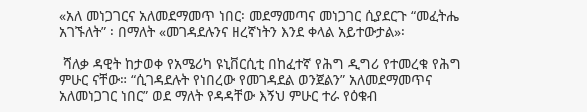«አለ መነጋገርና አለመደማመጥ ነበር፡ መደማመጣና መነጋገር ሲያደርጉ “መፈትሔ አገኙለት” ፡ በማለት «መገዳደሉንና ዘረኛነትን እንደ ቀላል አይተውታል»፡

 ሻለቃ ዳዊት ከታወቀ የአሜሪካ ዩኒቨርሲቲ በከፈተኛ የሕግ ዲግሪ የተመረቁ የሕግ ምሁር ናቸው። “ሲገዳደሉት የነበረው የመገዳደል ወንጀልን” አለመደማመጥና አለመነጋገር ነበር” ወደ ማለት የዳዳቸው እኝህ ምሁር ተራ የዕቁብ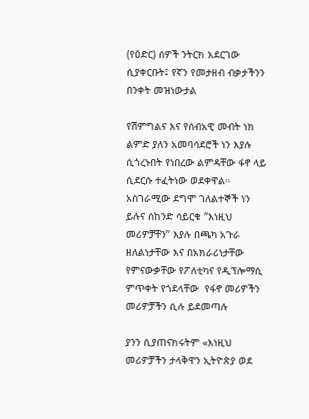(የዕድር) ሰዎች ንትርክ አደርገው ሲያቀርቡት፤ የኛን የመታዘብ ብቃታችንን  በንቀት መዝነውታል

የሽምግልና እና የሰብአዊ መብት ነክ ልምድ ያለን አመባሳደሮች ነን እያሉ ሲጎረኑበት የነበረው ልምዳቸው ፋኖ ላይ ሲደርሱ ተፈትነው ወደቀዋል። አስገራሚው ደግሞ ገለልተኞች ነን ይሉና ሰከንድ ሳይርቁ “እነዚህ መሪዎቻቸን” እያሉ በጫካ አጉራ ዘለልነታቸው እና በአክራሪነታቸው የምናውቃቸው የፖለቲካና የዲፕሎማሲ  ምጥቀት የጎደላቸው  የፋኖ መሪዎችን መሪዎቻችን ሲሉ ይደመጣሉ

ያንን ሲያጠናክሩትም «እነዚህ መሪዎቻችን ታላቅዋን ኢትዮጵያ ወደ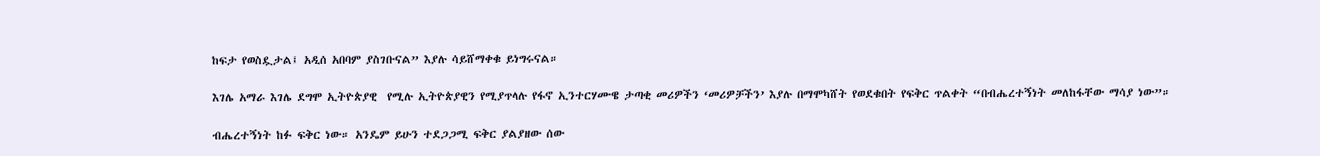ከፍታ የወስዷታል፤ አዲሰ አበባም ያስገቡናል” እያሉ ሳይሸማቀቁ ይነግሩናል።

እገሌ አማራ እገሌ ደግሞ ኢትዮጵያዊ  የሚሉ ኢትዮጵያዊን የሚያጥላሉ የፋኖ ኢንተርሃሙዌ ታጣቂ መሪዎችን ‘መሪዎቻችን’ እያሉ በማሞካሸት የወደቁበት የፍቅር ጥልቀት “በብሔረተኝነት መለከፋቸው ማሳያ ነው”።

ብሔረተኝነት ከፉ ፍቅር ነው። አንዴም ይሁን ተደጋጋሚ ፍቅር ያልያዘው ሰው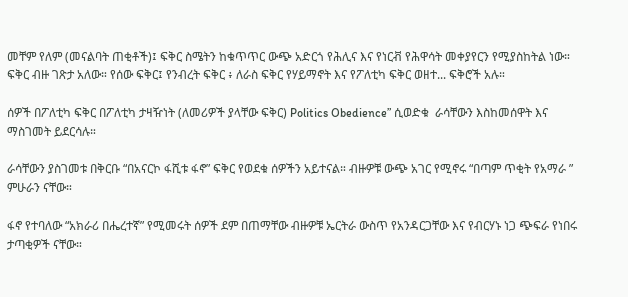መቸም የለም (መናልባት ጠቂቶች)፤ ፍቅር ስሜትን ከቁጥጥር ውጭ አድርጎ የሕሊና እና የነርቭ የሕዋሳት መቀያየርን የሚያስከትል ነው። ፍቅር ብዙ ገጽታ አለው። የሰው ፍቅር፤ የንብረት ፍቅር ፥ ለራስ ፍቅር የሃይማኖት እና የፖለቲካ ፍቅር ወዘተ... ፍቅሮች አሉ።

ሰዎች በፖለቲካ ፍቅር በፖለቲካ ታዛዥነት (ለመሪዎች ያላቸው ፍቅር) Politics Obedience” ሲወድቁ  ራሳቸውን እስከመሰዋት እና ማስገመት ይደርሳሉ።

ራሳቸውን ያስገመቱ በቅርቡ “በአናርኮ ፋሺቱ ፋኖ” ፍቅር የወደቁ ሰዎችን አይተናል። ብዙዎቹ ውጭ አገር የሚኖሩ “በጣም ጥቂት የአማራ ” ምሁራን ናቸው።

ፋኖ የተባለው “አክራሪ በሔረተኛ” የሚመሩት ሰዎች ደም በጠማቸው ብዙዎቹ ኤርትራ ውስጥ የአንዳርጋቸው እና የብርሃኑ ነጋ ጭፍራ የነበሩ ታጣቂዎች ናቸው።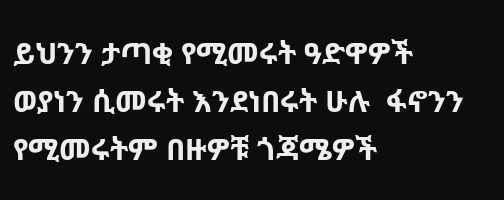ይህንን ታጣቂ የሚመሩት ዓድዋዎች ወያነን ሲመሩት እንደነበሩት ሁሉ  ፋኖንን የሚመሩትም በዙዎቹ ጎጃሜዎች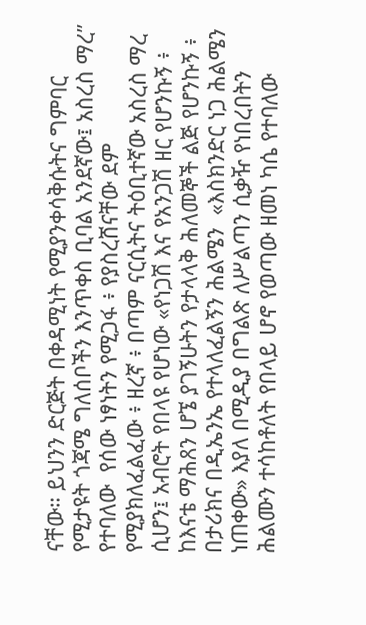ናቸው። ይህንን ድርጅት በቀዳሚነት የሚያንቀሳቅሱትና ግምባር የሚታዩት ጎጃሜ ግለሰቦችን እንጥቀስ ቢባል አንደኛው፤ አስረስ ማረ” የተባለው  የሰው ነፃነትን የሚጋፋ ፥ የያስረሸናቸው ደም የሚያክለፈልፈው ፥ ዘረኛ ፥ በጣም ናርሲትና ትዕቢተኛው አስረስ ማረ ሲሆን፤ አብሮት የበላዩ የሆነው «የነጋሽ እና የአንጋሽ ዘር የሆንኩኝ ፥ ከእናቴ ማሕጸን ሆኜ ያገኝሁትን የታላላቅ ሕለመኞች ልጅ የሆንኩኝ ፥ በታሪክና በዲኤንኤ የተላለፈልኝን ሕልሜን  «እስክንድር ነጋ ሕልሜን ነጠቀው» እያለ በሚዲያ በግልጽ ለሥልጣን ሲቃዥ የነበረበትን ሕልሙን ተሳከቶለት የበላይ ሆኖ የወጣው ዘመነ ካሴ የተባለው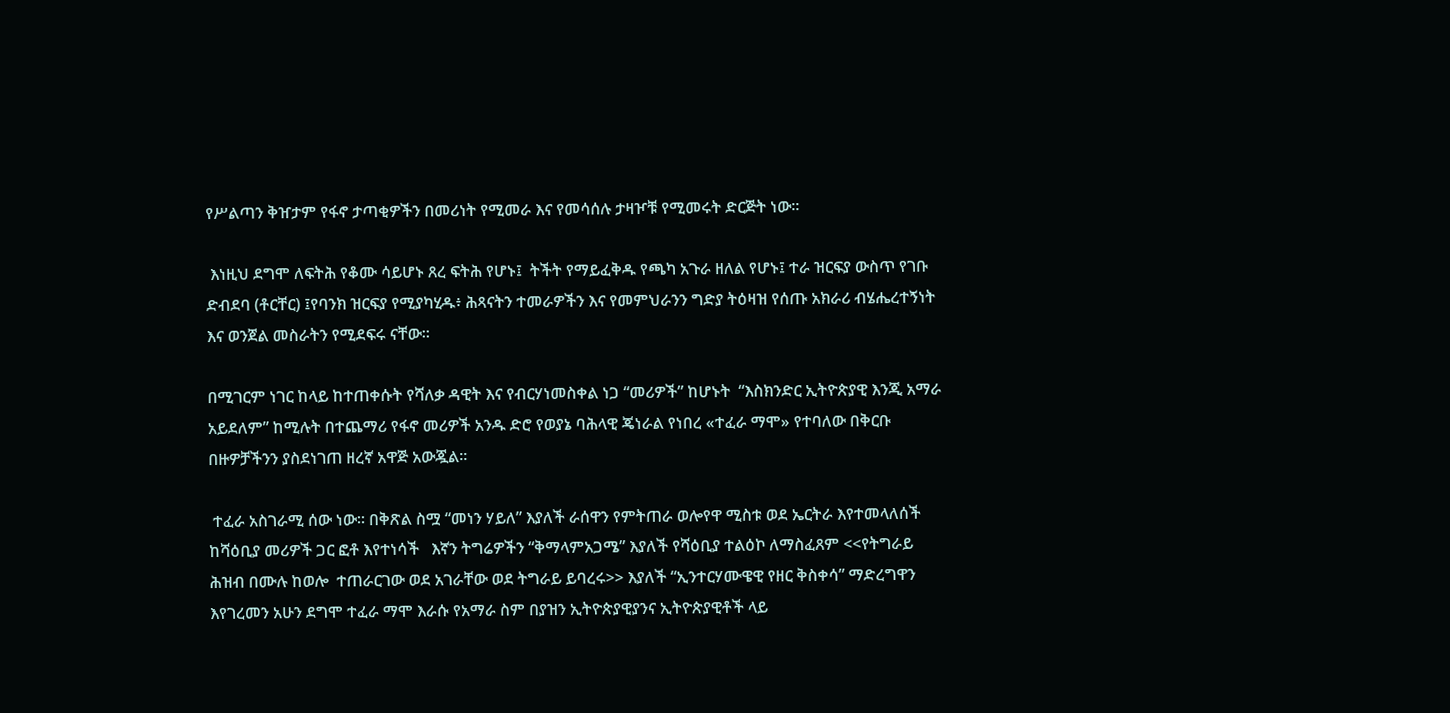የሥልጣን ቅዠታም የፋኖ ታጣቂዎችን በመሪነት የሚመራ እና የመሳሰሉ ታዛዦቹ የሚመሩት ድርጅት ነው።

 እነዚህ ደግሞ ለፍትሕ የቆሙ ሳይሆኑ ጸረ ፍትሕ የሆኑ፤  ትችት የማይፈቅዱ የጫካ አጉራ ዘለል የሆኑ፤ ተራ ዝርፍያ ውስጥ የገቡ ድብደባ (ቶርቸር) ፤የባንክ ዝርፍያ የሚያካሂዱ፥ ሕጻናትን ተመራዎችን እና የመምህራንን ግድያ ትዕዛዝ የሰጡ አክራሪ ብሄሔረተኝነት እና ወንጀል መስራትን የሚደፍሩ ናቸው።

በሚገርም ነገር ከላይ ከተጠቀሱት የሻለቃ ዳዊት እና የብርሃነመስቀል ነጋ “መሪዎች” ከሆኑት  “እስክንድር ኢትዮጵያዊ እንጂ አማራ አይደለም” ከሚሉት በተጨማሪ የፋኖ መሪዎች አንዱ ድሮ የወያኔ ባሕላዊ ጄነራል የነበረ «ተፈራ ማሞ» የተባለው በቅርቡ  በዙዎቻችንን ያስደነገጠ ዘረኛ አዋጅ አውጇል።

 ተፈራ አስገራሚ ሰው ነው። በቅጽል ስሟ “መነን ሃይለ” እያለች ራሰዋን የምትጠራ ወሎየዋ ሚስቱ ወደ ኤርትራ እየተመላለሰች ከሻዕቢያ መሪዎች ጋር ፎቶ እየተነሳች   እኛን ትግሬዎችን “ቅማላምአጋሜ” እያለች የሻዕቢያ ተልዕኮ ለማስፈጸም <<የትግራይ ሕዝብ በሙሉ ከወሎ  ተጠራርገው ወደ አገራቸው ወደ ትግራይ ይባረሩ>> እያለች “ኢንተርሃሙዌዊ የዘር ቅስቀሳ” ማድረግዋን እየገረመን አሁን ደግሞ ተፈራ ማሞ እራሱ የአማራ ስም በያዝን ኢትዮጵያዊያንና ኢትዮጵያዊቶች ላይ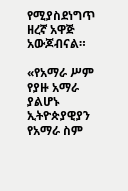የሚያስደነግጥ ዘረኛ አዋጅ አውጆብናል።

«የአማራ ሥም የያዙ አማራ ያልሆኑ ኢትዮጵያዊያን የአማራ ስም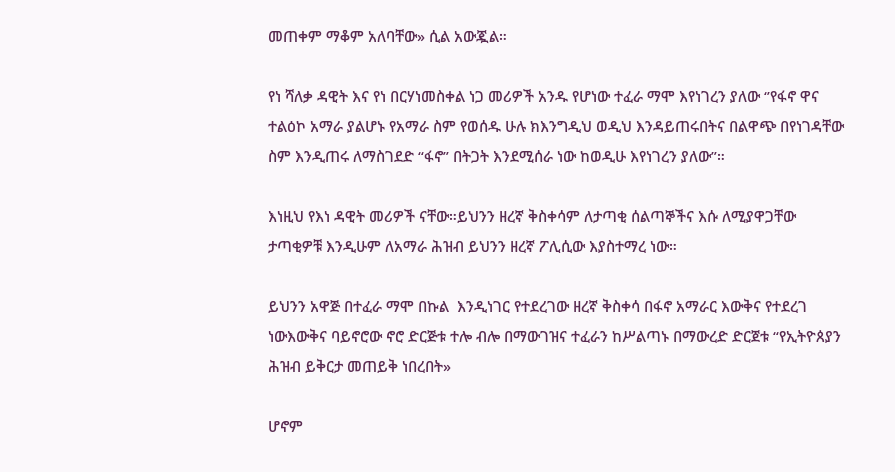መጠቀም ማቆም አለባቸው» ሲል አውጇል።

የነ ሻለቃ ዳዊት እና የነ በርሃነመስቀል ነጋ መሪዎች አንዱ የሆነው ተፈራ ማሞ እየነገረን ያለው ‘’የፋኖ ዋና ተልዕኮ አማራ ያልሆኑ የአማራ ስም የወሰዱ ሁሉ ክእንግዲህ ወዲህ እንዳይጠሩበትና በልዋጭ በየነገዳቸው ስም እንዲጠሩ ለማስገደድ “ፋኖ” በትጋት እንደሚሰራ ነው ከወዲሁ እየነገረን ያለው”።

እነዚህ የእነ ዳዊት መሪዎች ናቸው።ይህንን ዘረኛ ቅስቀሳም ለታጣቂ ሰልጣኞችና እሱ ለሚያዋጋቸው ታጣቂዎቹ እንዲሁም ለአማራ ሕዝብ ይህንን ዘረኛ ፖሊሲው እያስተማረ ነው።

ይህንን አዋጅ በተፈራ ማሞ በኩል  እንዲነገር የተደረገው ዘረኛ ቅስቀሳ በፋኖ አማራር እውቅና የተደረገ ነውእውቅና ባይኖሮው ኖሮ ድርጅቱ ተሎ ብሎ በማውገዝና ተፈራን ከሥልጣኑ በማውረድ ድርጀቱ “የኢትዮጰያን ሕዝብ ይቅርታ መጠይቅ ነበረበት»

ሆኖም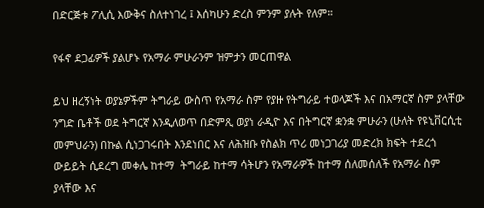በድርጅቱ ፖሊሲ እውቅና ስለተነገረ ፤ እሰካሁን ድረስ ምንም ያሉት የለም።

የፋኖ ደጋፊዎች ያልሆኑ የአማራ ምሁራንም ዝምታን መርጠዋል

ይህ ዘረኝነት ወያኔዎችም ትግራይ ውስጥ የአማራ ስም የያዙ የትግራይ ተወላጆች እና በአማርኛ ስም ያላቸው ንግድ ቤቶች ወደ ትግርኛ እንዲለወጥ በድምጺ ወያነ ራዲዮ እና በትግርኛ ቋንቋ ምሁራን (ሁለት የዩኒቨርሲቲ መምህራን) በኩል ሲነጋገሩበት እንደነበር እና ለሕዝቡ የስልክ ጥሪ መነጋገሪያ መድረክ ክፍት ተደረጎ ውይይት ሲደረግ መቀሌ ከተማ  ትግራይ ከተማ ሳትሆን የአማራዎች ከተማ ሰለመሰለች የአማራ ስም ያላቸው እና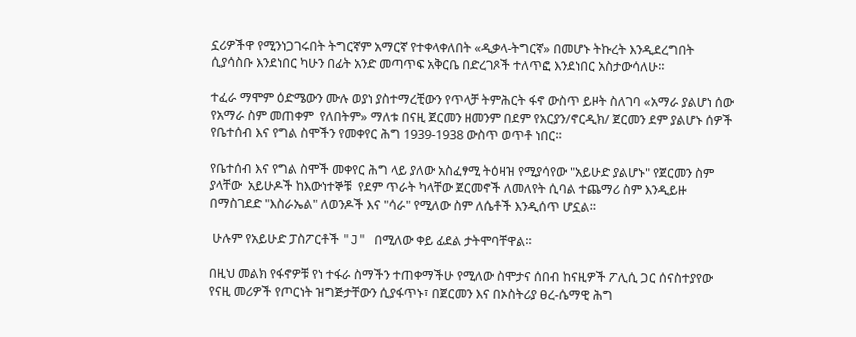ኗሪዎችዋ የሚንነጋገሩበት ትግርኛም አማርኛ የተቀላቀለበት «ዲቃላ-ትግርኛ» በመሆኑ ትኩረት እንዲደረግበት ሲያሳስቡ እንደነበር ካሁን በፊት አንድ መጣጥፍ አቅርቤ በድረገጾች ተለጥፎ እንደነበር አስታውሳለሁ።

ተፈራ ማሞም ዕድሜውን ሙሉ ወያነ ያስተማረቺውን የጥላቻ ትምሕርት ፋኖ ውስጥ ይዞት ስለገባ «አማራ ያልሆነ ሰው የአማራ ስም መጠቀም  የለበትም» ማለቱ በናዚ ጀርመን ዘመንም በደም የአርያን/ኖርዲክ/ ጀርመን ደም ያልሆኑ ሰዎች  የቤተሰብ እና የግል ስሞችን የመቀየር ሕግ 1939-1938 ውስጥ ወጥቶ ነበር።

የቤተሰብ እና የግል ስሞች መቀየር ሕግ ላይ ያለው አስፈፃሚ ትዕዛዝ የሚያሳየው "አይሁድ ያልሆኑ" የጀርመን ስም ያላቸው  አይሁዶች ከእውነተኞቹ  የደም ጥራት ካላቸው ጀርመኖች ለመለየት ሲባል ተጨማሪ ስም እንዲይዙ በማስገደድ "እስራኤል" ለወንዶች እና "ሳራ" የሚለው ስም ለሴቶች እንዲሰጥ ሆኗል።

 ሁሉም የአይሁድ ፓስፖርቶች "J" በሚለው ቀይ ፊደል ታትሞባቸዋል።

በዚህ መልክ የፋኖዎቹ የነ ተፋራ ስማችን ተጠቀማችሁ የሚለው ስሞታና ሰበብ ከናዚዎች ፖሊሲ ጋር ሰናስተያየው የናዚ መሪዎች የጦርነት ዝግጅታቸውን ሲያፋጥኑ፣ በጀርመን እና በኦስትሪያ ፀረ-ሴማዊ ሕግ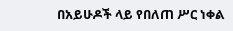በአይሁዶች ላይ የበለጠ ሥር ነቀል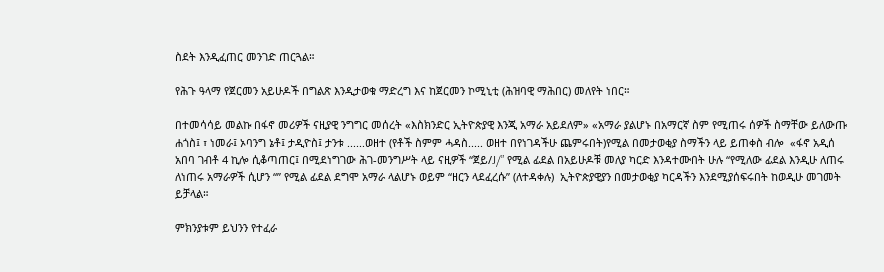ስደት እንዲፈጠር መንገድ ጠርጓል።

የሕጉ ዓላማ የጀርመን አይሁዶች በግልጽ እንዲታወቁ ማድረግ እና ከጀርመን ኮሚኒቲ (ሕዝባዊ ማሕበር) መለየት ነበር።

በተመሳሳይ መልኩ በፋኖ መሪዎች ናዚያዊ ንግግር መሰረት «እስክንድር ኢትዮጵያዊ እንጂ አማራ አይደለም» «አማራ ያልሆኑ በአማርኛ ስም የሚጠሩ ሰዎች ስማቸው ይለውጡ ሐጎስ፤ ፣ ነመራ፤ ኦባንግ ኔቶ፤ ታዲዮስ፤ ታንቱ ......ወዘተ (የቶች ስምም ሓዳስ..... ወዘተ በየነገዳችሁ ጨምሩበት)የሚል በመታወቂያ ስማችን ላይ ይጠቀስ ብሎ  «ፋኖ አዲሰ አበባ ገብቶ 4 ኪሎ ሲቆጣጠር፤ በሚደነግገው ሕገ-መንግሥት ላይ ናዚዎች “ጀይ/J/” የሚል ፊደል በአይሁዶቹ መለያ ካርድ እንዳተሙበት ሁሉ “የሚለው ፊደል እንዲሁ ለጠሩ ለነጠሩ አማራዎች ሲሆን “” የሚል ፊደል ደግሞ አማራ ላልሆኑ ወይም “ዘርን ላደፈረሱ” (ለተዳቀሉ)  ኢትዮጵያዊያን በመታወቂያ ካርዳችን እንደሚያሰፍሩበት ከወዲሁ መገመት ይቻላል።

ምክንያቱም ይህንን የተፈራ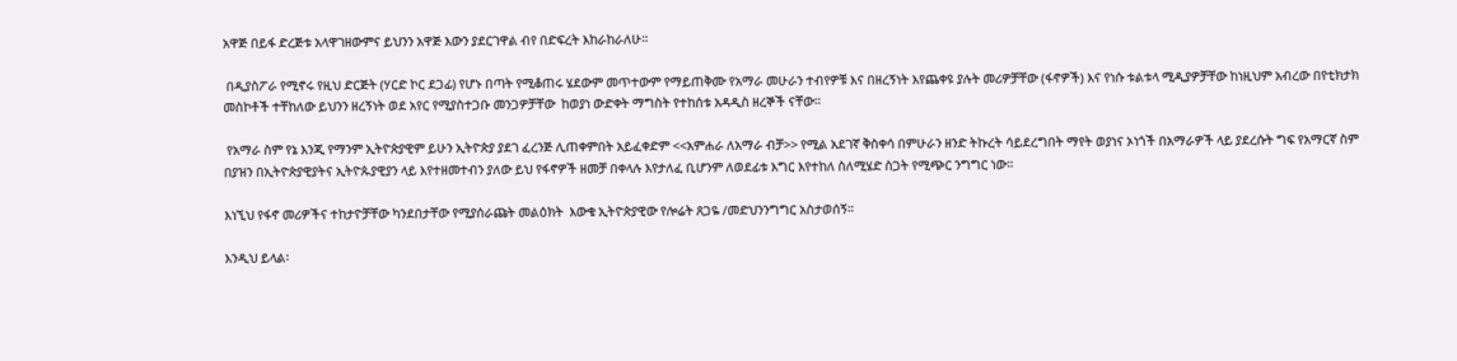አዋጅ በይፋ ድረጅቱ አላዋገዘውምና ይህንን አዋጅ እውን ያደርገዋል ብየ በድፍረት እከራከራለሁ።

 በዲያስፖራ የሚኖሩ የዚህ ድርጅት (ሃርድ ኮር ደጋፊ) የሆኑ በጣት የሚቆጠሩ ሄደውም መጥተውም የማይጠቅሙ የአማራ መሁራን ተብየዎቹ እና በዘረኝነት እየጨቀዩ ያሉት መሪዎቻቸው (ፋኖዎች) እና የነሱ ቱልቱላ ሚዲያዎቻቸው ከነዚህም አብረው በየቲክታክ መስኮቶች ተቸከለው ይህንን ዘረኝነት ወደ አየር የሚያስተጋቡ መንጋዎቻቸው  ከወያነ ውድቀት ማግስት የተከሰቱ አዳዲስ ዘረኞች ናቸው።

 የአማራ ስም የኔ እንጂ የማንም ኢትዮጵያዊም ይሁን ኢትዮጵያ ያደገ ፈረንጅ ሊጠቀምበት አይፈቀድም <<አምሐራ ለአማራ ብቻ>> የሚል አደገኛ ቅስቀሳ በምሁራን ዘንድ ትኩረት ሳይደረግበት ማየት ወያነና ኦነጎች በአማራዎች ላይ ያደረሱት ግፍ የአማርኛ ስም በያዝን በኢትዮጵያዊያትና ኢትዮጱያዊያን ላይ እየተዘመተብን ያለው ይህ የፋኖዎች ዘመቻ በቀላሉ እየታለፈ ቢሆንም ለወደፊቱ እግር እየተከለ ስለሚሄድ ስጋት የሚጭር ንግግር ነው።

እነኚህ የፋኖ መሪዎችና ተከታዮቻቸው ካንደበታቸው የሚያሰራጩት መልዕክት  እውቁ ኢትዮጵያዊው የሎሬት ጸጋዬ /መድህንንግግር አስታወሰኝ።

እንዲህ ይላል፡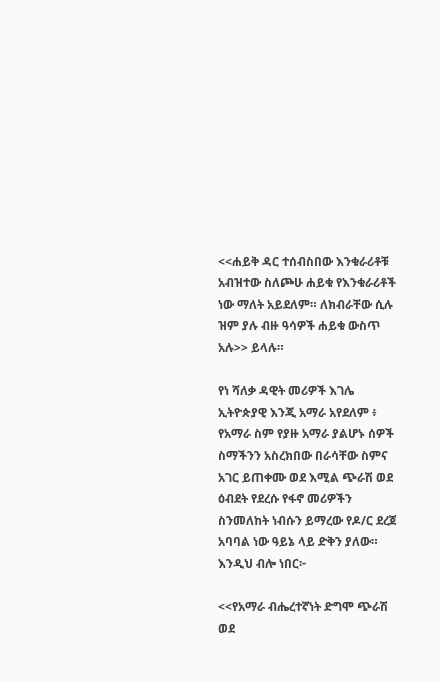<<ሐይቅ ዳር ተሰብስበው እንቁራሪቶቹ አብዝተው ስለጮሁ ሐይቁ የእንቁራሪቶች ነው ማለት አይደለም። ለክብራቸው ሲሉ ዝም ያሉ ብዙ ዓሳዎች ሐይቁ ውስጥ አሉ>> ይላሉ።

የነ ሻለቃ ዳዊት መሪዎች እገሌ ኢትዮጵያዊ እንጂ አማራ አየደለም ፥ የአማራ ስም የያዙ አማራ ያልሆኑ ሰዎች ስማችንን አስረክበው በራሳቸው ስምና አገር ይጠቀሙ ወደ እሚል ጭራሽ ወደ  ዕብደት የደረሱ የፋኖ መሪዎችን ስንመለከት ነብሱን ይማረው የዶ/ር ደረጀ አባባል ነው ዓይኔ ላይ ድቅን ያለው። እንዲህ ብሎ ነበር፦

<<የአማራ ብሔረተኛነት ድግሞ ጭራሽ ወደ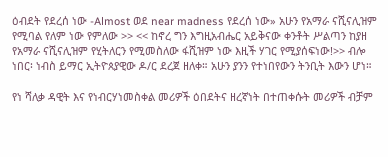ዕብደት የደረሰ ነው -Almost ወደ near madness የደረሰ ነው» አሁን የአማራ ናሺናሊዝም የሚባል የለም ነው የምለው >> << ከኖረ ግን እግዚአብሔር አይቅናው ቀንቶት ሥልጣን ከያዘ የአማራ ናሺናሊዝም የሂትለርን የሚመስለው ፋሺዝም ነው እዚች ሃገር የሚያሰፍነው!>> ብሎ ነበር፡ ነብስ ይማር ኢትዮጰያዊው ዶ/ር ደረጀ ዘለቀ። አሁን ያንን የተነበየውን ትንቢት እውን ሆነ።

የነ ሻለቃ ዳዊት እና የነብርሃነመስቀል መሪዎች ዕበደትና ዘረኛነት በተጠቀሱት መሪዎች ብቻም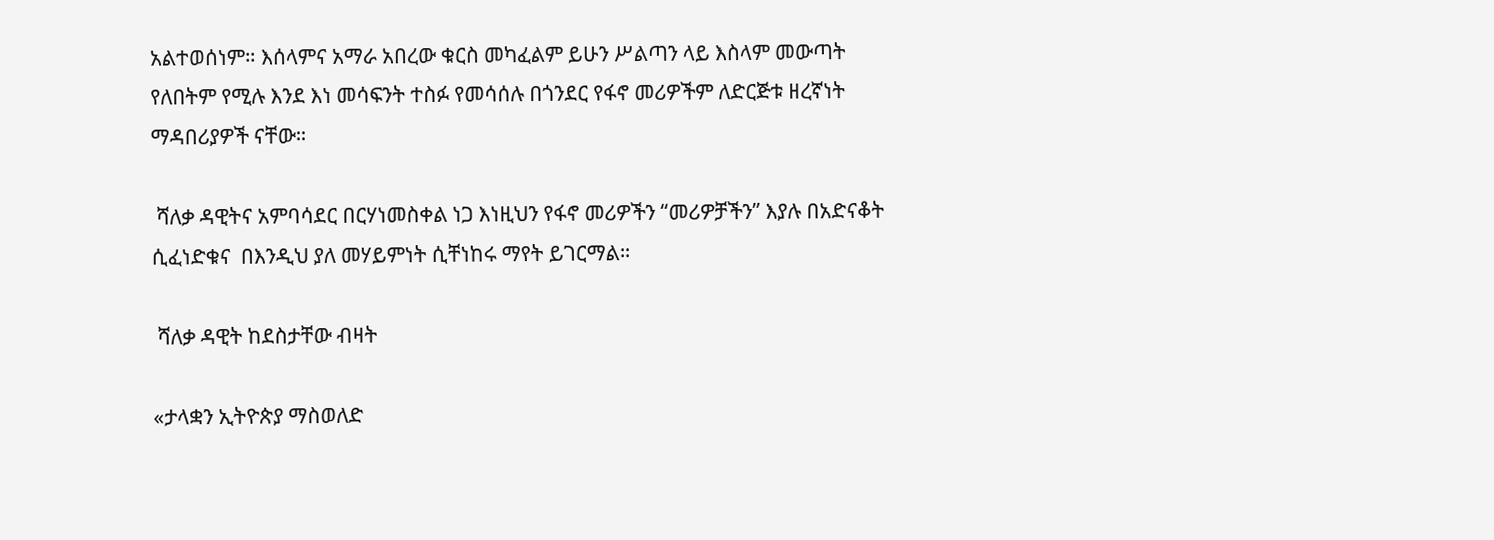አልተወሰነም። እሰላምና አማራ አበረው ቁርስ መካፈልም ይሁን ሥልጣን ላይ እስላም መውጣት የለበትም የሚሉ እንደ እነ መሳፍንት ተስፉ የመሳሰሉ በጎንደር የፋኖ መሪዎችም ለድርጅቱ ዘረኛነት ማዳበሪያዎች ናቸው።

 ሻለቃ ዳዊትና አምባሳደር በርሃነመስቀል ነጋ እነዚህን የፋኖ መሪዎችን “መሪዎቻችን” እያሉ በአድናቆት ሲፈነድቁና  በእንዲህ ያለ መሃይምነት ሲቸነከሩ ማየት ይገርማል።

 ሻለቃ ዳዊት ከደስታቸው ብዛት

«ታላቋን ኢትዮጵያ ማስወለድ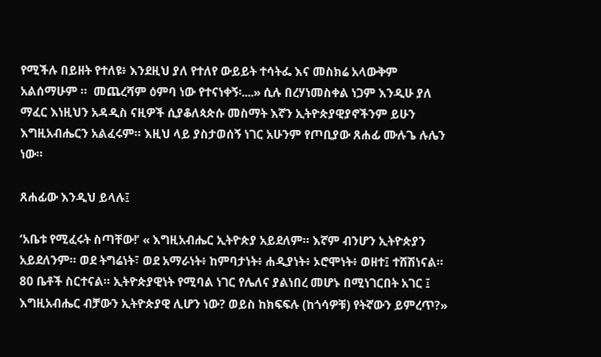የሚችሉ በይዘት የተለዩ፥ እንደዚህ ያለ የተለየ ውይይት ተሳትፌ እና መስክሬ አላውቅም አልሰማሁም ።  መጨረሻም ዕምባ ነው የተናነቀኝ፡....» ሲሉ በረሃነመስቀል ነጋም እንዲሁ ያለ ማፈር እነዚህን አዳዲስ ናዚዎች ሲያቆለጳጵሱ መስማት እኛን ኢትዮጵያዊያኖችንም ይሁን እግዚአብሔርን አልፈሩም። እዚህ ላይ ያስታወሰኝ ነገር አሁንም የጦቢያው ጸሐፊ ሙሉጌ ሉሌን   ነው።

ጸሐፊው እንዲህ ይላሉ፤

‘አቤቱ የሚፈሩት ስጣቸው!’ « እግዚአብሔር ኢትዮጵያ አይደለም። እኛም ብንሆን ኢትዮጵያን አይደለንም። ወደ ትግሬነት፣ ወደ አማራነት፥ ከምባታነት፥ ሐዲያነት፥ ኦሮሞነት፥ ወዘተ፤ ተሸሽነናል። 80 ቤቶች ስርተናል። ኢትዮጵያዊነት የሚባል ነገር የሌለና ያልነበረ መሆኑ በሚነገርበት አገር ፤ እግዚአብሔር ብቻውን ኢትዮጵያዊ ሊሆን ነው? ወይስ ከክፍፍሉ (ከጎሳዎቹ) የትኛውን ይምረጥ?»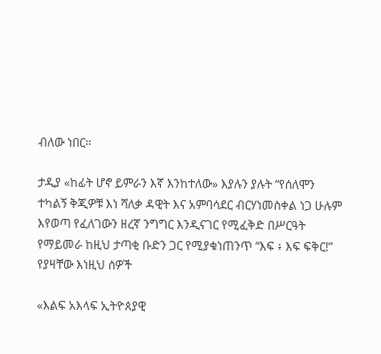ብለው ነበር።

ታዲያ «ከፊት ሆኖ ይምራን እኛ እንከተለው» እያሉን ያሉት “የሰለሞን ተካልኝ ቅጂዎቹ እነ ሻለቃ ዳዊት እና አምባሳደር ብርሃነመስቀል ነጋ ሁሉም እየወጣ የፈለገውን ዘረኛ ንግግር እንዲናገር የሚፈቅድ በሥርዓት የማይመራ ከዚህ ታጣቂ ቡድን ጋር የሚያቁነጠንጥ “እፍ ፥ እፍ ፍቅር!” የያዛቸው እነዚህ ሰዎች

«እልፍ አእላፍ ኢትዮጰያዊ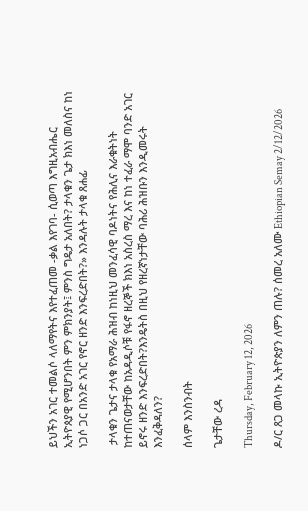ይህችን አገር ተመልሶ ላለማየትና እየተፈጠመ -ቃል እየገባ- ሲወጣ እግዚአብሔር ኢትዮጰያዊ የሚሆንበት ምን ምክንያት፤ ምንስ ግዴታ አለበት? ታላቁን ጌታ ክእነ መለስና ከነ ነጋሶ ጋር በአንድ አገር የኖር ዘንድ እንፍረድበት?» እንዳሉት ታላቁ ጸሐፊ

 ታላቁን ጌታና ታላቁ የአማራ ሕዝብ ከነዚህ መንፈሳዊ ባዶነትና የሕሊና እራቁትነት ከተጠናወታቸው ከአዳዲሶቹ የፋኖ ዘረኞች ክእነ አስረስ ማረ እና ከነ ተፈራ ማሞ ባንድ አገር ይኖሩ ዘንድ እንፍረድበት?እንዴትስ በዚህ የዘረኛነታቸው ባሕሪ ሕዝቡን እንዲመሩት እንፈቅዳለን?

ሰላም እንስንብት

ጌታቸው ረዳ

Thursday, February 12, 2026

ዶ/ር ጸጋ መላኩ ኢትዮጵያን ለምን ጠሉ? ሰመረ አለሙ Ethiopian Semay 2/12/2026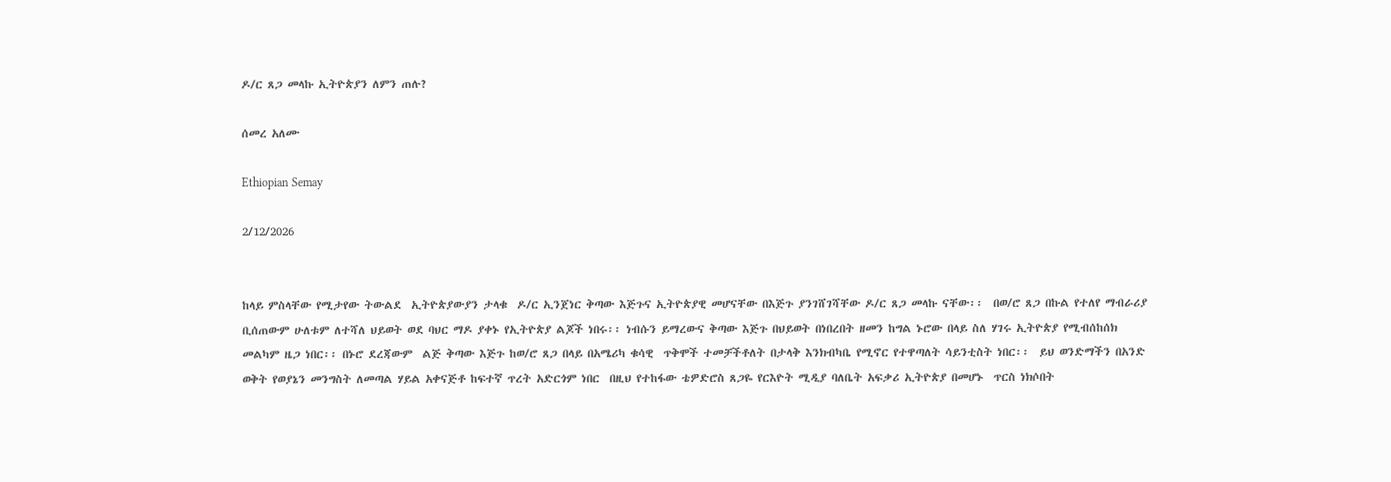ዶ/ር ጸጋ መላኩ ኢትዮጵያን ለምን ጠሉ?

ሰመረ አለሙ

Ethiopian Semay

2/12/2026


ከላይ ምስላቸው የሚታየው ትውልደ  ኢትዮጵያውያን ታላቁ  ዶ/ር ኢንጀነር ቅጣው እጅጉና ኢትዮጵያዊ መሆናቸው በእጅጉ ያንገሸገሻቸው ዶ/ር ጸጋ መላኩ ናቸው፡፡  በወ/ሮ ጸጋ በኩል የተለየ ማብራሪያ ቢሰጠውም ሁለቱም ለተሻለ ህይወት ወደ ባህር ማዶ ያቀኑ የኢትዮጵያ ልጆች ነበሩ፡፡ ነብሱን ይማረውና ቅጣው እጅጉ በህይወት በነበረበት ዘመን ከግል ኑሮው በላይ ስለ ሃገሩ ኢትዮጵያ የሚብሰከሰክ መልካም ዜጋ ነበር፡፡ በኑሮ ደረጃውም  ልጅ ቅጣው እጅጉ ከወ/ሮ ጸጋ በላይ በአሜሪካ ቁሳዊ  ጥቅሞች ተመቻችቶለት በታላቅ እንክብካቤ የሚኖር የተዋጣለት ሳይንቲስት ነበር፡፡  ይህ ወንድማችን በአንድ ወቅት የወያኔን መንግስት ለመጣል ሃይል አቀናጅቶ ከፍተኛ ጥረት አድርጎም ነበር  በዚህ የተከፋው ቴዎድሮስ ጸጋዬ የርእዮት ሚዲያ ባለቤት አፍቃሪ ኢትዮጵያ በመሆኑ  ጥርስ ነክሶበት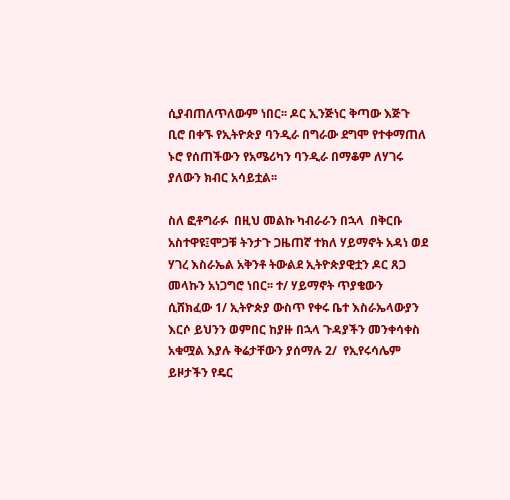ሲያብጠለጥለውም ነበር፡፡ ዶር ኢንጅነር ቅጣው እጅጉ ቢሮ በቀኙ የኢትዮጵያ ባንዲራ በግራው ደግሞ የተቀማጠለ ኑሮ የሰጠችውን የአሜሪካን ባንዲራ በማቆም ለሃገሩ ያለውን ክብር አሳይቷል፡፡

ስለ ፎቶግራፉ  በዚህ መልኩ ካብራራን በኋላ  በቅርቡ አስተዋዩ፤ሞጋቹ ትንታጉ ጋዜጠኛ ተክለ ሃይማኖት አዳነ ወደ ሃገረ እስራኤል አቅንቶ ትውልደ ኢትዮጵያዊቷን ዶር ጸጋ መላኩን አነጋግሮ ነበር፡፡ ተ/ ሃይማኖት ጥያቄውን ሲሸክፈው 1/ ኢትዮጵያ ውስጥ የቀሩ ቤተ እስራኤላውያን እርሶ ይህንን ወምበር ከያዙ በኋላ ጉዳያችን መንቀሳቀስ አቁሟል እያሉ ቅሬታቸውን ያሰማሉ 2/  የኢየሩሳሌም ይዞታችን የዴር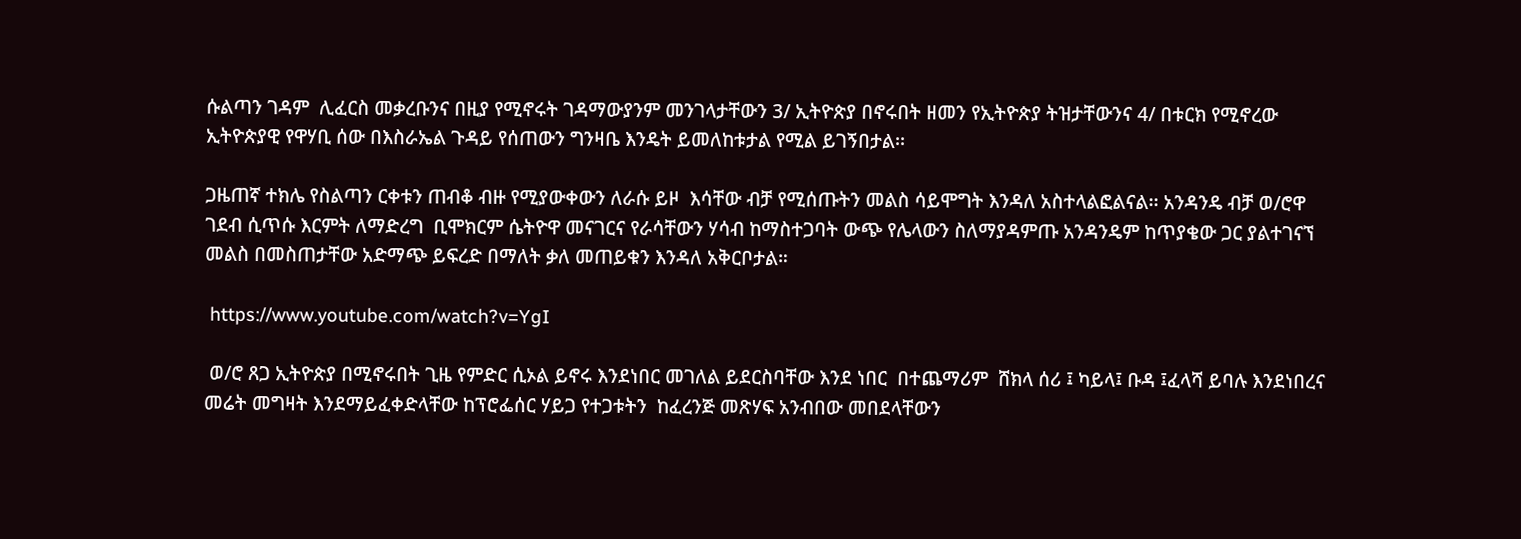ሱልጣን ገዳም  ሊፈርስ መቃረቡንና በዚያ የሚኖሩት ገዳማውያንም መንገላታቸውን 3/ ኢትዮጵያ በኖሩበት ዘመን የኢትዮጵያ ትዝታቸውንና 4/ በቱርክ የሚኖረው ኢትዮጵያዊ የዋሃቢ ሰው በእስራኤል ጉዳይ የሰጠውን ግንዛቤ እንዴት ይመለከቱታል የሚል ይገኝበታል፡፡

ጋዜጠኛ ተክሌ የስልጣን ርቀቱን ጠብቆ ብዙ የሚያውቀውን ለራሱ ይዞ  እሳቸው ብቻ የሚሰጡትን መልስ ሳይሞግት እንዳለ አስተላልፎልናል፡፡ አንዳንዴ ብቻ ወ/ሮዋ ገደብ ሲጥሱ እርምት ለማድረግ  ቢሞክርም ሴትዮዋ መናገርና የራሳቸውን ሃሳብ ከማስተጋባት ውጭ የሌላውን ስለማያዳምጡ አንዳንዴም ከጥያቄው ጋር ያልተገናኘ መልስ በመስጠታቸው አድማጭ ይፍረድ በማለት ቃለ መጠይቁን እንዳለ አቅርቦታል።

 https://www.youtube.com/watch?v=YgI

 ወ/ሮ ጸጋ ኢትዮጵያ በሚኖሩበት ጊዜ የምድር ሲኦል ይኖሩ እንደነበር መገለል ይደርስባቸው እንደ ነበር  በተጨማሪም  ሸክላ ሰሪ ፤ ካይላ፤ ቡዳ ፤ፈላሻ ይባሉ እንደነበረና መሬት መግዛት እንደማይፈቀድላቸው ከፕሮፌሰር ሃይጋ የተጋቱትን  ከፈረንጅ መጽሃፍ አንብበው መበደላቸውን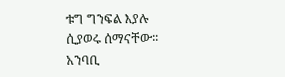ቱግ ግንፍል እያሉ ሲያወሩ ሰማናቸው፡፡ አንባቢ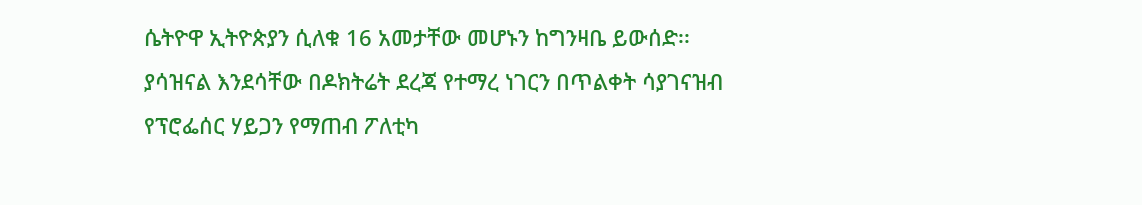ሴትዮዋ ኢትዮጵያን ሲለቁ 16 አመታቸው መሆኑን ከግንዛቤ ይውሰድ፡፡ ያሳዝናል እንደሳቸው በዶክትሬት ደረጃ የተማረ ነገርን በጥልቀት ሳያገናዝብ የፕሮፌሰር ሃይጋን የማጠብ ፖለቲካ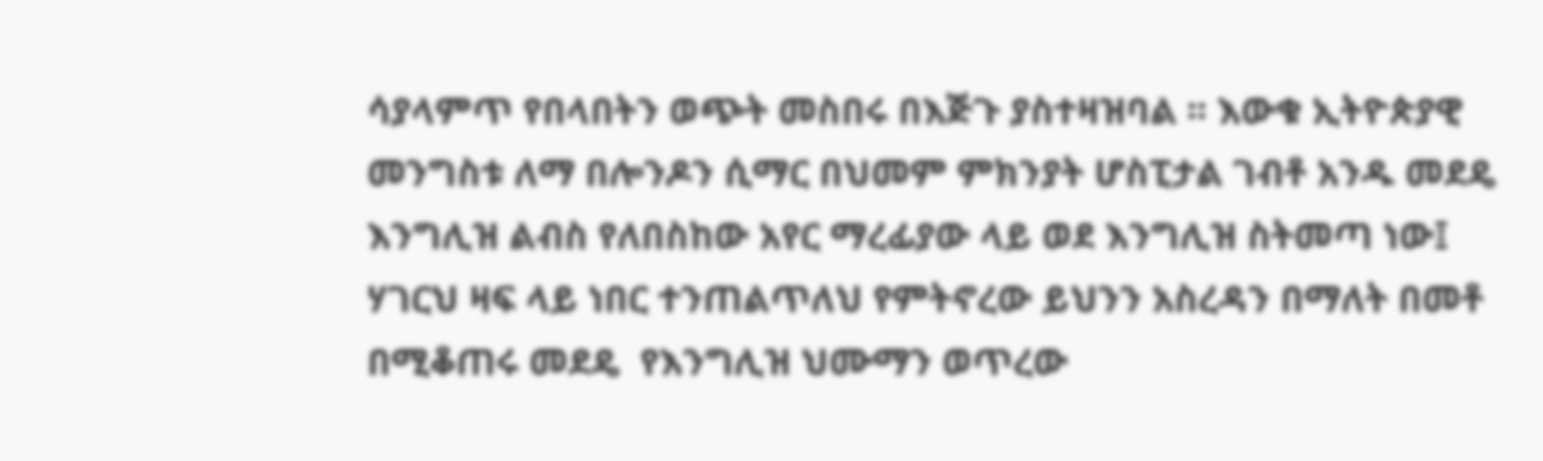ሳያላምጥ የበላበትን ወጭት መስበሩ በእጅጉ ያስተዛዝባል ፡፡ እውቁ ኢትዮጵያዊ መንግስቱ ለማ በሎንዶን ሲማር በህመም ምክንያት ሆስፒታል ገብቶ አንዱ መደዴ እንግሊዝ ልብስ የለበስከው አየር ማረፊያው ላይ ወደ እንግሊዝ ስትመጣ ነው፤ ሃገርህ ዛፍ ላይ ነበር ተንጠልጥለህ የምትኖረው ይህንን አስረዳን በማለት በመቶ በሚቆጠሩ መደዴ  የእንግሊዝ ህሙማን ወጥረው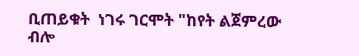ቢጠይቁት  ነገሩ ገርሞት "ከየት ልጀምረው ብሎ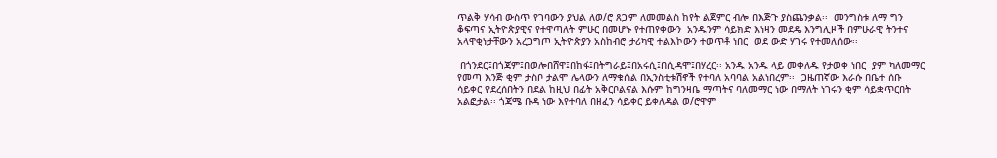ጥልቅ ሃሳብ ውስጥ የገባውን ያህል ለወ/ሮ ጸጋም ለመመልስ ከየት ልጀምር ብሎ በእጅጉ ያስጨንቃል፡፡  መንግስቱ ለማ ግን ቆፍጣና ኢትዮጵያዊና የተዋጣለት ምሁር በመሆኑ የተጠየቀውን  አንዱንም ሳይክድ እነዛን መደዴ እንግሊዞች በምሁራዊ ትንተና አላዋቂነታቸውን አረጋግጦ ኢትዮጵያን አስከብሮ ታሪካዊ ተልእኮውን ተወጥቶ ነበር  ወደ ውድ ሃገሩ የተመለሰው፡፡

 በጎንደር፤በጎጃም፤በወሎበሸዋ፤በከፋ፤በትግራይ፤በአሩሲ፤በሲዳሞ፤በሃረር፡፡ አንዱ አንዱ ላይ መቀለዱ የታወቀ ነበር  ያም ካለመማር የመጣ እንጅ ቂም ታስቦ ታልሞ ሌላውን ለማቁሰል በኢንስቲቱሽኖች የተባለ አባባል አልነበረም፡፡  ጋዜጠኛው እራሱ በቤተ ሰቡ ሳይቀር የደረሰበትን በደል ከዚህ በፊት አቅርቦልናል እሱም ከግንዛቤ ማጣትና ባለመማር ነው በማለት ነገሩን ቂም ሳይቋጥርበት አልፎታል፡፡ ጎጃሜ ቡዳ ነው እየተባለ በዘፈን ሳይቀር ይቀለዳል ወ/ሮዋም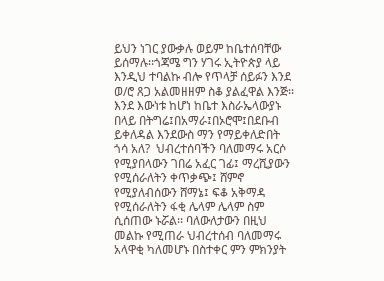ይህን ነገር ያውቃሉ ወይም ከቤተሰባቸው ይሰማሉ፡፡ጎጃሜ ግን ሃገሩ ኢትዮጵያ ላይ እንዲህ ተባልኩ ብሎ የጥላቻ ሰይፉን እንደ ወ/ሮ ጸጋ አልመዘዘም ስቆ ያልፈዋል እንጅ፡፡ እንደ እውነቱ ከሆነ ከቤተ እስራኤላውያኑ በላይ በትግሬ፤በአማራ፤በኦሮሞ፤በደቡብ ይቀለዳል እንደውስ ማን የማይቀለድበት ጎሳ አለ?  ህብረተሰባችን ባለመማሩ አርሶ የሚያበላውን ገበሬ አፈር ገፊ፤ ማረሺያውን የሚሰራለትን ቀጥቃጭ፤ ሸምኖ የሚያለብሰውን ሸማኔ፤ ፍቆ አቅማዳ የሚሰራለትን ፋቂ ሌላም ሌላም ስም  ሲሰጠው ኑሯል፡፡ ባለውለታውን በዚህ መልኩ የሚጠራ ህብረተሰብ ባለመማሩ አላዋቂ ካለመሆኑ በስተቀር ምን ምክንያት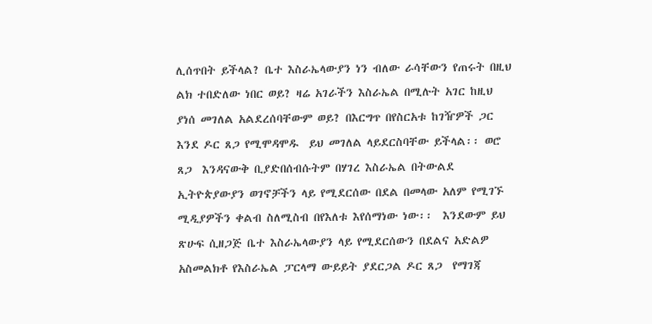ሊሰጥበት ይችላል? ቤተ እስራኤላውያን ነን ብለው ራሳቸውን የጠሩት በዚህ ልክ ተበድለው ነበር ወይ? ዛሬ አገራችን እስራኤል በሚሉት አገር ከዚህ ያነሰ መገለል አልደረሰባቸውም ወይ? በእርግጥ በየስርአቱ ከገዥዎች ጋር  እንደ ዶር ጸጋ የሚሞዳሞዱ  ይህ መገለል ላይደርስባቸው ይችላል፡፡ ወሮ ጸጋ  እንዳናውቅ ቢያድበሰብሱትም በሃገረ እስራኤል በትውልደ ኢትዮጵያውያን ወገኖቻችን ላይ የሚደርሰው በደል በመላው አለም የሚገኙ ሚዲያዎችን ቀልብ ስለሚስብ በየእለቱ እየሰማነው ነው፡፡  እንደውም ይህ ጽሁፍ ሲዘጋጅ ቤተ እስራኤላውያን ላይ የሚደርሰውን በደልና አድልዎ  አስመልክቶ የእስራኤል ፓርላማ ውይይት ያደርጋል ዶር ጸጋ  የማገጃ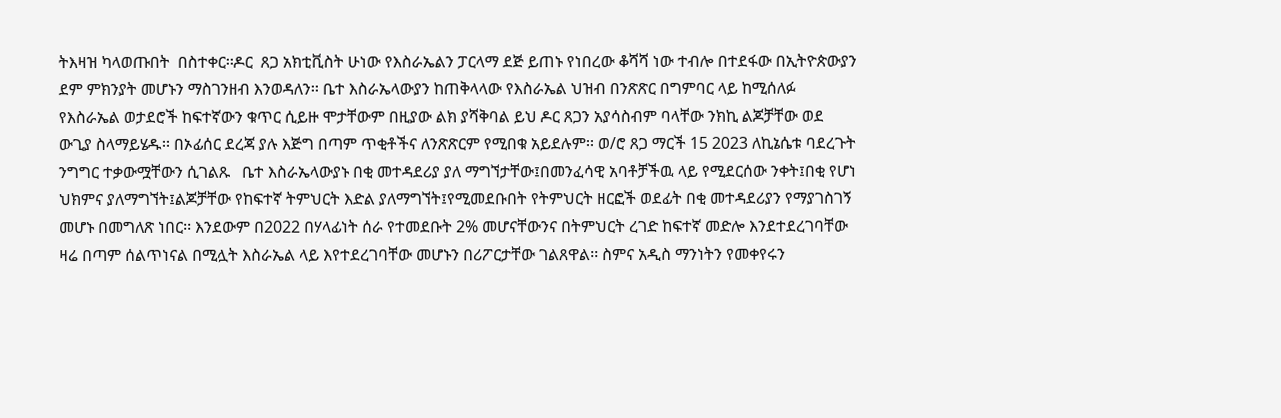ትእዛዝ ካላወጡበት  በስተቀር፡፡ዶር  ጸጋ አክቲቪስት ሁነው የእስራኤልን ፓርላማ ደጅ ይጠኑ የነበረው ቆሻሻ ነው ተብሎ በተደፋው በኢትዮጵውያን ደም ምክንያት መሆኑን ማስገንዘብ እንወዳለን፡፡ ቤተ እስራኤላውያን ከጠቅላላው የእስራኤል ህዝብ በንጽጽር በግምባር ላይ ከሚሰለፉ የእስራኤል ወታደሮች ከፍተኛውን ቁጥር ሲይዙ ሞታቸውም በዚያው ልክ ያሻቅባል ይህ ዶር ጸጋን አያሳስብም ባላቸው ንክኪ ልጆቻቸው ወደ ውጊያ ስላማይሄዱ፡፡ በኦፊሰር ደረጃ ያሉ እጅግ በጣም ጥቂቶችና ለንጽጽርም የሚበቁ አይደሉም፡፡ ወ/ሮ ጸጋ ማርች 15 2023 ለኪኔሴቱ ባደረጉት ንግግር ተቃውሟቸውን ሲገልጹ   ቤተ እስራኤላውያኑ በቂ መተዳደሪያ ያለ ማግኘታቸው፤በመንፈሳዊ አባቶቻችዉ ላይ የሚደርሰው ንቀት፤በቂ የሆነ ህክምና ያለማግኘት፤ልጆቻቸው የከፍተኛ ትምህርት እድል ያለማግኘት፤የሚመደቡበት የትምህርት ዘርፎች ወደፊት በቂ መተዳደሪያን የማያገስገኝ መሆኑ በመግለጽ ነበር፡፡ እንደውም በ2022 በሃላፊነት ሰራ የተመደቡት 2% መሆናቸውንና በትምህርት ረገድ ከፍተኛ መድሎ እንደተደረገባቸው ዛሬ በጣም ሰልጥነናል በሚሏት እስራኤል ላይ እየተደረገባቸው መሆኑን በሪፖርታቸው ገልጸዋል፡፡ ስምና አዲስ ማንነትን የመቀየሩን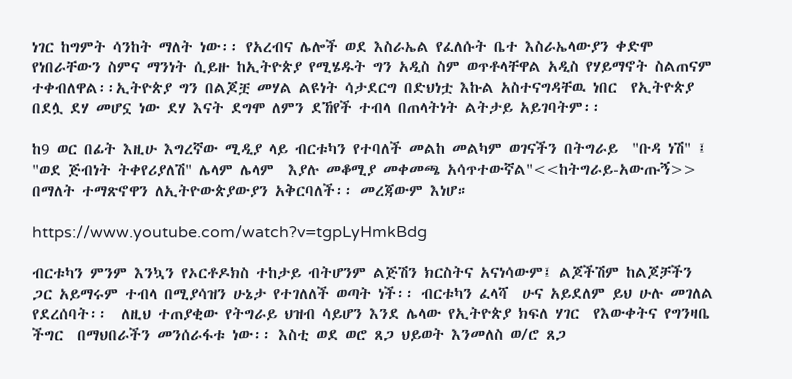ነገር ከግምት ሳንከት ማለት ነው፡፡ የአረብና ሌሎች ወደ እስራኤል የፈለሱት ቤተ እስራኤላውያን ቀድሞ የነበራቸውን ስምና ማንነት ሲይዙ ከኢትዮጵያ የሚሄዱት ግን አዲስ ስም ወጥቶላቸዋል አዲስ የሃይማኖት ስልጠናም ተቀብለዋል፡፡ኢትዮጵያ ግን በልጆቿ መሃል ልዩነት ሳታደርግ በድህነቷ እኩል አስተናግዳቸዉ ነበር  የኢትዮጵያ በደሏ ደሃ መሆኗ ነው ደሃ እናት ደግሞ ለምን ደኸየች ተብላ በጠላትነት ልትታይ አይገባትም፡፡

ከ9 ወር በፊት እዚሁ እግረኛው ሚዲያ ላይ ብርቱካን የተባለች መልከ መልካም ወገናችን በትግራይ  "ቡዳ ነሽ" ፤ "ወደ ጅብነት ትቀየሪያለሽ" ሌላም ሌላም  እያሉ መቆሚያ መቀመጫ አሳጥተውኛል"<<ከትግራይ-አውጡኝ>> በማለት ተማጽኖዋን ለኢትዮውጵያውያን አቅርባለች፡፡ መረጃውም እነሆ።

https://www.youtube.com/watch?v=tgpLyHmkBdg

ብርቱካን ምንም እንኳን የኦርቶዶክስ ተከታይ ብትሆንም ልጅሽን ክርስትና አናነሳውም፤ ልጆችሽም ከልጆቻችን ጋር አይማሩም ተብላ በሚያሳዝን ሁኔታ የተገለለች ወጣት ነች፡፡ ብርቱካን ፈላሻ  ሁና አይደለም ይህ ሁሉ መገለል የደረሰባት፡፡  ለዚህ ተጠያቂው የትግራይ ህዝብ ሳይሆን እንደ ሌላው የኢትዮጵያ ክፍለ ሃገር  የእውቀትና የግንዛቤ ችግር  በማህበራችን መንሰራፋቱ ነው፡፡ እስቲ ወደ ወሮ ጸጋ ህይወት እንመለስ ወ/ሮ ጸጋ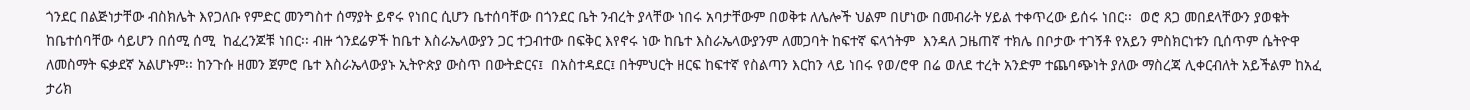ጎንደር በልጅነታቸው ብስክሌት እየጋለቡ የምድር መንግስተ ሰማያት ይኖሩ የነበር ሲሆን ቤተሰባቸው በጎንደር ቤት ንብረት ያላቸው ነበሩ አባታቸውም በወቅቱ ለሌሎች ህልም በሆነው በመብራት ሃይል ተቀጥረው ይሰሩ ነበር፡፡  ወሮ ጸጋ መበደላቸውን ያወቁት ከቤተሰባቸው ሳይሆን በሰሚ ሰሚ  ከፈረንጆቹ ነበር፡፡ ብዙ ጎንደሬዎች ከቤተ እስራኤላውያን ጋር ተጋብተው በፍቅር እየኖሩ ነው ከቤተ እስራኤላውያንም ለመጋባት ከፍተኛ ፍላጎትም  እንዳለ ጋዜጠኛ ተክሌ በቦታው ተገኝቶ የአይን ምስክርነቱን ቢሰጥም ሴትዮዋ ለመስማት ፍቃደኛ አልሆኑም፡፡ ከንጉሱ ዘመን ጀምሮ ቤተ እስራኤላውያኑ ኢትዮጵያ ውስጥ በውትድርና፤  በአስተዳደር፤ በትምህርት ዘርፍ ከፍተኛ የስልጣን እርከን ላይ ነበሩ የወ/ሮዋ በሬ ወለደ ተረት አንድም ተጨባጭነት ያለው ማስረጃ ሊቀርብለት አይችልም ከአፈ ታሪክ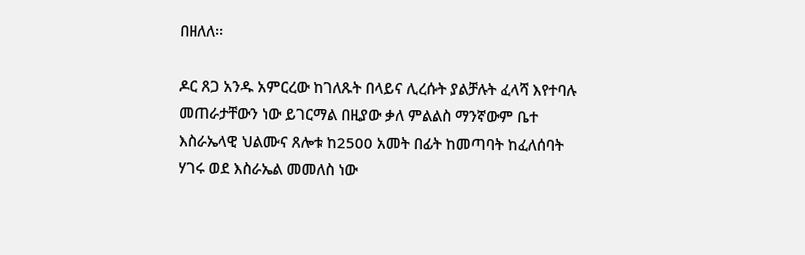በዘለለ፡፡

ዶር ጸጋ አንዱ አምርረው ከገለጹት በላይና ሊረሱት ያልቻሉት ፈላሻ እየተባሉ መጠራታቸውን ነው ይገርማል በዚያው ቃለ ምልልስ ማንኛውም ቤተ እስራኤላዊ ህልሙና ጸሎቱ ከ2500 አመት በፊት ከመጣባት ከፈለሰባት ሃገሩ ወደ እስራኤል መመለስ ነው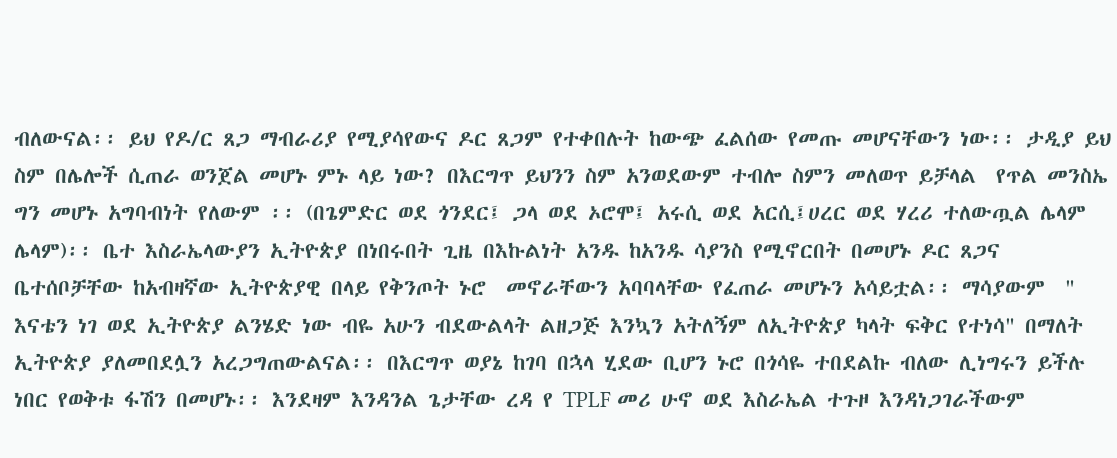ብለውናል፡፡ ይህ የዶ/ር ጸጋ ማብራሪያ የሚያሳየውና ዶር ጸጋም የተቀበሉት ከውጭ ፈልሰው የመጡ መሆናቸውን ነው፡፡ ታዲያ ይህ ስም በሌሎች ሲጠራ ወንጀል መሆኑ ምኑ ላይ ነው? በእርግጥ ይህንን ስም አንወደውም ተብሎ ስምን መለወጥ ይቻላል  የጥል መንስኤ ግን መሆኑ አግባብነት የለውም ፡፡ (በጌምድር ወደ ጎንደር፤ ጋላ ወደ ኦሮሞ፤ አሩሲ ወደ አርሲ፤ሀረር ወደ ሃረሪ ተለውጧል ሌላም ሌላም)፡፡ ቤተ እስራኤላውያን ኢትዮጵያ በነበሩበት ጊዜ በእኩልነት አንዱ ከአንዱ ሳያንስ የሚኖርበት በመሆኑ ዶር ጸጋና ቤተሰቦቻቸው ከአብዛኛው ኢትዮጵያዊ በላይ የቅንጦት ኑሮ  መኖራቸውን አባባላቸው የፈጠራ መሆኑን አሳይቷል፡፡ ማሳያውም  " እናቴን ነገ ወደ ኢትዮጵያ ልንሄድ ነው ብዬ አሁን ብደውልላት ልዘጋጅ እንኳን አትለኝም ለኢትዮጵያ ካላት ፍቅር የተነሳ" በማለት ኢትዮጵያ ያለመበደሏን አረጋግጠውልናል፡፡ በእርግጥ ወያኔ ከገባ በኋላ ሂደው ቢሆን ኑሮ በጎሳዬ ተበደልኩ ብለው ሊነግሩን ይችሉ ነበር የወቅቱ ፋሽን በመሆኑ፡፡ እንደዛም እንዳንል ጌታቸው ረዳ የ TPLF መሪ ሁኖ ወደ እስራኤል ተጉዞ እንዳነጋገራችውም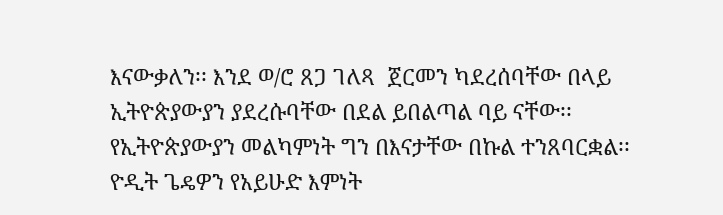እናውቃለን፡፡ እንደ ወ/ሮ ጸጋ ገለጻ  ጀርመን ካደረሰባቸው በላይ ኢትዮጵያውያን ያደረሱባቸው በደል ይበልጣል ባይ ናቸው፡፡ የኢትዮጵያውያን መልካምነት ግን በእናታቸው በኩል ተንጸባርቋል፡፡  ዮዲት ጌዴዎን የአይሁድ እምነት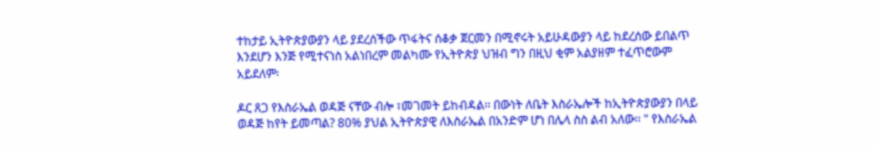ተከታይ ኢትዮጵያውያን ላይ ያደረሰችው ጥፋትና ሰቆቃ ጀርመን በሚኖሩት አይሁዳውያን ላይ ከደረሰው ይበልጥ እንደሆን እንጅ የሚተናነስ አልነበረም መልካሙ የኢትዮጵያ ህዝብ ግን በዚህ ቂም አልያዘም ተፈጥሮውም አይደለም፡

ዶር ጸጋ የእስራኤል ወዳጅ ናቸው ብሎ ፣መገመት ይከብዳል፡፡ በውነት ለቤት እስራኤሎች ከኢትዮጵያውያን በላይ ወዳጅ ከየት ይመጣል? 80% ያህል ኢትዮጵያዊ ለእስራኤል በአንድም ሆነ በሌላ ስስ ልብ አለው፡፡ " የእስራኤል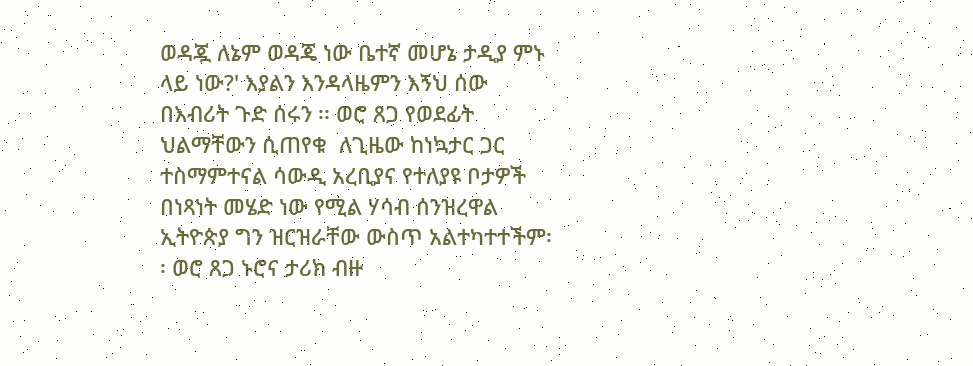ወዳጇ ለኔም ወዳጄ ነው ቤተኛ መሆኔ ታዲያ ምኑ ላይ ነው?' እያልን እንዳላዜምን እኝህ ሰው በእብሪት ጉድ ሰሩን ፡፡ ወሮ ጸጋ የወደፊት ህልማቸውን ሲጠየቁ  ለጊዜው ከነኳታር ጋር ተስማምተናል ሳውዲ አረቢያና የተለያዩ ቦታዎች በነጻነት መሄድ ነው የሚል ሃሳብ ሰንዝረዋል ኢትዮጵያ ግን ዝርዝራቸው ውስጥ አልተካተተችም፡፡ ወሮ ጸጋ ኑሮና ታሪክ ብዙ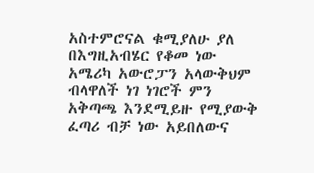አስተምሮናል ቁሚያለሁ ያለ በእግዚአብሄር የቆመ ነው አሜሪካ አውሮፓን አላውቅህም ብላዋለች ነገ ነገሮች ምን አቅጣጫ እንደሚይዙ የሚያውቅ ፈጣሪ ብቻ ነው አይበለውና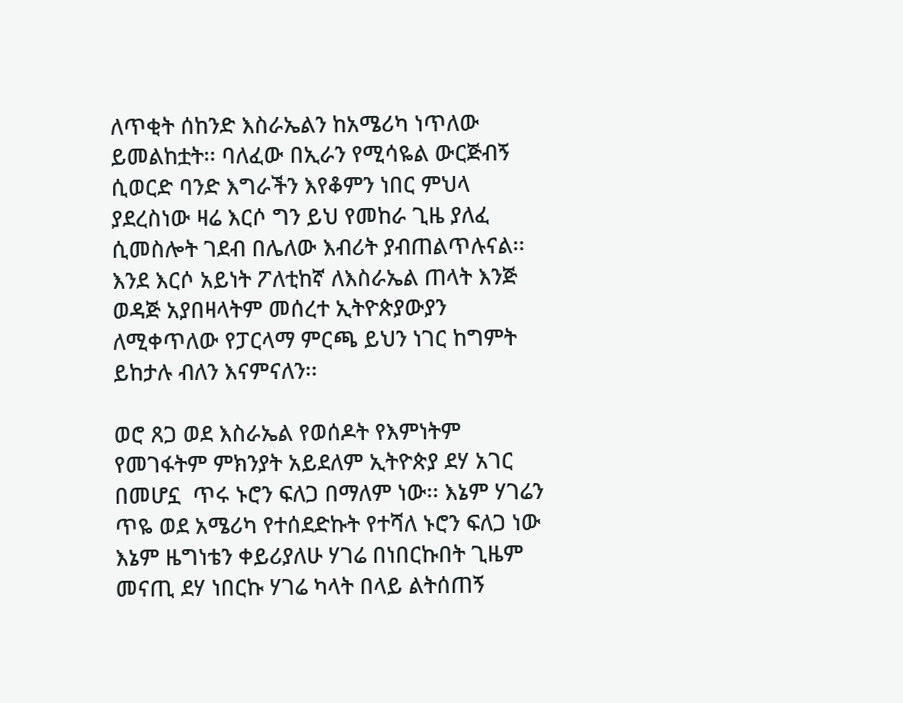ለጥቂት ሰከንድ እስራኤልን ከአሜሪካ ነጥለው ይመልከቷት፡፡ ባለፈው በኢራን የሚሳዬል ውርጅብኝ ሲወርድ ባንድ እግራችን እየቆምን ነበር ምህላ ያደረስነው ዛሬ እርሶ ግን ይህ የመከራ ጊዜ ያለፈ ሲመስሎት ገደብ በሌለው እብሪት ያብጠልጥሉናል፡፡  እንደ እርሶ አይነት ፖለቲከኛ ለእስራኤል ጠላት እንጅ ወዳጅ አያበዛላትም መሰረተ ኢትዮጵያውያን ለሚቀጥለው የፓርላማ ምርጫ ይህን ነገር ከግምት ይከታሉ ብለን እናምናለን፡፡

ወሮ ጸጋ ወደ እስራኤል የወሰዶት የእምነትም የመገፋትም ምክንያት አይደለም ኢትዮጵያ ደሃ አገር በመሆኗ  ጥሩ ኑሮን ፍለጋ በማለም ነው፡፡ እኔም ሃገሬን ጥዬ ወደ አሜሪካ የተሰደድኩት የተሻለ ኑሮን ፍለጋ ነው እኔም ዜግነቴን ቀይሪያለሁ ሃገሬ በነበርኩበት ጊዜም መናጢ ደሃ ነበርኩ ሃገሬ ካላት በላይ ልትሰጠኝ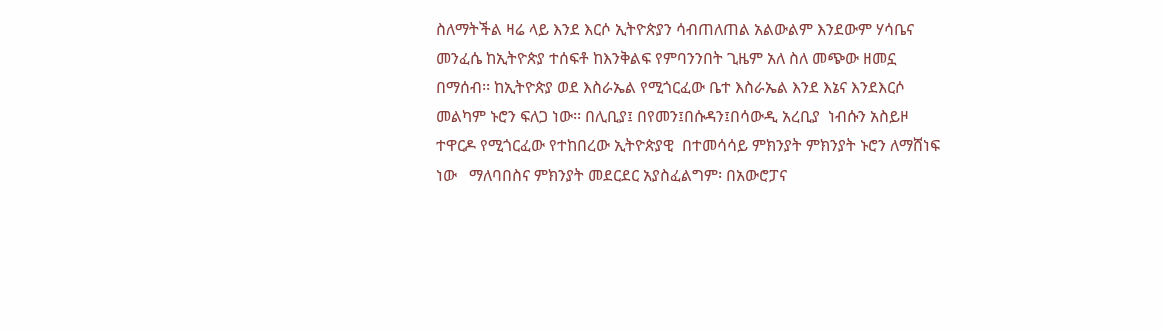ስለማትችል ዛሬ ላይ እንደ እርሶ ኢትዮጵያን ሳብጠለጠል አልውልም እንደውም ሃሳቤና መንፈሴ ከኢትዮጵያ ተሰፍቶ ከእንቅልፍ የምባንንበት ጊዜም አለ ስለ መጭው ዘመኗ በማሰብ፡፡ ከኢትዮጵያ ወደ እስራኤል የሚጎርፈው ቤተ እስራኤል እንደ እኔና እንደእርሶ መልካም ኑሮን ፍለጋ ነው፡፡ በሊቢያ፤ በየመን፤በሱዳን፤በሳውዲ አረቢያ  ነብሱን አስይዞ ተዋርዶ የሚጎርፈው የተከበረው ኢትዮጵያዊ  በተመሳሳይ ምክንያት ምክንያት ኑሮን ለማሸነፍ ነው   ማለባበስና ምክንያት መደርደር አያስፈልግም፡ በአውሮፓና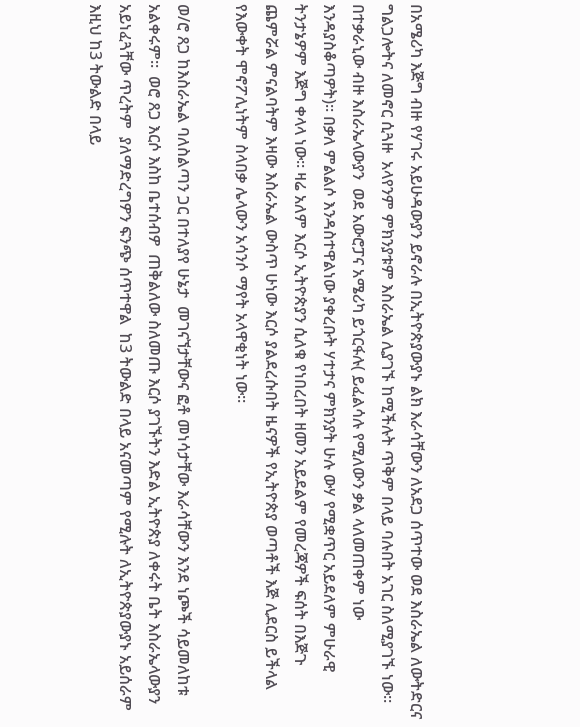በአሜሪካ እጅግ ብዙ የሃገሩ አይሁዳውያን ይኖራሉ በኢትዮጵያውያኑ ልክ እራሳቸውን ለአደጋ ሰጥተው ወደ እስራኤል ለውትድርና ግልጋሎትና ለመኖር ሲጓዙ  አላየንም ምክንያቱም እስራኤል ሊያገኙ ከሚችሉት ጥቅም በላይ ባሉበት አገር ስለሚያገኙ ነው፡፡  በተቃራኒው ብዙ እስራኤላውያን  ወደ አውሮፓና አሜሪካ ይጎርፋሉ( ይፈልሳሉ የሚለውን ቃል ላለመጠቀም ነው እንዳያስቆጣዎት)፡፡ በቃለ ምልልሶ እንዳስተዋልነው ያቀረቡት ሃተታና ምክንያት ሁሉ ውሃ የሚቋጥር አይደለም ምሁራዊ ትንታኔዎም እጅግ ቀላላ ነው፡፡ ዛሬ አለም እርሶ ኢትዮጵያን ሲለቁ የነበረበት ዘመን አይደልም የመረጃዎች ፍሰት በእጅጉ ጨምሯል ምናልባትም እዛው እስራኤል ውስጥ ሁነው እርሶ ያልደረሱበት ዜናዎች የኢትዮጵያ ወጣቶች እጅ ሊደርስ ይችላል የእውቀት ሞኖፖሊነትም ስላበቃ ሌላውን አሳንሶ ማየት አላዋቂነት ነው፡፡

ወ/ሮ ጸጋ ከእስራኤል ባለስልጣን ጋር በተለያየ ሁኔታ  መገናኘታቸውና ፎቶ መነሳታቸው እራሳቸውን እንደ ነጮች ሳይመለከቱ አልቀሩም፡፡  ወሮ ጸጋ እርሶ እስከ ቤተሰብዎ  ጠቅልለው ስለመጡ እርሶ ያገኙትን እድል ኢትዮጵያ ለቀሩት ቤት እስራኤላውያን አይነፈጓቸው ጥረትም  ያለማድረግዎን ፍንጭ ሰጥተዋል  ከ3 ትውልድ በላይ አናመጣም የሚሉት ለኢትዮጵያውያኑ አይሰራም እዚህ ከ3 ትውልድ በላይ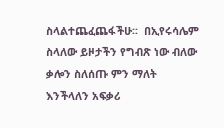ስላልተጨፈጨፋችሁ፡፡  በኢየሩሳሌም ስላለው ይዞታችን የግብጽ ነው ብለው ቃሎን ስለሰጡ ምን ማለት እንችላለን አፍቃሪ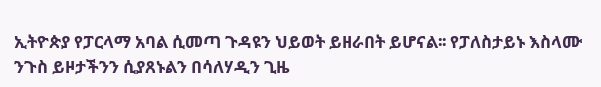ኢትዮጵያ የፓርላማ አባል ሲመጣ ጉዳዩን ህይወት ይዘራበት ይሆናል፡፡ የፓለስታይኑ እስላሙ ንጉስ ይዞታችንን ሲያጸኑልን በሳለሃዲን ጊዜ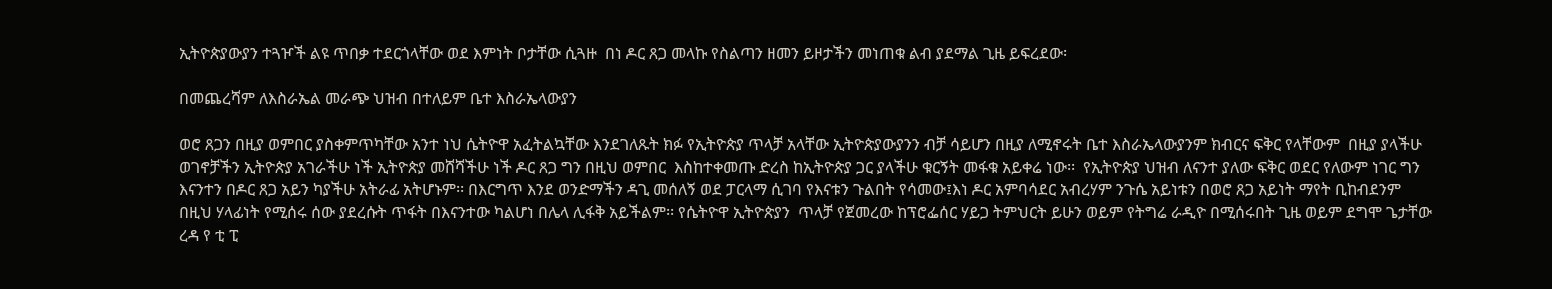ኢትዮጵያውያን ተጓዦች ልዩ ጥበቃ ተደርጎላቸው ወደ እምነት ቦታቸው ሲጓዙ  በነ ዶር ጸጋ መላኩ የስልጣን ዘመን ይዞታችን መነጠቁ ልብ ያደማል ጊዜ ይፍረደው፡

በመጨረሻም ለእስራኤል መራጭ ህዝብ በተለይም ቤተ እስራኤላውያን

ወሮ ጸጋን በዚያ ወምበር ያስቀምጥካቸው አንተ ነህ ሴትዮዋ አፈትልኳቸው እንደገለጹት ክፉ የኢትዮጵያ ጥላቻ አላቸው ኢትዮጵያውያንን ብቻ ሳይሆን በዚያ ለሚኖሩት ቤተ እስራኤላውያንም ክብርና ፍቅር የላቸውም  በዚያ ያላችሁ ወገኖቻችን ኢትዮጵያ አገራችሁ ነች ኢትዮጵያ መሸሻችሁ ነች ዶር ጸጋ ግን በዚህ ወምበር  እስከተቀመጡ ድረስ ከኢትዮጵያ ጋር ያላችሁ ቁርኝት መፋቁ አይቀሬ ነው፡፡  የኢትዮጵያ ህዝብ ለናንተ ያለው ፍቅር ወደር የለውም ነገር ግን እናንተን በዶር ጸጋ አይን ካያችሁ አትራፊ አትሆኑም፡፡ በእርግጥ እንደ ወንድማችን ዳጊ መሰለኝ ወደ ፓርላማ ሲገባ የእናቱን ጉልበት የሳመው፤እነ ዶር አምባሳደር አብረሃም ንጉሴ አይነቱን በወሮ ጸጋ አይነት ማየት ቢከብደንም በዚህ ሃላፊነት የሚሰሩ ሰው ያደረሱት ጥፋት በእናንተው ካልሆነ በሌላ ሊፋቅ አይችልም፡፡ የሴትዮዋ ኢትዮጵያን  ጥላቻ የጀመረው ከፕሮፌሰር ሃይጋ ትምህርት ይሁን ወይም የትግሬ ራዲዮ በሚሰሩበት ጊዜ ወይም ደግሞ ጌታቸው ረዳ የ ቲ ፒ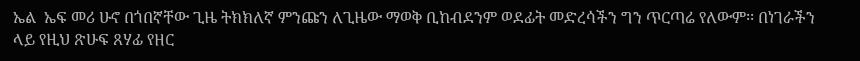ኤል  ኤፍ መሪ ሁኖ በጎበኛቸው ጊዜ ትክክለኛ ምንጩን ለጊዜው ማወቅ ቢከብደንም ወደፊት መድረሳችን ግን ጥርጣሬ የለውም፡፡ በነገራችን ላይ የዚህ ጽሁፍ ጸሃፊ የዘር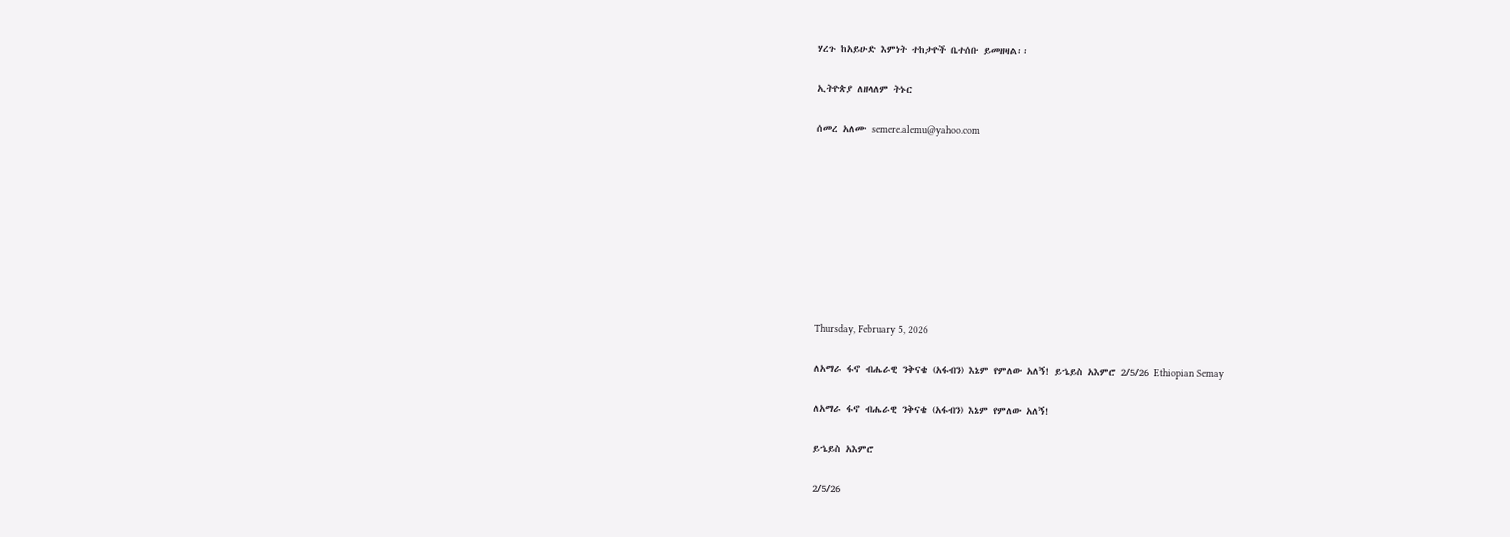ሃረጉ ከአይሁድ እምነት ተከታዮች ቤተሰቡ ይመዘዛል፡፡

ኢትዮጵያ ለዘላለም ትኑር

ሰመረ አለሙ semere.alemu@yahoo.com









Thursday, February 5, 2026

ለአማራ ፋኖ ብሔራዊ ንቅናቄ (አፋብን) እኔም የምለው አለኝ! ይኄይስ አእምሮ 2/5/26 Ethiopian Semay

ለአማራ ፋኖ ብሔራዊ ንቅናቄ (አፋብን) እኔም የምለው አለኝ!

ይኄይስ አእምሮ

2/5/26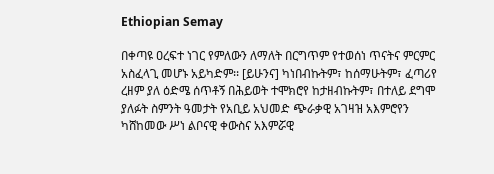Ethiopian Semay

በቀጣዩ ዐረፍተ ነገር የምለውን ለማለት በርግጥም የተወሰነ ጥናትና ምርምር አስፈላጊ መሆኑ አይካድም፡፡ [ይሁንና] ካነበብኩትም፣ ከሰማሁትም፣ ፈጣሪየ ረዘም ያለ ዕድሜ ሰጥቶኝ በሕይወት ተሞክሮየ ከታዘብኩትም፣ በተለይ ደግሞ ያለፉት ስምንት ዓመታት የአቢይ አህመድ ጭራቃዊ አገዛዝ አእምሮየን ካሸከመው ሥነ ልቦናዊ ቀውስና አእምሯዊ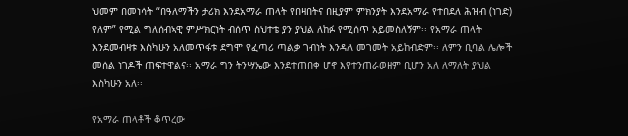ህመም በመነሳት “በዓለማችን ታሪክ እንደአማራ ጠላት የበዛበትና በዚያም ምክንያት እንደአማራ የተበደለ ሕዝብ (ነገድ) የለም” የሚል ግለሰብኣዊ ምሥክርነት ብሰጥ ስህተቴ ያን ያህል ለከፉ የሚሰጥ አይመስለኝም፡፡ የአማራ ጠላት እንደመብዛቱ እስካሁን አለመጥፋቱ ደግሞ የፈጣሪ ጣልቃ ገብነት እንዳለ መገመት አይከብድም፡፡ ለምን ቢባል ሌሎች መሰል ነገዶች ጠፍተዋልና፡፡ አማራ ግን ትንሣኤው እንደተጠበቀ ሆኖ እየተንጠራወዘም ቢሆን አለ ለማለት ያህል እስካሁን አለ፡፡

የአማራ ጠላቶች ቆጥረው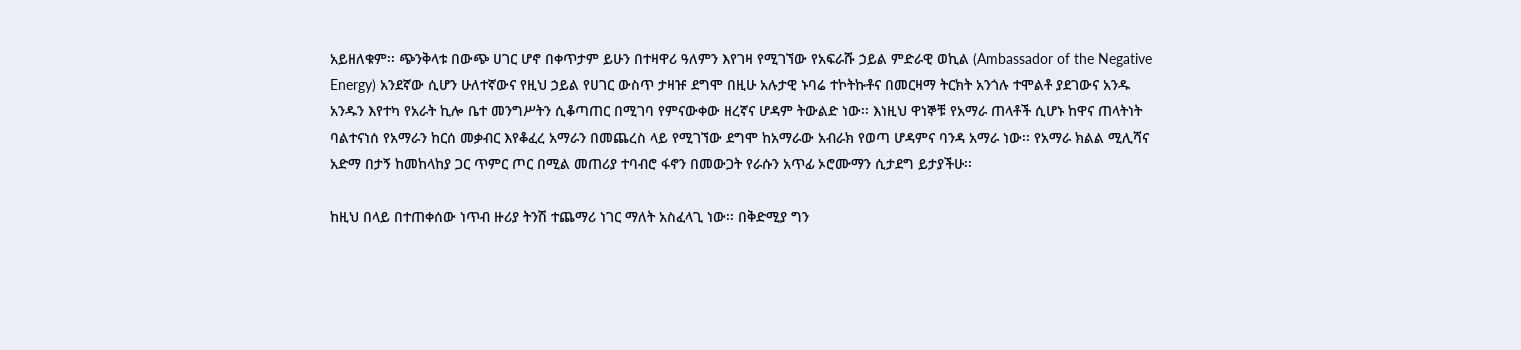አይዘለቁም፡፡ ጭንቅላቱ በውጭ ሀገር ሆኖ በቀጥታም ይሁን በተዛዋሪ ዓለምን እየገዛ የሚገኘው የአፍራሹ ኃይል ምድራዊ ወኪል (Ambassador of the Negative Energy) አንደኛው ሲሆን ሁለተኛውና የዚህ ኃይል የሀገር ውስጥ ታዛዡ ደግሞ በዚሁ አሉታዊ ኑባሬ ተኮትኩቶና በመርዛማ ትርክት አንጎሉ ተሞልቶ ያደገውና አንዱ አንዱን እየተካ የአራት ኪሎ ቤተ መንግሥትን ሲቆጣጠር በሚገባ የምናውቀው ዘረኛና ሆዳም ትውልድ ነው፡፡ እነዚህ ዋነኞቹ የአማራ ጠላቶች ሲሆኑ ከዋና ጠላትነት ባልተናነሰ የአማራን ከርሰ መቃብር እየቆፈረ አማራን በመጨረስ ላይ የሚገኘው ደግሞ ከአማራው አብራክ የወጣ ሆዳምና ባንዳ አማራ ነው፡፡ የአማራ ክልል ሚሊሻና አድማ በታኝ ከመከላከያ ጋር ጥምር ጦር በሚል መጠሪያ ተባብሮ ፋኖን በመውጋት የራሱን አጥፊ ኦሮሙማን ሲታደግ ይታያችሁ፡፡

ከዚህ በላይ በተጠቀሰው ነጥብ ዙሪያ ትንሽ ተጨማሪ ነገር ማለት አስፈላጊ ነው፡፡ በቅድሚያ ግን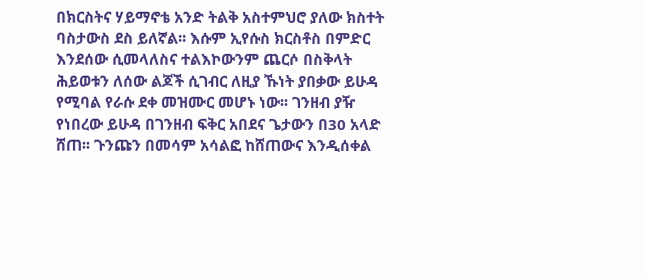በክርስትና ሃይማኖቴ አንድ ትልቅ አስተምህሮ ያለው ክስተት ባስታውስ ደስ ይለኛል፡፡ እሱም ኢየሱስ ክርስቶስ በምድር እንደሰው ሲመላለስና ተልእኮውንም ጨርሶ በስቅላት ሕይወቱን ለሰው ልጆች ሲገብር ለዚያ ኹነት ያበቃው ይሁዳ የሚባል የራሱ ደቀ መዝሙር መሆኑ ነው፡፡ ገንዘብ ያዥ የነበረው ይሁዳ በገንዘብ ፍቅር አበደና ጌታውን በ30 አላድ ሸጠ፡፡ ጉንጩን በመሳም አሳልፎ ከሸጠውና እንዲሰቀል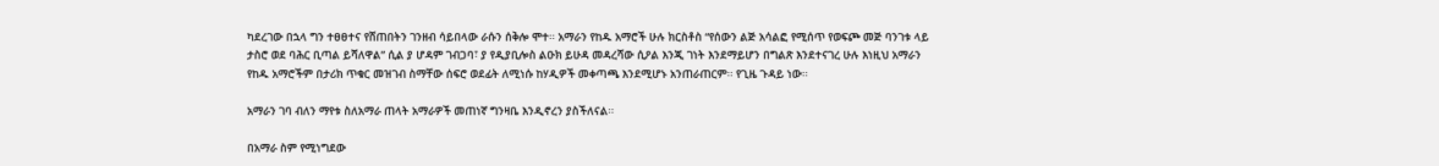ካደረገው በኋላ ግን ተፀፀተና የሸጠበትን ገንዘብ ሳይበላው ራሱን ሰቅሎ ሞተ፡፡ አማራን የከዱ አማሮች ሁሉ ክርስቶስ “የሰውን ልጅ አሳልፎ የሚሰጥ የወፍጮ መጅ ባንገቱ ላይ ታስሮ ወደ ባሕር ቢጣል ይሻለዋል” ሲል ያ ሆዳም ገብጋባ፣ ያ የዲያቢሎስ ልዑክ ይሁዳ መዳረሻው ሲዖል እንጂ ገነት እንደማይሆን በግልጽ እንደተናገረ ሁሉ እነዚህ አማራን የከዱ አማሮችም በታሪክ ጥቁር መዝገብ ስማቸው ሰፍሮ ወደፊት ለሚነሱ ከሃዲዎች መቀጣጫ እንደሚሆኑ አንጠራጠርም፡፡ የጊዜ ጉዳይ ነው፡፡

አማራን ገባ ብለን ማየቱ ስለአማራ ጠላት አማራዎች መጠነኛ ግንዛቤ እንዲኖረን ያስችለናል፡፡

በአማራ ስም የሚነግደው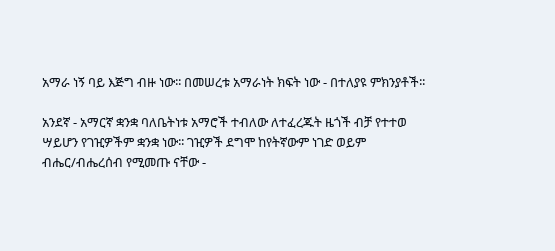አማራ ነኝ ባይ እጅግ ብዙ ነው፡፡ በመሠረቱ አማራነት ክፍት ነው - በተለያዩ ምክንያቶች፡፡

አንደኛ - አማርኛ ቋንቋ ባለቤትነቱ አማሮች ተብለው ለተፈረጁት ዜጎች ብቻ የተተወ ሣይሆን የገዢዎችም ቋንቋ ነው፡፡ ገዢዎች ደግሞ ከየትኛውም ነገድ ወይም ብሔር/ብሔረሰብ የሚመጡ ናቸው -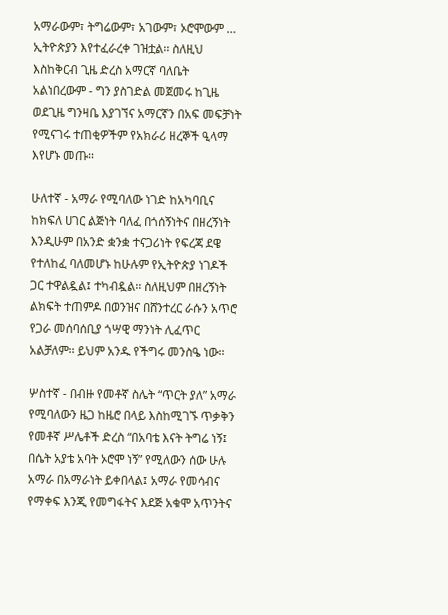አማራውም፣ ትግሬውም፣ አገውም፣ ኦሮሞውም … ኢትዮጵያን እየተፈራረቀ ገዝቷል፡፡ ስለዚህ እስከቅርብ ጊዜ ድረስ አማርኛ ባለቤት አልነበረውም - ግን ያስገድል መጀመሩ ከጊዜ ወደጊዜ ግንዛቤ እያገኘና አማርኛን በአፍ መፍቻነት የሚናገሩ ተጠቂዎችም የአክራሪ ዘረኞች ዒላማ እየሆኑ መጡ፡፡

ሁለተኛ - አማራ የሚባለው ነገድ ከአካባቢና ከክፍለ ሀገር ልጅነት ባለፈ በጎሰኝነትና በዘረኝነት እንዲሁም በአንድ ቋንቋ ተናጋሪነት የፍረጃ ደዌ የተለከፈ ባለመሆኑ ከሁሉም የኢትዮጵያ ነገዶች ጋር ተዋልዷል፤ ተካብዷል፡፡ ስለዚህም በዘረኝነት ልክፍት ተጠምዶ በወንዝና በሸንተረር ራሱን አጥሮ የጋራ መሰባሰቢያ ጎሣዊ ማንነት ሊፈጥር አልቻለም፡፡ ይህም አንዱ የችግሩ መንስዔ ነው፡፡

ሦስተኛ - በብዙ የመቶኛ ስሌት “ጥርት ያለ” አማራ የሚባለውን ዜጋ ከዜሮ በላይ እስከሚገኙ ጥቃቅን የመቶኛ ሥሌቶች ድረስ “በአባቴ እናት ትግሬ ነኝ፤ በሴት አያቴ አባት ኦሮሞ ነኝ” የሚለውን ሰው ሁሉ አማራ በአማራነት ይቀበላል፤ አማራ የመሳብና የማቀፍ እንጂ የመግፋትና እደጅ አቁሞ አጥንትና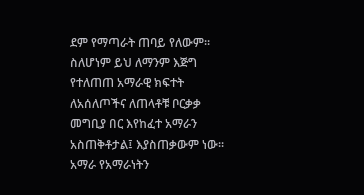ደም የማጣራት ጠባይ የለውም፡፡ ስለሆነም ይህ ለማንም እጅግ የተለጠጠ አማራዊ ክፍተት ለአሰለጦችና ለጠላቶቹ ቦርቃቃ መግቢያ በር እየከፈተ አማራን አስጠቅቶታል፤ እያስጠቃውም ነው፡፡ አማራ የአማራነትን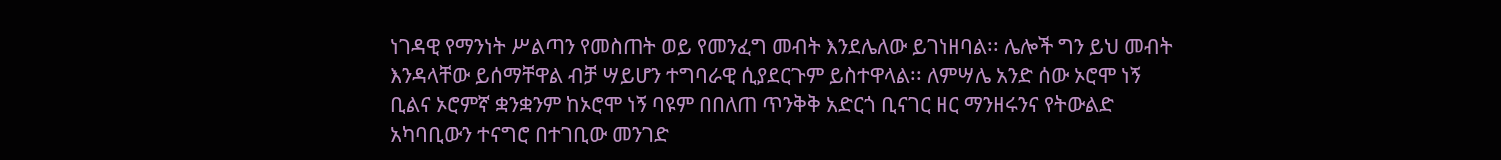ነገዳዊ የማንነት ሥልጣን የመስጠት ወይ የመንፈግ መብት እንደሌለው ይገነዘባል፡፡ ሌሎች ግን ይህ መብት እንዳላቸው ይሰማቸዋል ብቻ ሣይሆን ተግባራዊ ሲያደርጉም ይስተዋላል፡፡ ለምሣሌ አንድ ሰው ኦሮሞ ነኝ ቢልና ኦሮምኛ ቋንቋንም ከኦሮሞ ነኝ ባዩም በበለጠ ጥንቅቅ አድርጎ ቢናገር ዘር ማንዘሩንና የትውልድ አካባቢውን ተናግሮ በተገቢው መንገድ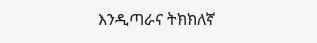እንዲጣራና ትክክለኛ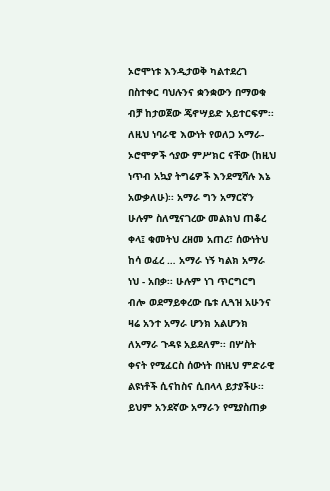ኦሮሞነቱ እንዲታወቅ ካልተደረገ በስተቀር ባህሉንና ቋንቋውን በማወቁ ብቻ ከታወጀው ጄኖሣይድ አይተርፍም፡፡ ለዚህ ነባራዊ እውነት የወለጋ አማራ-ኦሮሞዎች ኅያው ምሥክር ናቸው (ከዚህ ነጥብ አኳያ ትግሬዎች እንደሚሻሉ እኔ አውቃለሁ)፡፡ አማራ ግን አማርኛን ሁሉም ስለሚናገረው መልክህ ጠቆረ ቀላ፤ ቁመትህ ረዘመ አጠረ፣ ሰውነትህ ከሳ ወፈረ … አማራ ነኝ ካልክ አማራ ነህ - አበቃ፡፡ ሁሉም ነገ ጥርግርግ ብሎ ወደማይቀረው ቤቱ ሊጓዝ አሁንና ዛሬ አንተ አማራ ሆንክ አልሆንክ ለአማራ ጉዳዩ አይደለም፡፡ በሦስት ቀናት የሚፈርስ ሰውነት በነዚህ ምድራዊ ልዩነቶች ሲናከስና ሲበላላ ይታያችሁ፡፡ ይህም አንደኛው አማራን የሚያስጠቃ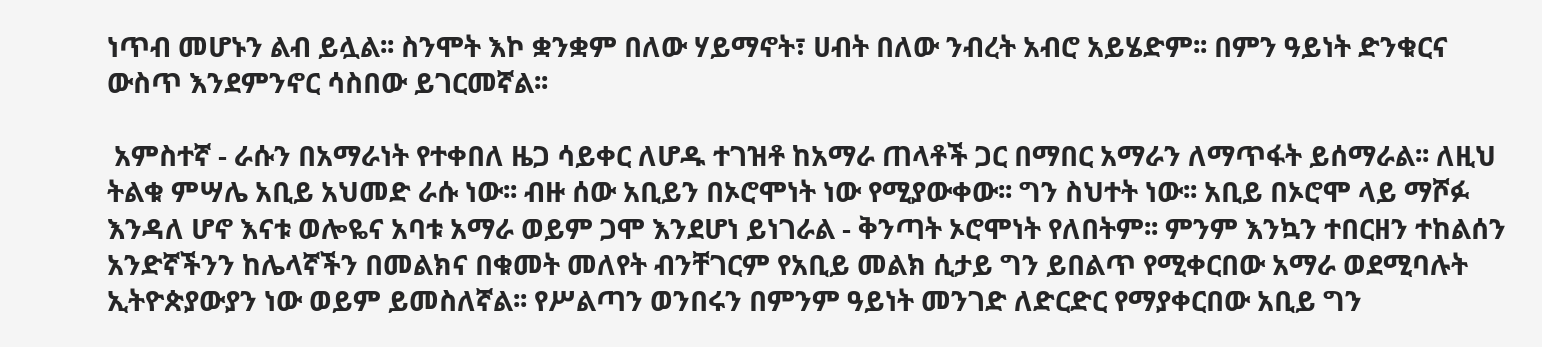ነጥብ መሆኑን ልብ ይሏል፡፡ ስንሞት እኮ ቋንቋም በለው ሃይማኖት፣ ሀብት በለው ንብረት አብሮ አይሄድም፡፡ በምን ዓይነት ድንቁርና ውስጥ እንደምንኖር ሳስበው ይገርመኛል፡፡

 አምስተኛ - ራሱን በአማራነት የተቀበለ ዜጋ ሳይቀር ለሆዱ ተገዝቶ ከአማራ ጠላቶች ጋር በማበር አማራን ለማጥፋት ይሰማራል፡፡ ለዚህ ትልቁ ምሣሌ አቢይ አህመድ ራሱ ነው፡፡ ብዙ ሰው አቢይን በኦሮሞነት ነው የሚያውቀው፡፡ ግን ስህተት ነው፡፡ አቢይ በኦሮሞ ላይ ማሾፉ እንዳለ ሆኖ እናቱ ወሎዬና አባቱ አማራ ወይም ጋሞ እንደሆነ ይነገራል - ቅንጣት ኦሮሞነት የለበትም፡፡ ምንም እንኳን ተበርዘን ተከልሰን አንድኛችንን ከሌላኛችን በመልክና በቁመት መለየት ብንቸገርም የአቢይ መልክ ሲታይ ግን ይበልጥ የሚቀርበው አማራ ወደሚባሉት ኢትዮጵያውያን ነው ወይም ይመስለኛል፡፡ የሥልጣን ወንበሩን በምንም ዓይነት መንገድ ለድርድር የማያቀርበው አቢይ ግን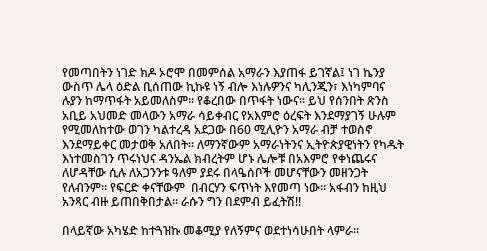የመጣበትን ነገድ ክዶ ኦሮሞ በመምሰል አማራን እያጠፋ ይገኛል፤ ነገ ኬንያ ውስጥ ሌላ ዕድል ቢሰጠው ኪኩዩ ነኝ ብሎ እነሉዎንና ካሊንጂን፣ እነካምባና ሉያን ከማጥፋት አይመለስም፡፡ የቆረበው በጥፋት ነውና፡፡ ይህ የሰንበት ጽንስ አቢይ አህመድ መላውን አማራ ሳይቀብር የአእምሮ ዕረፍት እንደማያገኝ ሁሉም የሚመለከተው ወገን ካልተረዳ አደጋው በ60 ሚሊዮን አማራ ብቻ ተወስኖ እንደማይቀር መታወቅ አለበት፡፡ ለማንኛውም አማራነትንና ኢትዮጵያዊነትን የካዱት እነተመስገን ጥሩነህና ዳንኤል ክብረትም ሆኑ ሌሎቹ በአእምሮ የቀነጨሩና ለሆዳቸው ሲሉ ለአጋንንቱ ዓለም ያደሩ በላዔሰቦች መሆናቸውን መዘንጋት የለብንም፡፡ የፍርድ ቀናቸውም  በብርሃን ፍጥነት እየመጣ ነው፡፡ አፋብን ከዚህ አንጻር ብዙ ይጠበቅበታል፡፡ ራሱን ግን በደምብ ይፈትሽ!!

በላይኛው አካሄድ ከተጓዝኩ መቆሚያ የለኝምና ወደተነሳሁበት ላምራ፡፡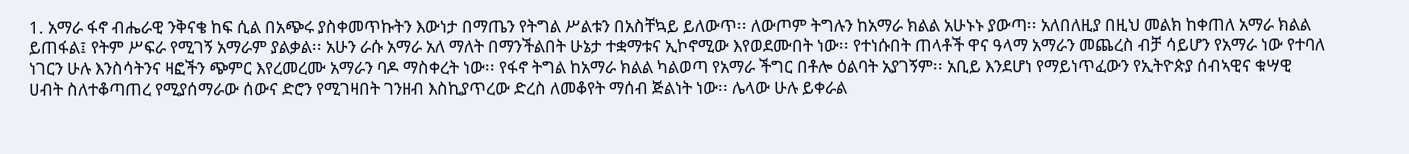1. አማራ ፋኖ ብሔራዊ ንቅናቄ ከፍ ሲል በአጭሩ ያስቀመጥኩትን እውነታ በማጤን የትግል ሥልቱን በአስቸኳይ ይለውጥ፡፡ ለውጦም ትግሉን ከአማራ ክልል አሁኑኑ ያውጣ፡፡ አለበለዚያ በዚህ መልክ ከቀጠለ አማራ ክልል ይጠፋል፤ የትም ሥፍራ የሚገኝ አማራም ያልቃል፡፡ አሁን ራሱ አማራ አለ ማለት በማንችልበት ሁኔታ ተቋማቱና ኢኮኖሚው እየወደሙበት ነው፡፡ የተነሱበት ጠላቶች ዋና ዓላማ አማራን መጨረስ ብቻ ሳይሆን የአማራ ነው የተባለ ነገርን ሁሉ እንስሳትንና ዛፎችን ጭምር እየረመረሙ አማራን ባዶ ማስቀረት ነው፡፡ የፋኖ ትግል ከአማራ ክልል ካልወጣ የአማራ ችግር በቶሎ ዕልባት አያገኝም፡፡ አቢይ እንደሆነ የማይነጥፈውን የኢትዮጵያ ሰብኣዊና ቁሣዊ ሀብት ስለተቆጣጠረ የሚያሰማራው ሰውና ድሮን የሚገዛበት ገንዘብ እስኪያጥረው ድረስ ለመቆየት ማሰብ ጅልነት ነው፡፡ ሌላው ሁሉ ይቀራል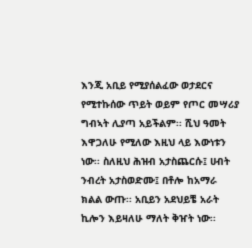እንጂ አቢይ የሚያሰልፈው ወታደርና የሚተኩሰው ጥይት ወይም የጦር መሣሪያ ግብኣት ሊያጣ አይችልም፡፡ ሺህ ዓመት እዋጋለሁ የሚለው እዚህ ላይ እውነቱን ነው፡፡ ስለዚህ ሕዝብ አታስጨርሱ፤ ሀብት ንብረት አታስወድሙ፤ በቶሎ ከአማራ ክልል ውጡ፡፡ አቢይን አደህይቼ አራት ኪሎን እይዛለሁ ማለት ቅዠት ነው፡፡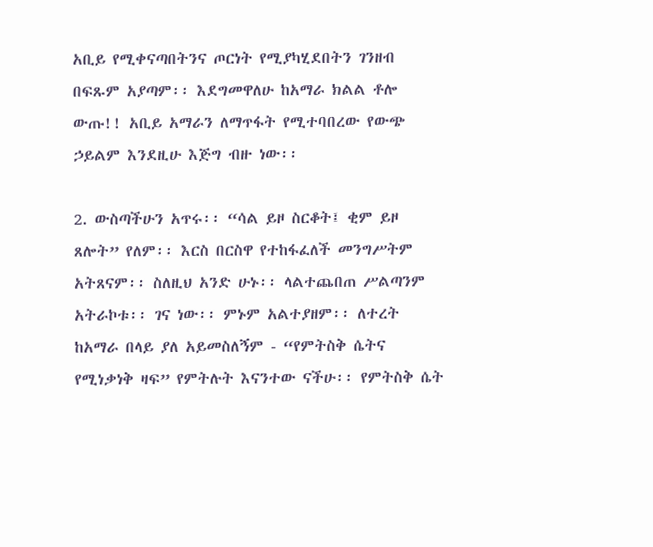አቢይ የሚቀናጣበትንና ጦርነት የሚያካሂደበትን ገንዘብ በፍጹም አያጣም፡፡ እደግመዋለሁ ከአማራ ክልል ቶሎ ውጡ!! አቢይ አማራን ለማጥፋት የሚተባበረው የውጭ ኃይልም እንደዚሁ እጅግ ብዙ ነው፡፡

2. ውስጣችሁን አጥሩ፡፡ “ሳል ይዞ ስርቆት፤ ቂም ይዞ ጸሎት” የለም፡፡ እርስ በርስዋ የተከፋፈለች መንግሥትም አትጸናም፡፡ ስለዚህ አንድ ሁኑ፡፡ ላልተጨበጠ ሥልጣንም አትራኮቱ፡፡ ገና ነው፡፡ ምኑም አልተያዘም፡፡ ለተረት ከአማራ በላይ ያለ አይመስለኝም - “የምትስቅ ሴትና የሚነቃነቅ ዛፍ” የምትሉት እናንተው ናችሁ፡፡ የምትስቅ ሴት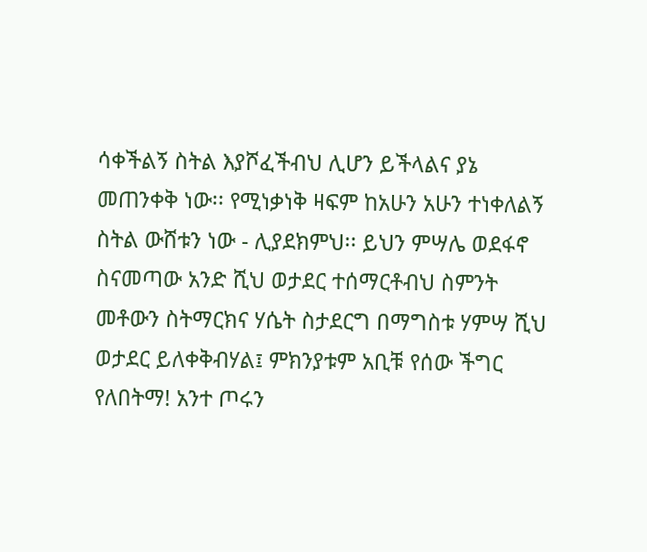ሳቀችልኝ ስትል እያሾፈችብህ ሊሆን ይችላልና ያኔ መጠንቀቅ ነው፡፡ የሚነቃነቅ ዛፍም ከአሁን አሁን ተነቀለልኝ ስትል ውሸቱን ነው - ሊያደክምህ፡፡ ይህን ምሣሌ ወደፋኖ ስናመጣው አንድ ሺህ ወታደር ተሰማርቶብህ ስምንት መቶውን ስትማርክና ሃሴት ስታደርግ በማግስቱ ሃምሣ ሺህ ወታደር ይለቀቅብሃል፤ ምክንያቱም አቢቹ የሰው ችግር የለበትማ! አንተ ጦሩን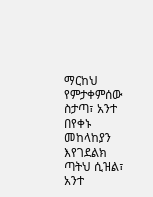ማርከህ የምታቀምሰው ስታጣ፣ አንተ በየቀኑ መከላከያን እየገደልክ ጣትህ ሲዝል፣ አንተ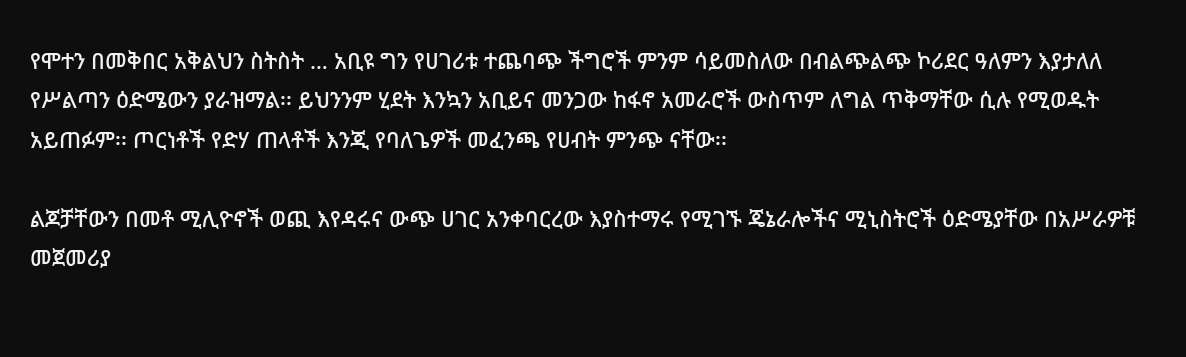የሞተን በመቅበር አቅልህን ስትስት … አቢዩ ግን የሀገሪቱ ተጨባጭ ችግሮች ምንም ሳይመስለው በብልጭልጭ ኮሪደር ዓለምን እያታለለ የሥልጣን ዕድሜውን ያራዝማል፡፡ ይህንንም ሂደት እንኳን አቢይና መንጋው ከፋኖ አመራሮች ውስጥም ለግል ጥቅማቸው ሲሉ የሚወዱት አይጠፉም፡፡ ጦርነቶች የድሃ ጠላቶች እንጂ የባለጌዎች መፈንጫ የሀብት ምንጭ ናቸው፡፡

ልጆቻቸውን በመቶ ሚሊዮኖች ወጪ እየዳሩና ውጭ ሀገር አንቀባርረው እያስተማሩ የሚገኙ ጄኔራሎችና ሚኒስትሮች ዕድሜያቸው በአሥራዎቹ መጀመሪያ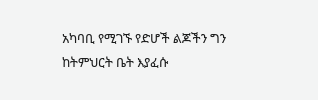አካባቢ የሚገኙ የድሆች ልጆችን ግን ከትምህርት ቤት እያፈሱ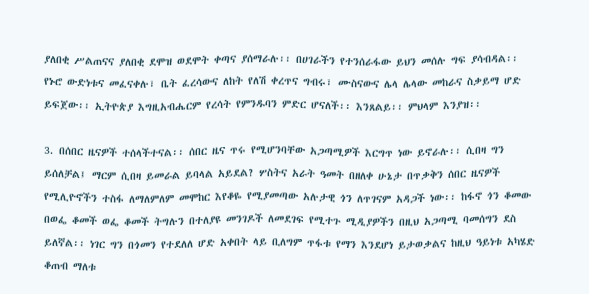ያለበቂ ሥልጠናና ያለበቂ ደሞዝ ወደሞት ቀጣና ያሰማራሉ፡፡ በሀገራችን የተንሰራፋው ይህን መሰሉ ግፍ ያሳብዳል፡፡ የኑሮ ውድነቱና መፈናቀሉ፣ ቤት ፈረሳውና ለከት የለሽ ቀረጥና ግብሩ፣ ሙስናውና ሌላ ሌላው መከራና ስቃይማ ሆድ ይፍጀው፡፡ ኢትዮጵያ እግዚአብሔርም የረሳት የምንዱባን ምድር ሆናለች፡፡ እንጸልይ፡፡ ምህላም እንያዝ፡፡

3. በሰበር ዜናዎች ተሰላችተናል፡፡ ሰበር ዜና ጥሩ የሚሆንባቸው አጋጣሚዎች እርግጥ ነው ይኖራሉ፡፡ ሲበዛ ግን ይሰለቻል፤ ማርም ሲበዛ ይመራል ይባላል አይደል? ሦስትና አራት ዓመት በዘለቀ ሁኔታ በጥቃቅን ሰበር ዜናዎች የሚሊዮኖችን ተስፋ ለማለምለም መሞከር እየቆዬ የሚያመጣው አሉታዊ ጎን ለጥገናም አዳጋች ነው፡፡ ከፋኖ ጎን ቆመው በወፌ ቆመች ወፌ ቆመች ትግሉን በተለያዩ መንገዶች ለመደገፍ የሚተጉ ሚዲያዎችን በዚህ አጋጣሚ ባመሰግን ደስ ይለኛል፡፡ ነገር ግን በጎመን የተደለለ ሆድ አቀበት ላይ ቢለግም ጥፋቱ የማን እንደሆነ ይታወቃልና ከዚህ ዓይነቱ አካሄድ ቆጠብ ማለቱ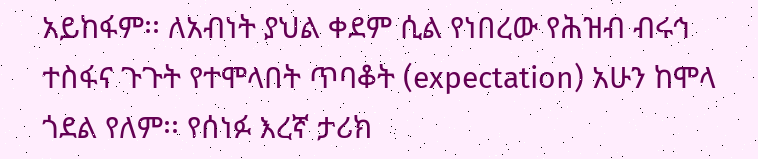አይከፋም፡፡ ለአብነት ያህል ቀደም ሲል የነበረው የሕዝብ ብሩኅ ተስፋና ጉጉት የተሞላበት ጥባቆት (expectation) አሁን ከሞላ ጎደል የለም፡፡ የሰነፉ እረኛ ታሪክ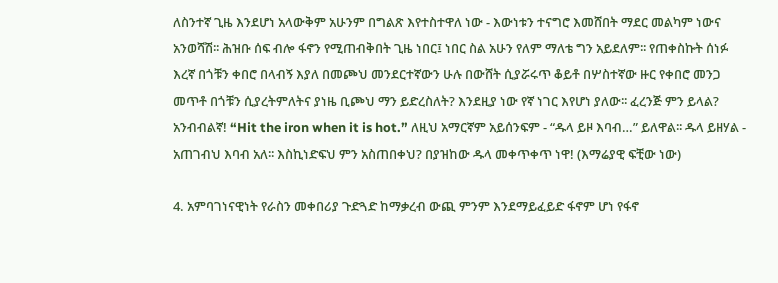ለስንተኛ ጊዜ እንደሆነ አላውቅም አሁንም በግልጽ እየተስተዋለ ነው - እውነቱን ተናግሮ እመሸበት ማደር መልካም ነውና አንወሻሽ፡፡ ሕዝቡ ሰፍ ብሎ ፋኖን የሚጠብቅበት ጊዜ ነበር፤ ነበር ስል አሁን የለም ማለቴ ግን አይደለም፡፡ የጠቀስኩት ሰነፉ እረኛ በጎቹን ቀበሮ በላብኝ እያለ በመጮህ መንደርተኛውን ሁሉ በውሸት ሲያሯሩጥ ቆይቶ በሦስተኛው ዙር የቀበሮ መንጋ መጥቶ በጎቹን ሲያረትምለትና ያነዜ ቢጮህ ማን ይድረስለት? እንደዚያ ነው የኛ ነገር እየሆነ ያለው፡፡ ፈረንጅ ምን ይላል? አንብብልኛ! “Hit the iron when it is hot.” ለዚህ አማርኛም አይሰንፍም - “ዱላ ይዞ እባብ…” ይለዋል፡፡ ዱላ ይዘሃል - አጠገብህ እባብ አለ፡፡ እስኪነድፍህ ምን አስጠበቀህ? በያዝከው ዱላ መቀጥቀጥ ነዋ! (እማሬያዊ ፍቺው ነው)

4. አምባገነናዊነት የራስን መቀበሪያ ጉድጓድ ከማቃረብ ውጪ ምንም እንደማይፈይድ ፋኖም ሆነ የፋኖ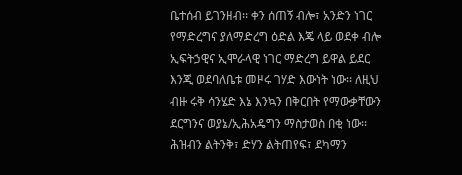ቤተሰብ ይገንዘብ፡፡ ቀን ሰጠኝ ብሎ፣ አንድን ነገር የማድረግና ያለማድረግ ዕድል እጄ ላይ ወደቀ ብሎ ኢፍትኃዊና ኢሞራላዊ ነገር ማድረግ ይዋል ይደር እንጂ ወደባለቤቱ መዞሩ ገሃድ እውነት ነው፡፡ ለዚህ ብዙ ሩቅ ሳንሄድ እኔ እንኳን በቅርበት የማውቃቸውን ደርግንና ወያኔ/ኢሕአዴግን ማስታወስ በቂ ነው፡፡ ሕዝብን ልትንቅ፣ ድሃን ልትጠየፍ፣ ደካማን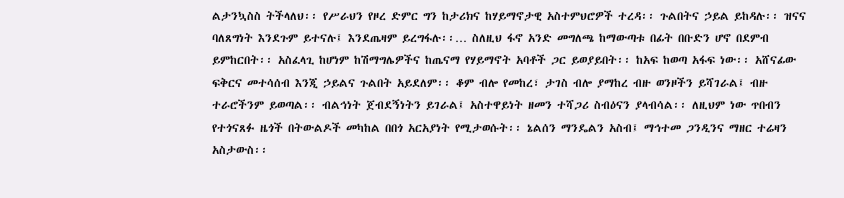ልታንኳስስ ትችላለህ፡፡ የሥራህን የዞረ ድምር ግን ከታሪክና ከሃይማኖታዊ አስተምህሮዎች ተረዳ፡፡ ጉልበትና ኃይል ይከዳሉ፡፡ ዝናና ባለጸግነት እንደጉም ይተናሉ፤ እንደጤዛም ይረግፋሉ፡፡… ስለዚህ ፋኖ አንድ መግለጫ ከማውጣቱ በፊት በቡድን ሆኖ በደምብ ይምከርበት፡፡ አስፈላጊ ከሆነም ከሽማግሌዎችና ከጤናማ የሃይማኖት አባቶች ጋር ይወያይበት፡፡ ከአፍ ከወጣ አፋፍ ነው፡፡ አሸናፊው ፍቅርና መተሳሰብ እንጂ ኃይልና ጉልበት አይደለም፡፡ ቆም ብሎ የመከረ፣ ታገስ ብሎ ያማከረ ብዙ ወንዞችን ይሻገራል፤ ብዙ ተራሮችንም ይወጣል፡፡ ብልኅነት ጀብደኝነትን ይገራል፤ አስተዋይነት ዘመን ተሻጋሪ ስብዕናን ያላብሳል፡፡ ለዚህም ነው ጥበብን የተጎናጸፉ ዜጎች በትውልዶች መካከል በበጎ አርአያነት የሚታወሱት፡፡ ኔልሰን ማንዴልን አስብ፤ ማኅተመ ጋንዲንና ማዘር ተሬዛን አስታውስ፡፡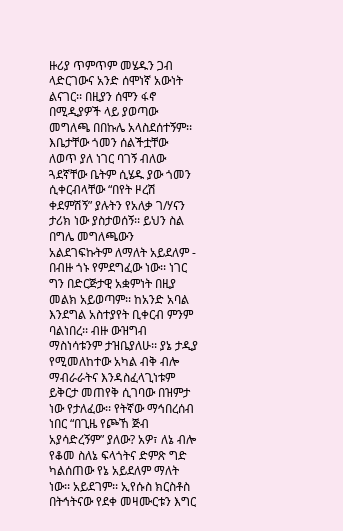ዙሪያ ጥምጥም መሄዱን ጋብ ላድርገውና አንድ ሰሞነኛ አውነት ልናገር፡፡ በዚያን ሰሞን ፋኖ በሚዲያዎች ላይ ያወጣው መግለጫ በበኩሌ አላስደሰተኝም፡፡ እቤታቸው ጎመን ሰልችቷቸው ለወጥ ያለ ነገር ባገኝ ብለው ጓደኛቸው ቤትም ሲሄዱ ያው ጎመን ሲቀርብላቸው “በየት ዞረሽ ቀደምሽኝ” ያሉትን የአለቃ ገ/ሃናን ታሪክ ነው ያስታወሰኝ፡፡ ይህን ስል በግሌ መግለጫውን አልደገፍኩትም ለማለት አይደለም - በብዙ ጎኑ የምደግፈው ነው፡፡ ነገር ግን በድርጅታዊ አቋምነት በዚያ መልክ አይወጣም፡፡ ከአንድ አባል እንደግል አስተያየት ቢቀርብ ምንም ባልነበረ፡፡ ብዙ ውዝግብ ማስነሳቱንም ታዝቤያለሁ፡፡ ያኔ ታዲያ የሚመለከተው አካል ብቅ ብሎ ማብራራትና እንዳስፈላጊነቱም ይቅርታ መጠየቅ ሲገባው በዝምታ ነው የታለፈው፡፡ የትኛው ማኅበረሰብ ነበር “በጊዜ የጮኸ ጅብ አያሳድረኝም” ያለው? አዎ፣ ለኔ ብሎ የቆመ ስለኔ ፍላጎትና ድምጽ ግድ ካልሰጠው የኔ አይደለም ማለት ነው፡፡ አይደገም፡፡ ኢየሱስ ክርስቶስ በትኅትናው የደቀ መዛሙርቱን እግር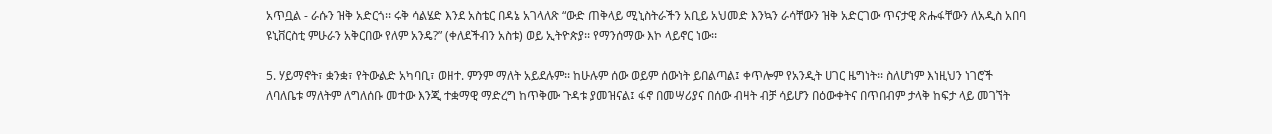አጥቧል - ራሱን ዝቅ አድርጎ፡፡ ሩቅ ሳልሄድ እንደ አስቴር በዳኔ አገላለጽ “ውድ ጠቅላይ ሚኒስትራችን አቢይ አህመድ እንኳን ራሳቸውን ዝቅ አድርገው ጥናታዊ ጽሑፋቸውን ለአዲስ አበባ ዩኒቨርስቲ ምሁራን አቅርበው የለም አንዴ?” (ቀለደችብን አስቱ) ወይ ኢትዮጵያ፡፡ የማንሰማው እኮ ላይኖር ነው፡፡

5. ሃይማኖት፣ ቋንቋ፣ የትውልድ አካባቢ፣ ወዘተ. ምንም ማለት አይደሉም፡፡ ከሁሉም ሰው ወይም ሰውነት ይበልጣል፤ ቀጥሎም የአንዲት ሀገር ዜግነት፡፡ ስለሆነም እነዚህን ነገሮች ለባለቤቱ ማለትም ለግለሰቡ መተው እንጂ ተቋማዊ ማድረግ ከጥቅሙ ጉዳቱ ያመዝናል፤ ፋኖ በመሣሪያና በሰው ብዛት ብቻ ሳይሆን በዕውቀትና በጥበብም ታላቅ ከፍታ ላይ መገኘት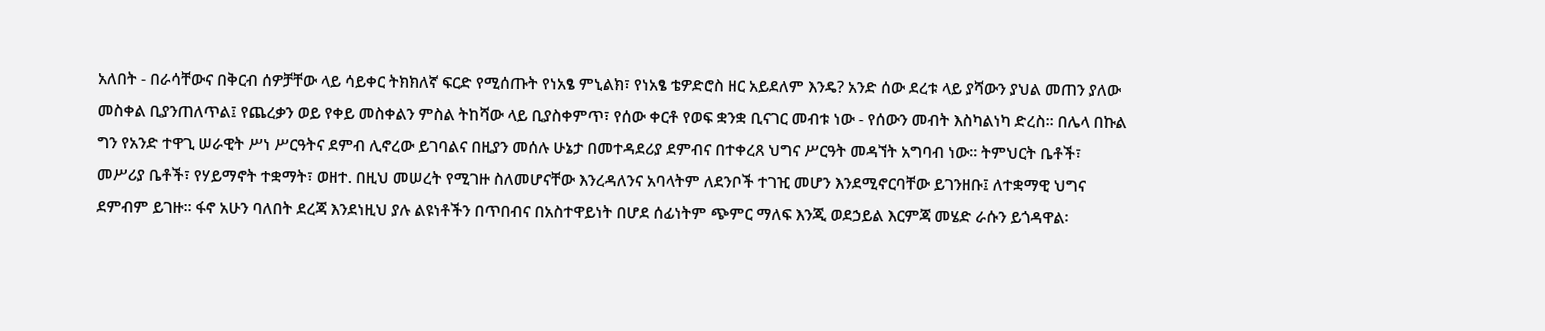አለበት - በራሳቸውና በቅርብ ሰዎቻቸው ላይ ሳይቀር ትክክለኛ ፍርድ የሚሰጡት የነአፄ ምኒልክ፣ የነአፄ ቴዎድሮስ ዘር አይደለም እንዴ? አንድ ሰው ደረቱ ላይ ያሻውን ያህል መጠን ያለው መስቀል ቢያንጠለጥል፤ የጨረቃን ወይ የቀይ መስቀልን ምስል ትከሻው ላይ ቢያስቀምጥ፣ የሰው ቀርቶ የወፍ ቋንቋ ቢናገር መብቱ ነው - የሰውን መብት እስካልነካ ድረስ፡፡ በሌላ በኩል ግን የአንድ ተዋጊ ሠራዊት ሥነ ሥርዓትና ደምብ ሊኖረው ይገባልና በዚያን መሰሉ ሁኔታ በመተዳደሪያ ደምብና በተቀረጸ ህግና ሥርዓት መዳኘት አግባብ ነው፡፡ ትምህርት ቤቶች፣ መሥሪያ ቤቶች፣ የሃይማኖት ተቋማት፣ ወዘተ. በዚህ መሠረት የሚገዙ ስለመሆናቸው እንረዳለንና አባላትም ለደንቦች ተገዢ መሆን እንደሚኖርባቸው ይገንዘቡ፤ ለተቋማዊ ህግና ደምብም ይገዙ፡፡ ፋኖ አሁን ባለበት ደረጃ እንደነዚህ ያሉ ልዩነቶችን በጥበብና በአስተዋይነት በሆደ ሰፊነትም ጭምር ማለፍ እንጂ ወደኃይል እርምጃ መሄድ ራሱን ይጎዳዋል፡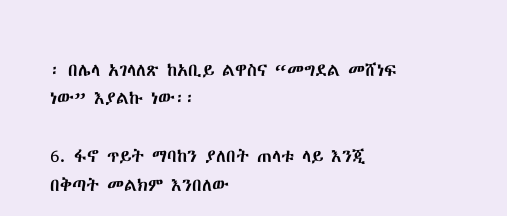፡ በሌላ አገላለጽ ከአቢይ ልዋስና “መግደል መሸነፍ ነው” እያልኩ ነው፡፡

6. ፋኖ ጥይት ማባከን ያለበት ጠላቱ ላይ እንጂ በቅጣት መልክም እንበለው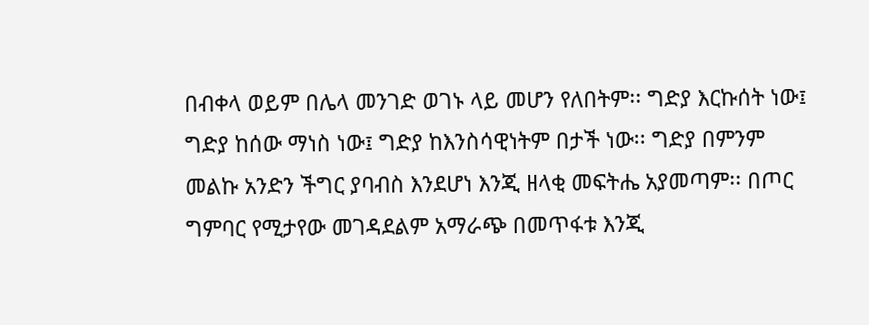በብቀላ ወይም በሌላ መንገድ ወገኑ ላይ መሆን የለበትም፡፡ ግድያ እርኩሰት ነው፤ ግድያ ከሰው ማነስ ነው፤ ግድያ ከእንስሳዊነትም በታች ነው፡፡ ግድያ በምንም መልኩ አንድን ችግር ያባብስ እንደሆነ እንጂ ዘላቂ መፍትሔ አያመጣም፡፡ በጦር ግምባር የሚታየው መገዳደልም አማራጭ በመጥፋቱ እንጂ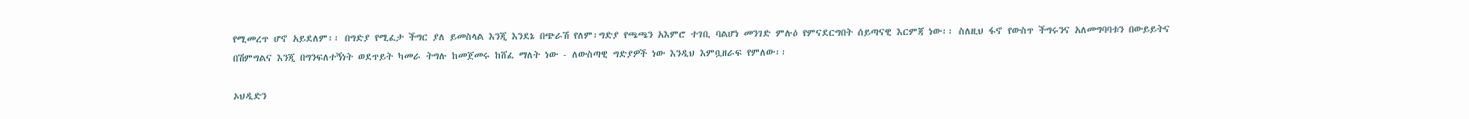የሚመረጥ ሆኖ አይደለም፡፡ በግድያ የሚፈታ ችግር ያለ ይመስላል እንጂ እንደኔ በጭራሽ የለም፡ግድያ የጫጫን አእምሮ ተገቢ ባልሆነ መንገድ ምሉዕ የምናደርግበት ሰይጣናዊ እርምጃ ነው፡፡ ስለዚህ ፋኖ የውስጥ ችግሩንና አለመግባባቱን በውይይትና በሽምግልና እንጂ በግንፍለተኝነት ወደጥይት ካመራ ትግሉ ከመጀመሩ ከሸፈ ማለት ነው - ለውስጣዊ ግድያዎች ነው እንዲህ እምቧዘራፍ የምለው፡፡

ኦህዲድን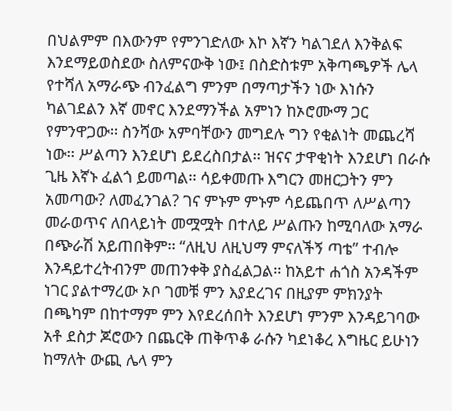በህልምም በእውንም የምንገድለው እኮ እኛን ካልገደለ እንቅልፍ እንደማይወስደው ስለምናውቅ ነው፤ በስድስቱም አቅጣጫዎች ሌላ የተሻለ አማራጭ ብንፈልግ ምንም በማጣታችን ነው እነሱን ካልገደልን እኛ መኖር እንደማንችል አምነን ከኦሮሙማ ጋር የምንዋጋው፡፡ ስንሻው አምባቸውን መግደሉ ግን የቂልነት መጨረሻ ነው፡፡ ሥልጣን እንደሆነ ይደረስበታል፡፡ ዝናና ታዋቂነት እንደሆነ በራሱ ጊዜ እኛኑ ፈልጎ ይመጣል፡፡ ሳይቀመጡ እግርን መዘርጋትን ምን አመጣው? ለመፈንገል? ገና ምኑም ምኑም ሳይጨበጥ ለሥልጣን መራወጥና ለበላይነት መሟሟት በተለይ ሥልጡን ከሚባለው አማራ በጭራሽ አይጠበቅም፡፡ “ለዚህ ለዚህማ ምናለችኝ ጣቴ” ተብሎ እንዳይተረትብንም መጠንቀቅ ያስፈልጋል፡፡ ከአይተ ሐጎስ አንዳችም ነገር ያልተማረው ኦቦ ገመቹ ምን እያደረገና በዚያም ምክንያት በጫካም በከተማም ምን እየደረሰበት እንደሆነ ምንም እንዳይገባው አቶ ደስታ ጆሮውን በጨርቅ ጠቅጥቆ ራሱን ካደነቆረ እግዜር ይሁነን ከማለት ውጪ ሌላ ምን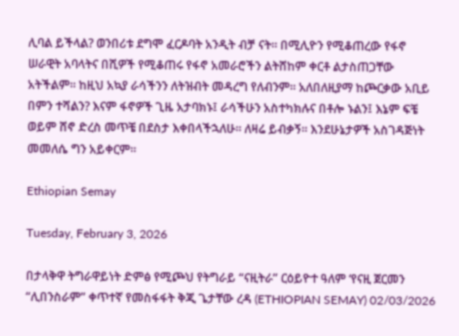ሊባል ይችላል? ወንበሪቱ ደግሞ ፈርዶባት አንዲት ብቻ ናት፡፡ በሚሊዮን የሚቆጠረው የፋኖ ሠራዊት አባላትና በሺዎች የሚቆጠሩ የፋኖ አመራሮችን ልትሸከም ቀርቶ ልታስጠጋቸው አትችልም፡፡ ከዚህ አኳያ ራሳችንን ለትዝብት መዳረግ የለብንም፡፡ አለበለዚያማ ከጮርቃው አቢይ በምን ተሻልን? እናም ፋኖዎች ጊዜ አታባክኑ፤ ራሳችሁን አስተካክሉና በቶሎ ኑልን፤ እኔም ፍቼ ወይም ሸኖ ድረስ መጥቼ በደስታ እቀበላችኋለሁ፡፡ ለዛሬ ይብቃኝ፡፡ እንደሁኔታዎች አስገዳጅነት መመለሴ ግን አይቀርም፡፡

Ethiopian Semay

Tuesday, February 3, 2026

በታላቅዋ ትግራዋይነት ድምፅ የሚጮህ የትግራይ “ናዚትራ” ርዕይዮተ ዓለም ‘የናዚ ጀርመን “ሊበንስራም” ቀጥተኛ የመስፋፋት ቅጂ ጌታቸው ረዳ (ETHIOPIAN SEMAY) 02/03/2026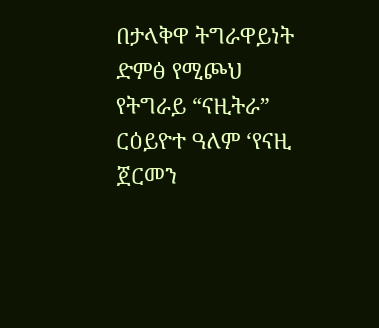በታላቅዋ ትግራዋይነት ድምፅ የሚጮህ የትግራይ “ናዚትራ” ርዕይዮተ ዓለም ‘የናዚ ጀርመን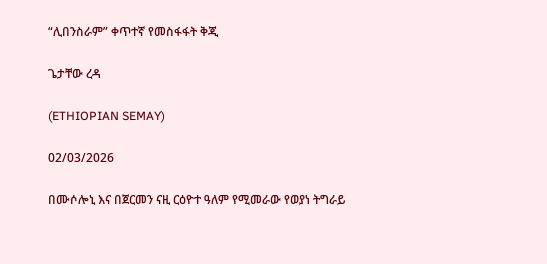“ሊበንስራም” ቀጥተኛ የመስፋፋት ቅጂ

ጌታቸው ረዳ

(ETHIOPIAN SEMAY)

02/03/2026

በሙሶሎኒ እና በጀርመን ናዚ ርዕዮተ ዓለም የሚመራው የወያነ ትግራይ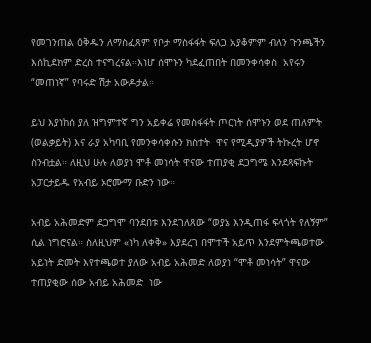የመገንጠል ዕቅዱን ለማስፈጸም የቦታ ማስፋፋት ፍለጋ አያቆምም ብለን ጉንጫችን እሰኪደክም ድረስ ተናግረናል።እነሆ ሰሞኑን ካደፈጠበት በመንቀሳቀስ  አየሩን “መጠነኛ” የባሩድ ሽታ አውዶታል።

ይህ እያነከሰ ያለ ዝግምተኛ ግን አይቀሬ የመስፋፋት ጦርነት ሰሞኑን ወደ ጠለምት (ወልቃይት) እና ራያ አካባቢ የመንቀሳቀሱን ክስተት  ዋና የሚዲያዎች ትኩረት ሆኖ ስንብቷል። ለዚህ ሁሉ ለወያነ ሞቶ መነሳት ዋናው ተጠያቂ ደጋግሜ እንደጻፍኩት አፓርታይዱ የአብይ ኦሮሙማ ቡድን ነው።

አብይ አሕመድም ደጋግሞ ባንደበቱ እንደገለጸው “ወያኔ እንዲጠፋ ፍላጎት የለኝም” ሲል ነግሮናል። ስለዚህም «ነካ ለቀቅ» እያደረገ በሞተች አይጥ እንደምትጫወተው አይነት ድመት እየተጫወተ ያለው አብይ አሕመድ ለወያነ “ሞቶ መነሳት” ዋናው ተጠያቂው ሰው አብይ አሕመድ  ነው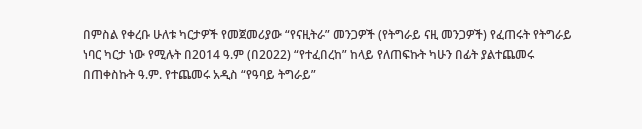በምስል የቀረቡ ሁለቱ ካርታዎች የመጀመሪያው “የናዚትራ” መንጋዎች (የትግራይ ናዚ መንጋዎች) የፈጠሩት የትግራይ ነባር ካርታ ነው የሚሉት በ2014 ዓ.ም (በ2022) “የተፈበረከ” ከላይ የለጠፍኩት ካሁን በፊት ያልተጨመሩ በጠቀስኩት ዓ.ም. የተጨመሩ አዲስ “የዓባይ ትግራይ”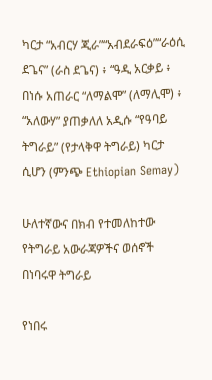ካርታ “አብርሃ ጂራ”“አብደራፍዕ”“ራዕሲ ደጌና” (ራስ ደጌና) ፥ “ዓዲ አርቃይ ፥ በነሱ አጠራር “ለማልሞ” (ለማሊሞ) ፥ “አለውሃ” ያጠቃለለ አዲሱ “የዓባይ ትግራይ” (የታላቅዋ ትግራይ) ካርታ ሲሆን (ምንጭ Ethiopian Semay)

ሁለተኛውና በክብ የተመለከተው የትግራይ አውራጃዎችና ወሰኖች በነባሩዋ ትግራይ

የነበሩ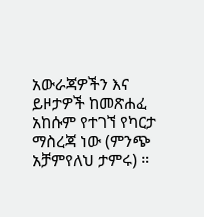አውራጃዎችን እና ይዞታዎች ከመጽሐፈ አከሱም የተገኘ የካርታ ማስረጃ ነው (ምንጭ አቻምየለህ ታምሩ) ።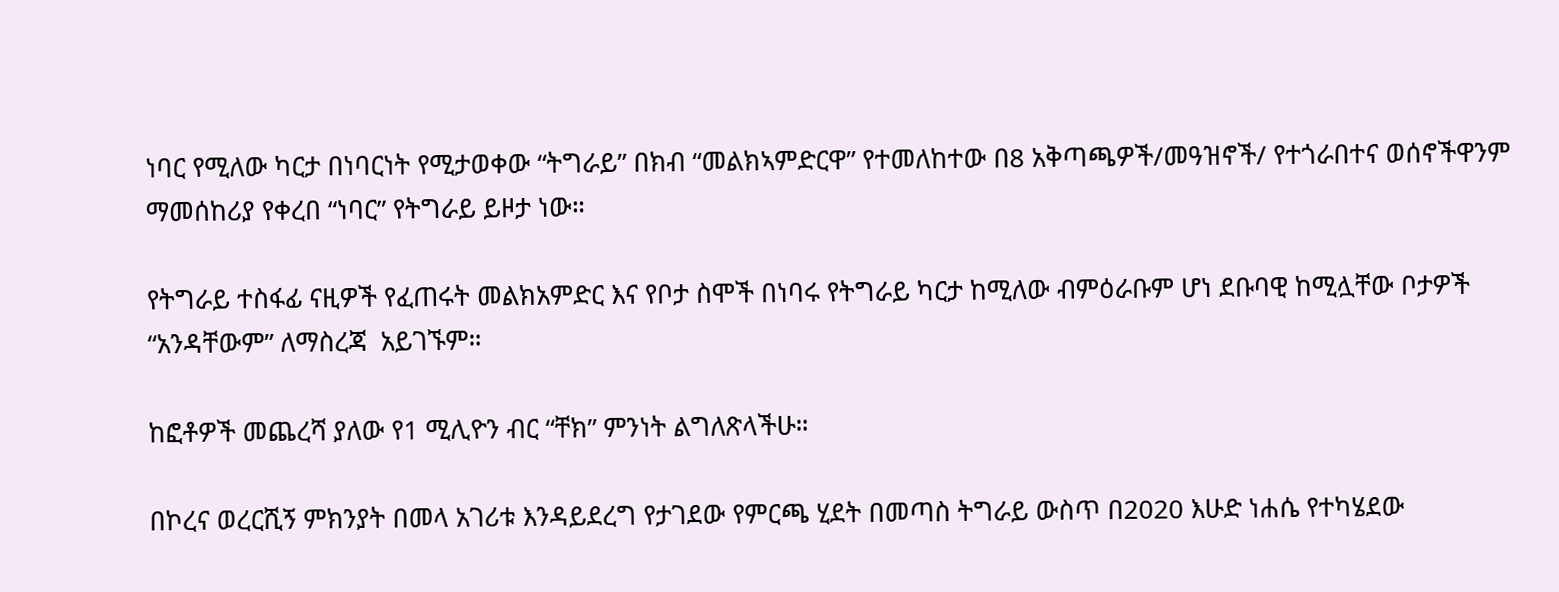ነባር የሚለው ካርታ በነባርነት የሚታወቀው “ትግራይ” በክብ “መልክኣምድርዋ” የተመለከተው በ8 አቅጣጫዎች/መዓዝኖች/ የተጎራበተና ወሰኖችዋንም ማመሰከሪያ የቀረበ “ነባር” የትግራይ ይዞታ ነው።

የትግራይ ተስፋፊ ናዚዎች የፈጠሩት መልክአምድር እና የቦታ ስሞች በነባሩ የትግራይ ካርታ ከሚለው ብምዕራቡም ሆነ ደቡባዊ ከሚሏቸው ቦታዎች  “አንዳቸውም” ለማስረጃ  አይገኙም።

ከፎቶዎች መጨረሻ ያለው የ1 ሚሊዮን ብር “ቸክ” ምንነት ልግለጽላችሁ።

በኮረና ወረርሺኝ ምክንያት በመላ አገሪቱ እንዳይደረግ የታገደው የምርጫ ሂደት በመጣስ ትግራይ ውስጥ በ2020 እሁድ ነሐሴ የተካሄደው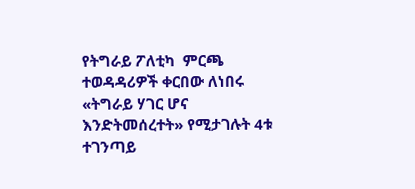የትግራይ ፖለቲካ  ምርጫ ተወዳዳሪዎች ቀርበው ለነበሩ  «ትግራይ ሃገር ሆና እንድትመሰረተት» የሚታገሉት 4ቱ ተገንጣይ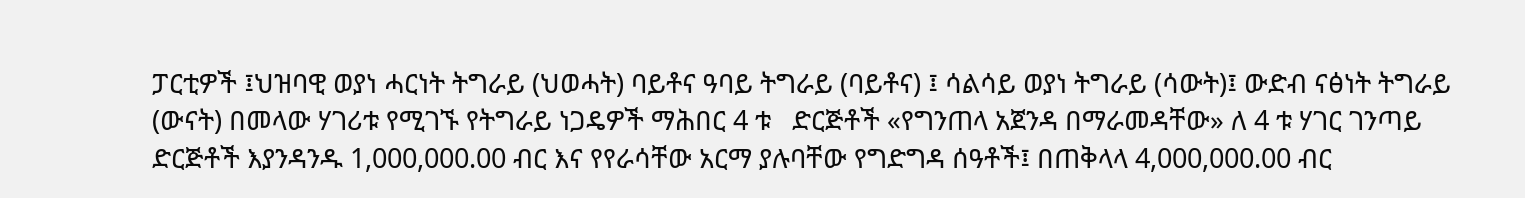ፓርቲዎች ፤ህዝባዊ ወያነ ሓርነት ትግራይ (ህወሓት) ባይቶና ዓባይ ትግራይ (ባይቶና) ፤ ሳልሳይ ወያነ ትግራይ (ሳውት)፤ ውድብ ናፅነት ትግራይ (ውናት) በመላው ሃገሪቱ የሚገኙ የትግራይ ነጋዴዎች ማሕበር 4 ቱ   ድርጅቶች «የግንጠላ አጀንዳ በማራመዳቸው» ለ 4 ቱ ሃገር ገንጣይ ድርጅቶች እያንዳንዱ 1,000,000.00 ብር እና የየራሳቸው አርማ ያሉባቸው የግድግዳ ሰዓቶች፤ በጠቅላላ 4,000,000.00 ብር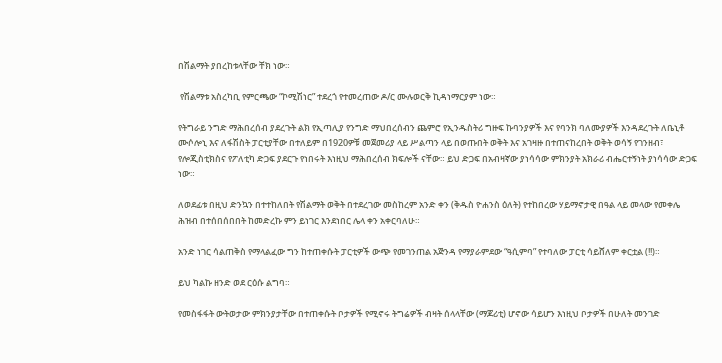በሽልማት ያበረከቱላቸው ቸክ ነው።

 የሽልማቱ አስረካቢ የምርጫው “ኮሚሽነር” ተደረጎ የተመረጠው ዶ/ር ሙሉወርቅ ኪዳነማርያም ነው።

የትግራይ ንግድ ማሕበረሰብ ያደረጉት ልክ የኢጣሊያ የንግድ ማህበረሰብን ጨምሮ የኢንዱስትሪ ግዙፍ ኩባንያዎች እና የባንክ ባለሙያዎች እንዳደረጉት ለቤኒቶ ሙሶሎኒ እና ለፋሽስት ፓርቲያቸው በተለይም በ1920ዎቹ መጀመሪያ ላይ ሥልጣን ላይ በወጡበት ወቅት እና አገዛዙ በተጠናከረበት ወቅት ወሳኝ የገንዘብ፣ የሎጂስቲክስና የፖለቲካ ድጋፍ ያደርጉ የነበሩት እነዚህ ማሕበረሰብ ክፍሎች ናቸው። ይህ ድጋፍ በአብዛኛው ያነሳሳው ምክንያት አክራሪ ብሔርተኝነት ያነሳሳው ድጋፍ ነው።

ለወደፊቱ በዚህ ድንኳን በተተከለበት የሽልማት ወቅት በተደረገው መስከረም አንድ ቀን (ቅዱስ ዮሐንስ ዕለት) የተከበረው ሃይማኖታዊ በዓል ላይ መላው የመቀሌ ሕዝብ በተሰበሰበበት ከመድረኩ ምን ይነገር እንደነበር ሌላ ቀን አቀርባለሁ።

አንድ ነገር ሳልጠቅስ የማላልፈው ግን ከተጠቀሱት ፓርቲዎች ውጭ የመገንጠል አጅንዳ የማያራምደው “ዓሲምባ” የተባለው ፓርቲ ሳይሸለም ቀርቷል (!!)።

ይህ ካልኩ ዘንድ ወደ ርዕሱ ልግባ።

የመስፋፋት ውትወታው ምክንያታቸው በተጠቀሱት ቦታዎች የሚኖሩ ትግሬዎች ብዛት ሰላላቸው (ማጆሪቲ) ሆኖው ሳይሆን እነዚህ ቦታዎች በሁለት መንገድ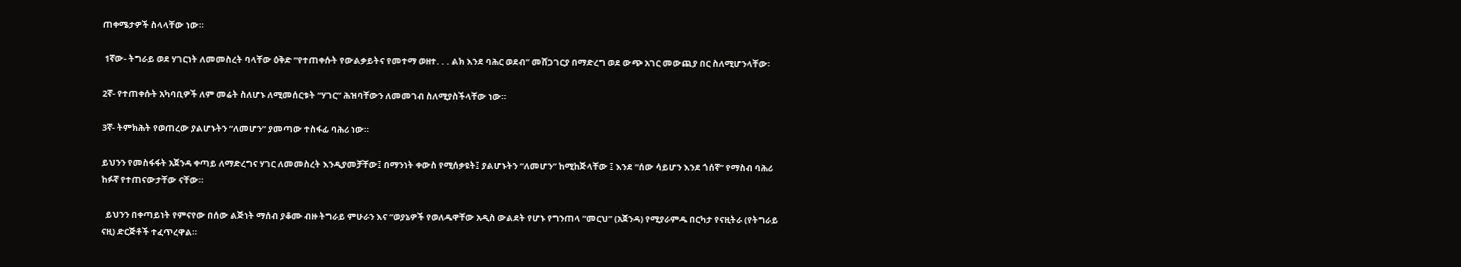ጠቀሜታዎች ስላላቸው ነው።

 1ኛው- ትግራይ ወደ ሃገርነት ለመመስረት ባላቸው ዕቅድ “የተጠቀሱት የውልቃይትና የመተማ ወዘተ. . . ልክ እንደ ባሕር ወደብ” መሸጋገርያ በማድረግ ወደ ውጭ አገር መውጪያ በር ስለሚሆንላቸው፡

2ኛ- የተጠቀሱት አካባቢዎች ለም መሬት ስለሆኑ ለሚመሰርቱት “ሃገር” ሕዝባቸውን ለመመገብ ስለሚያስችላቸው ነው።

3ኛ- ትምክሕት የወጠረው ያልሆኑትን “ለመሆን” ያመጣው ተስፋፊ ባሕሪ ነው።

ይህንን የመስፋፋት አጀንዳ ቀጣይ ለማድረግና ሃገር ለመመስረት እንዲያመቻቸው፤ በማንነት ቀውስ የሚሰቃዩት፤ ያልሆኑትን “ለመሆን” ከሚከጅላቸው ፤ እንደ “ሰው ሳይሆን እንደ ጎሰኛ” የማስብ ባሕሪ ከፉኛ የተጠናውታቸው ናቸው።

  ይህንን በቀጣይነት የምናየው በሰው ልጅነት ማሰብ ያቆሙ ብዙ ትግራይ ምሁራን እና “ወያኔዎች የወለዱዋቸው አዲስ ውልደት የሆኑ የግንጠላ “መርህ” (አጀንዳ) የሚያራምዱ በርካታ የናዚትራ (የትግራይ ናዚ) ድርጅቶች ተፈጥረዋል።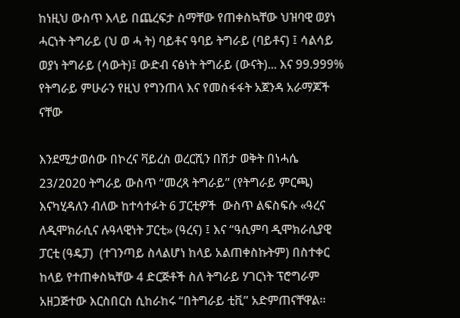ከነዚህ ውስጥ እላይ በጨረፍታ ስማቸው የጠቀስኳቸው ህዝባዊ ወያነ ሓርነት ትግራይ (ህ ወ ሓ ት) ባይቶና ዓባይ ትግራይ (ባይቶና) ፤ ሳልሳይ ወያነ ትግራይ (ሳውት)፤ ውድብ ናፅነት ትግራይ (ውናት)... እና 99.999% የትግራይ ምሁራን የዚህ የግንጠላ እና የመስፋፋት አጀንዳ አራማጆች ናቸው

እንደሚታወሰው በኮረና ቫይረስ ወረርሺን በሽታ ወቅት በነሓሴ 23/2020 ትግራይ ውስጥ “መረጻ ትግራይ” (የትግራይ ምርጫ) እናካሂዳለን ብለው ከተሳተፉት 6 ፓርቲዎች  ውስጥ ልፍስፍሱ «ዓረና ለዲሞክራሲና ሉዓላዊነት ፓርቲ» (ዓረና) ፤ እና “ዓሲምባ ዲሞክራሲያዊ ፓርቲ (ዓዴፓ)  (ተገንጣይ ስላልሆነ ከላይ አልጠቀስኩትም) በስተቀር ከላይ የተጠቀስኳቸው 4 ድርጅቶች ስለ ትግራይ ሃገርነት ፕሮግራም አዘጋጅተው እርስበርስ ሲከራከሩ “በትግራይ ቲቪ” አድምጠናቸዋል።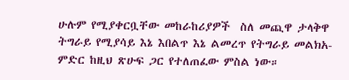ሁሉም የሚያቀርቧቸው መከራከሪያዎች  ስለ መጪዋ ታላቅዋ ትግራይ የሚያሳይ እኔ እበልጥ እኔ ልመረጥ የትግራይ መልክአ-ምድር ከዚህ ጽሁፍ ጋር የተለጠፈው ምስል ነው።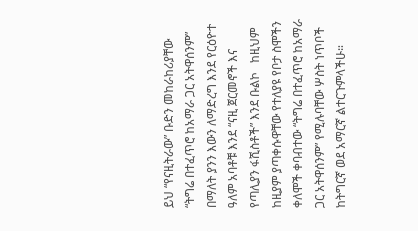ይህ “የናዚትራው” ቡድን መከራከሪያቸው “ትግሬ በተፈጥሮ ከአማራ ጋር አትዋሰንም” በማለት ያንን እውን ለማድረግ እንደ የርዕዮተ ዓለም አባቶቹ እንደ “ናዚ ጀርመኖች እና የጣሊያን ፋሺስቶች” እንደ ቡልኮ   ከዚህም ከዚያም ያጣቀሱዋቸው የተለያዩ የቦታ ስሞችን ቀለሞች ቀባብተው “ትግሬ በተፈጥሮ ከአማራ ጋር አትዋሰንም” የሚሉባቸው ሦስት ነጥቦች ከትግርኛ ወደ አማርኛ ልተርጉምላችሁ።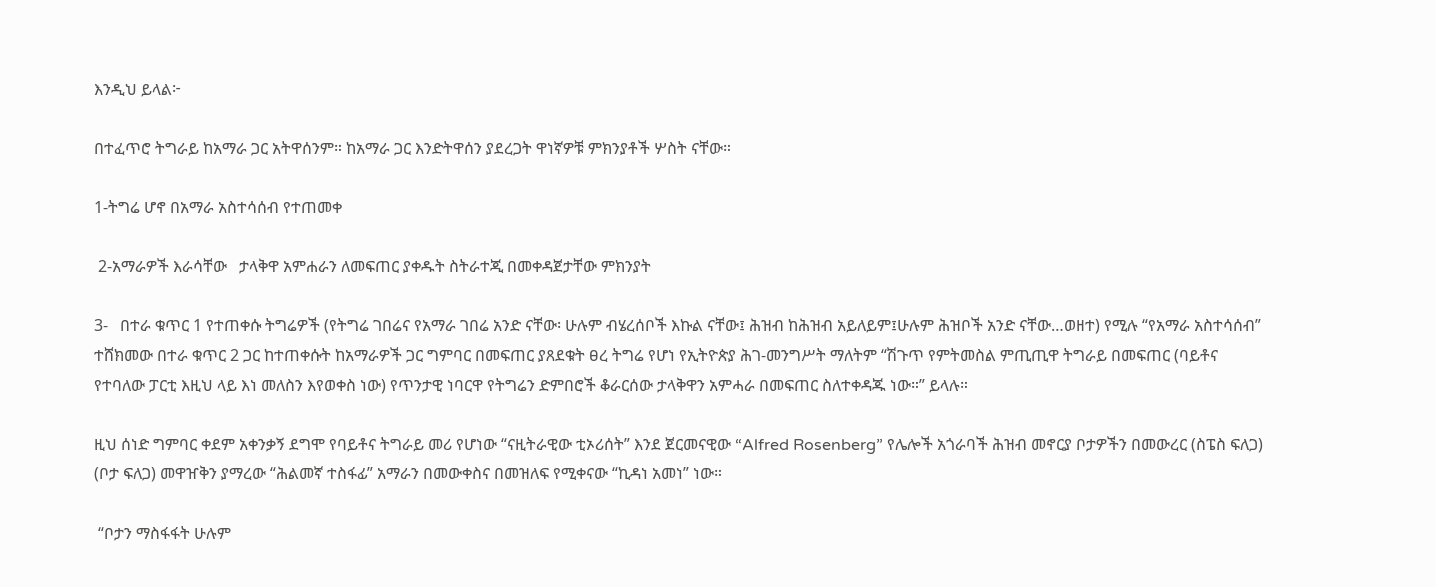እንዲህ ይላል፦

በተፈጥሮ ትግራይ ከአማራ ጋር አትዋሰንም። ከአማራ ጋር እንድትዋሰን ያደረጋት ዋነኛዎቹ ምክንያቶች ሦስት ናቸው።

1-ትግሬ ሆኖ በአማራ አስተሳሰብ የተጠመቀ

 2-አማራዎች እራሳቸው   ታላቅዋ አምሐራን ለመፍጠር ያቀዱት ስትራተጂ በመቀዳጀታቸው ምክንያት

3-   በተራ ቁጥር 1 የተጠቀሱ ትግሬዎች (የትግሬ ገበሬና የአማራ ገበሬ አንድ ናቸው፡ ሁሉም ብሄረሰቦች እኩል ናቸው፤ ሕዝብ ከሕዝብ አይለይም፤ሁሉም ሕዝቦች አንድ ናቸው…ወዘተ) የሚሉ “የአማራ አስተሳሰብ” ተሸክመው በተራ ቁጥር 2 ጋር ከተጠቀሱት ከአማራዎች ጋር ግምባር በመፍጠር ያጸደቁት ፀረ ትግሬ የሆነ የኢትዮጵያ ሕገ-መንግሥት ማለትም “ሽጉጥ የምትመስል ምጢጢዋ ትግራይ በመፍጠር (ባይቶና የተባለው ፓርቲ እዚህ ላይ እነ መለስን እየወቀስ ነው) የጥንታዊ ነባርዋ የትግሬን ድምበሮች ቆራርሰው ታላቅዋን አምሓራ በመፍጠር ስለተቀዳጁ ነው።” ይላሉ።

ዚህ ሰነድ ግምባር ቀደም አቀንቃኝ ደግሞ የባይቶና ትግራይ መሪ የሆነው “ናዚትራዊው ቲኦሪሰት” እንደ ጀርመናዊው “Alfred Rosenberg” የሌሎች አጎራባች ሕዝብ መኖርያ ቦታዎችን በመውረር (ስፔስ ፍለጋ) (ቦታ ፍለጋ) መዋዠቅን ያማረው “ሕልመኛ ተስፋፊ” አማራን በመውቀስና በመዝለፍ የሚቀናው “ኪዳነ አመነ” ነው።

 “ቦታን ማስፋፋት ሁሉም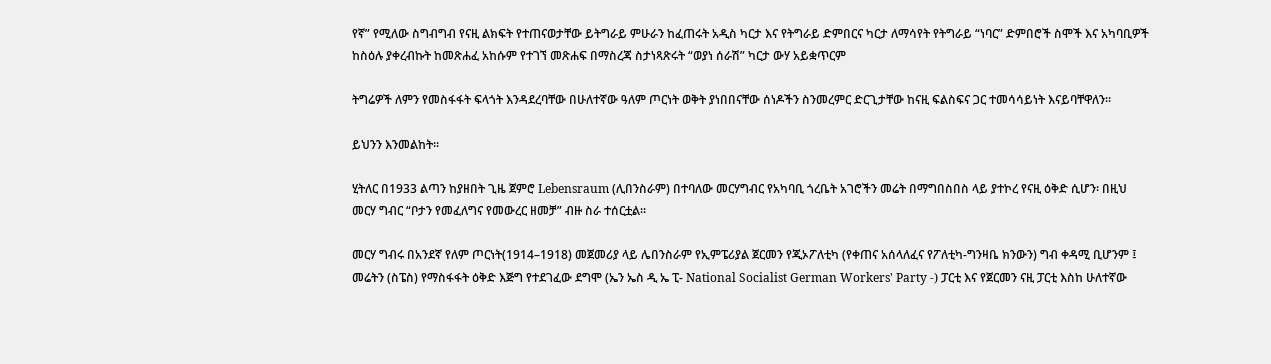የኛ” የሚለው ስግብግብ የናዚ ልክፍት የተጠናወታቸው ይትግራይ ምሁራን ከፈጠሩት አዲስ ካርታ እና የትግራይ ድምበርና ካርታ ለማሳየት የትግራይ “ነባር” ድምበሮች ስሞች እና አካባቢዎች ከስዕሉ ያቀረብኩት ከመጽሐፈ አከሱም የተገኘ መጽሐፍ በማስረጃ ስታነጻጽሩት “ወያነ ሰራሽ” ካርታ ውሃ አይቋጥርም

ትግሬዎች ለምን የመስፋፋት ፍላጎት እንዳደረባቸው በሁለተኛው ዓለም ጦርነት ወቅት ያነበበናቸው ሰነዶችን ስንመረምር ድርጊታቸው ከናዚ ፍልስፍና ጋር ተመሳሳይነት እናይባቸዋለን።

ይህንን እንመልከት።

ሂትለር በ1933 ልጣን ከያዘበት ጊዜ ጀምሮ Lebensraum (ሊበንስራም) በተባለው መርሃግብር የአካባቢ ጎረቤት አገሮችን መሬት በማግበስበስ ላይ ያተኮረ የናዚ ዕቅድ ሲሆን፡ በዚህ መርሃ ግብር “ቦታን የመፈለግና የመውረር ዘመቻ” ብዙ ስራ ተሰርቷል።

መርሃ ግብሩ በአንደኛ የለም ጦርነት(1914–1918) መጀመሪያ ላይ ሌበንስራም የኢምፔሪያል ጀርመን የጂኦፖለቲካ (የቀጠና አሰላለፈና የፖለቲካ-ግንዛቤ ክንውን) ግብ ቀዳሚ ቢሆንም ፤ መሬትን (ስፔስ) የማስፋፋት ዕቅድ እጅግ የተደገፈው ደግሞ (ኤን ኤስ ዲ ኤ ፒ- National Socialist German Workers' Party -) ፓርቲ እና የጀርመን ናዚ ፓርቲ እስከ ሁለተኛው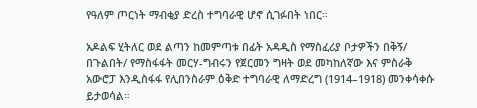የዓለም ጦርነት ማብቂያ ድረስ ተግባራዊ ሆኖ ሲገፉበት ነበር።

አዶልፍ ሂትለር ወደ ልጣን ከመምጣቱ በፊት አዳዲስ የማስፈሪያ ቦታዎችን በቅኝ/ በጉልበት/ የማስፋፋት መርሃ-ግብሩን የጀርመን ግዛት ወደ መካከለኛው እና ምስራቅ አውሮፓ እንዲስፋፋ የሊበንስራም ዕቅድ ተግባራዊ ለማድረግ (1914–1918) መንቀሳቀሱ ይታወሳል።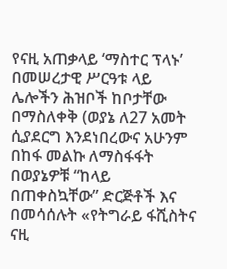የናዚ አጠቃላይ ‘ማስተር ፕላኑ’ በመሠረታዊ ሥርዓቱ ላይ ሌሎችን ሕዝቦች ከቦታቸው በማስለቀቅ (ወያኔ ለ27 አመት ሲያደርግ እንደነበረውና አሁንም በከፋ መልኩ ለማስፋፋት በወያኔዎቹ “ከላይ በጠቀስኳቸው” ድርጅቶች እና በመሳሰሉት «የትግራይ ፋሺስትና ናዚ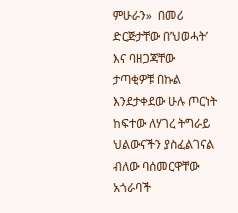ምሁራን»  በመሪ ድርጅታቸው በ’ህወሓት’ እና ባዘጋጃቸው ታጣቂዎቹ በኩል እንደታቀደው ሁሉ ጦርነት ከፍተው ለሃገረ ትግራይ ህልውናችን ያስፈልገናል ብለው ባሰመርዋቸው አጎራባች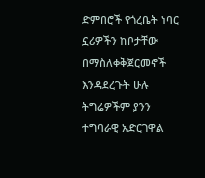ድምበሮች የጎረቤት ነባር ኗሪዎችን ከቦታቸው በማስለቀቅጀርመኖች እንዳደረጉት ሁሉ ትግሬዎችም ያንን ተግባራዊ አድርገዋል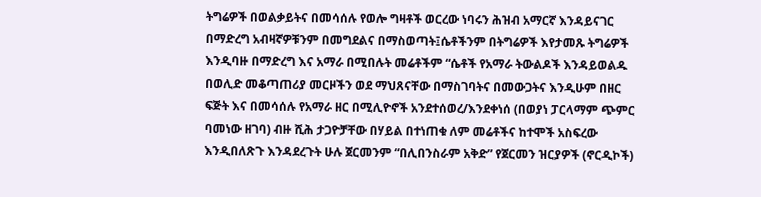ትግሬዎች በወልቃይትና በመሳሰሉ የወሎ ግዛቶች ወርረው ነባሩን ሕዝብ አማርኛ እንዳይናገር በማድረግ አብዛኛዎቹንም በመግደልና በማስወጣት፤ሴቶችንም በትግሬዎች እየታመጹ ትግሬዎች እንዲባዙ በማድረግ እና አማራ በሚበሉት መሬቶችም “ሴቶች የአማራ ትውልዶች እንዳይወልዱ በወሊድ መቆጣጠሪያ መርዞችን ወደ ማህጸናቸው በማስገባትና በመውጋትና እንዲሁም በዘር ፍጅት እና በመሳሰሉ የአማራ ዘር በሚሊዮኖች አንደተሰወረ/እንደቀነሰ (በወያነ ፓርላማም ጭምር ባመነው ዘገባ) ብዙ ሺሕ ታጋዮቻቸው በሃይል በተነጠቁ ለም መሬቶችና ከተሞች አስፍረው እንዲበለጽጉ እንዳደረጉት ሁሉ ጀርመንም “በሊበንስራም አቅድ” የጀርመን ዝርያዎች (ኖርዲኮች)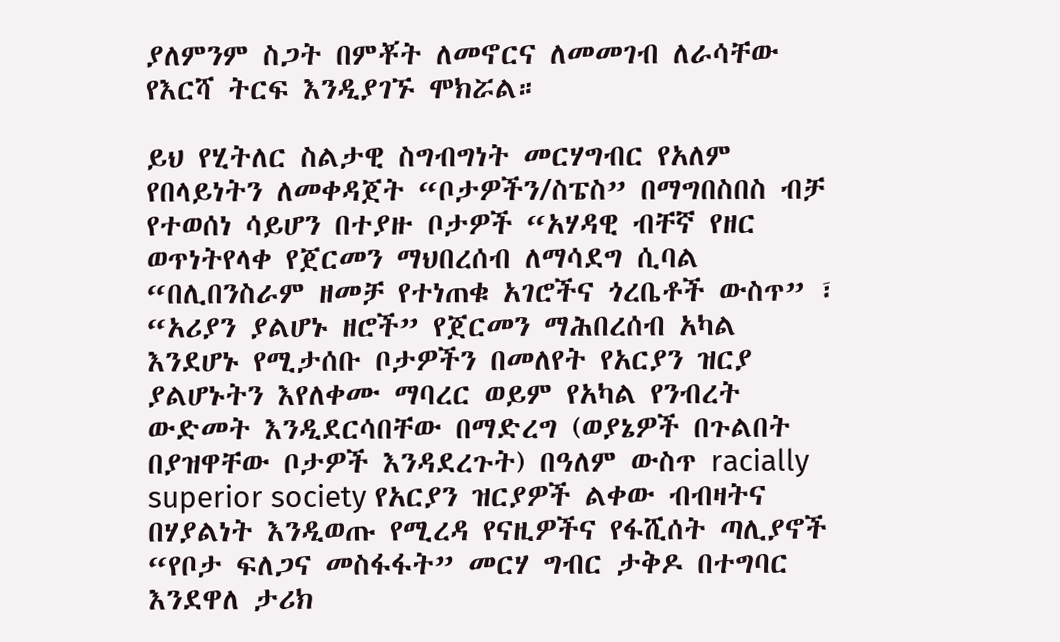ያለምንም ስጋት በምቾት ለመኖርና ለመመገብ ለራሳቸው የእርሻ ትርፍ እንዲያገኙ ሞክሯል።

ይህ የሂትለር ስልታዊ ስግብግነት መርሃግብር የአለም የበላይነትን ለመቀዳጀት “ቦታዎችን/ስፔስ” በማግበስበስ ብቻ የተወሰነ ሳይሆን በተያዙ ቦታዎች “አሃዳዊ ብቸኛ የዘር ወጥነትየላቀ የጀርመን ማህበረሰብ ለማሳደግ ሲባል “በሊበንስራም ዘመቻ የተነጠቁ አገሮችና ጎረቤቶች ውስጥ” ፣ “አሪያን ያልሆኑ ዘሮች” የጀርመን ማሕበረሰብ አካል እንደሆኑ የሚታሰቡ ቦታዎችን በመለየት የአርያን ዝርያ ያልሆኑትን እየለቀሙ ማባረር ወይም የአካል የንብረት ውድመት እንዲደርሳበቸው በማድረግ (ወያኔዎች በጉልበት በያዝዋቸው ቦታዎች እንዳደረጉት) በዓለም ውስጥ racially superior society የአርያን ዝርያዎች ልቀው ብብዛትና በሃያልነት እንዲወጡ የሚረዳ የናዚዎችና የፋሺሰት ጣሊያኖች “የቦታ ፍለጋና መስፋፋት” መርሃ ግብር ታቅዶ በተግባር እንደዋለ ታሪክ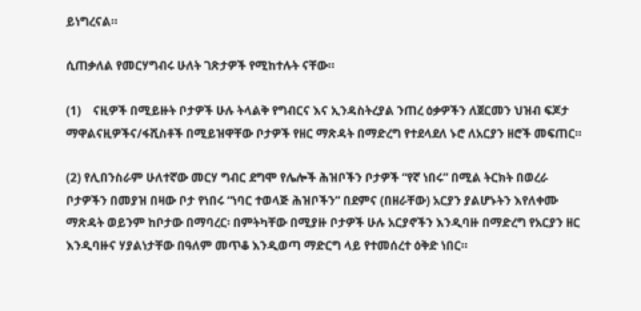ይነግረናል።

ሲጠቃለል የመርሃግብሩ ሁለት ገጽታዎች የሚከተሉት ናቸው።

(1)    ናዚዎች በሚይዙት ቦታዎች ሁሉ ትላልቅ የግብርና እና ኢንዳስትረያል ንጠረ ዕቃዎችን ለጀርመን ህዝብ ፍጆታ ማዋልናዚዎችና/ፋሺስቶች በሚይዝዋቸው ቦታዎች የዘር ማጽዳት በማድረግ የተደላደለ ኑሮ ለአርያን ዘሮች መፍጠር።

(2) የሊበንስራም ሁለተኛው መርሃ ግብር ደግሞ የሌሎች ሕዝቦችን ቦታዎች “የኛ ነበሩ” በሚል ትርክት በወረራ ቦታዎችን በመያዝ በዛው ቦታ የነበሩ “ነባር ተወላጅ ሕዝቦችን” በደምና (በዘራቸው) አርያን ያልሆኑትን እየለቀሙ ማጽዳት ወይንም ከቦታው በማባረር፡ በምትካቸው በሚያዙ ቦታዎች ሁሉ አርያኖችን እንዲባዙ በማድረግ የአርያን ዘር እንዲባዙና ሃያልነታቸው በዓለም መጥቆ እንዲወጣ ማድርግ ላይ የተመሰረተ ዕቅድ ነበር።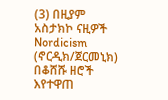(3) በዚያም አስታክኮ ናዚዎች Nordicism (ኖርዲክ/ጀርመኒክ) በቆሸሹ ዘሮች እየተዋጠ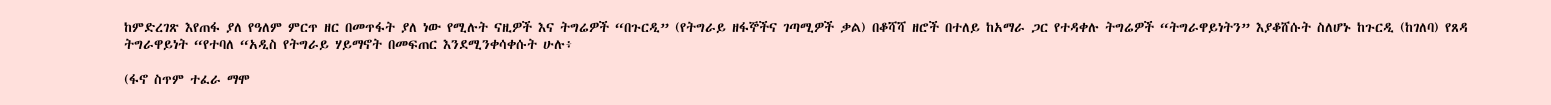ከምድረገጽ እየጠፋ ያለ የዓለም ምርጥ ዘር በመጥፋት ያለ ነው የሚሉት ናዚዎች እና ትግሬዎች “በጉርዲ” (የትግራይ ዘፋኞችና ገጣሚዎች ቃል) በቆሻሻ ዘሮች በተለይ ከአማራ ጋር የተዳቀሉ ትግሬዎች “ትግራዋይነትን” እያቆሸሱት ስለሆኑ ከጉርዲ (ከገለባ) የጸዳ ትግራዋይነት “የተባለ “አዲስ የትግራይ ሃይማኖት በመፍጠር እንደሚንቀሳቀሱት ሁሉ፥

(ፋኖ ስጥም ተፈራ ማሞ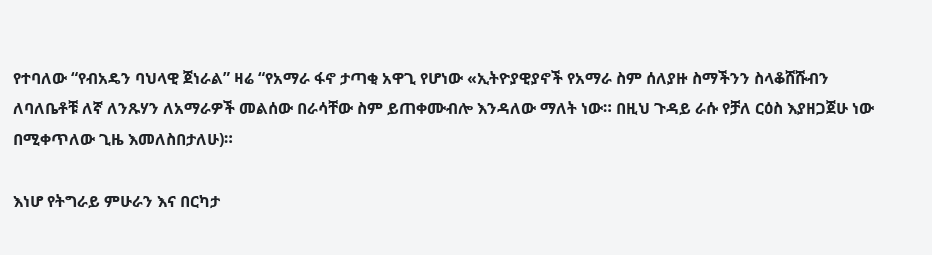የተባለው “የብአዴን ባህላዊ ጀነራል” ዛሬ “የአማራ ፋኖ ታጣቂ አዋጊ የሆነው «ኢትዮያዊያኖች የአማራ ስም ሰለያዙ ስማችንን ስላቆሸሹብን ለባለቤቶቹ ለኛ ለንጹሃን ለአማራዎች መልሰው በራሳቸው ስም ይጠቀሙብሎ እንዳለው ማለት ነው። በዚህ ጉዳይ ራሱ የቻለ ርዕስ እያዘጋጀሁ ነው በሚቀጥለው ጊዜ እመለስበታለሁ)።

እነሆ የትግራይ ምሁራን እና በርካታ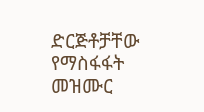ድርጅቶቻቸው የማስፋፋት መዝሙር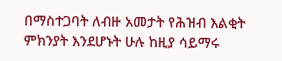በማስተጋባት ለብዙ አመታት የሕዝብ እልቂት ምክንያት እንደሆኑት ሁሉ ከዚያ ሳይማሩ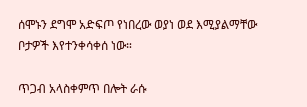ሰሞኑን ደግሞ አድፍጦ የነበረው ወያነ ወደ እሚያልማቸው ቦታዎች እየተንቀሳቀሰ ነው።

ጥጋብ አላስቀምጥ በሎት ራሱ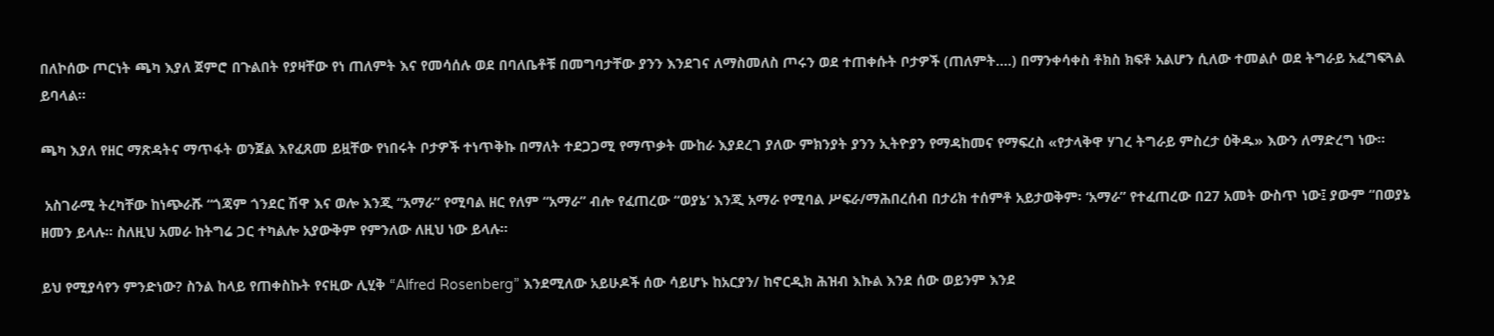በለኮሰው ጦርነት ጫካ እያለ ጀምሮ በጉልበት የያዛቸው የነ ጠለምት እና የመሳሰሉ ወደ በባለቤቶቹ በመግባታቸው ያንን እንደገና ለማስመለስ ጦሩን ወደ ተጠቀሱት ቦታዎች (ጠለምት....) በማንቀሳቀስ ቶክስ ክፍቶ አልሆን ሲለው ተመልሶ ወደ ትግራይ አፈግፍጓል ይባላል።

ጫካ እያለ የዘር ማጽዳትና ማጥፋት ወንጀል እየፈጸመ ይዟቸው የነበሩት ቦታዎች ተነጥቅኩ በማለት ተደጋጋሚ የማጥቃት ሙከራ እያደረገ ያለው ምክንያት ያንን ኢትዮያን የማዳከመና የማፍረስ «የታላቅዋ ሃገረ ትግራይ ምስረታ ዕቅዱ» እውን ለማድረግ ነው።

 አስገራሚ ትረካቸው ከነጭራሹ “ጎጃም ጎንደር ሽዋ እና ወሎ እንጂ “አማራ” የሚባል ዘር የለም “አማራ” ብሎ የፈጠረው “ወያኔ’ እንጂ አማራ የሚባል ሥፍራ/ማሕበረሰብ በታሪክ ተሰምቶ አይታወቅም፡ ‘አማራ” የተፈጠረው በ27 አመት ውስጥ ነው፤ ያውም “በወያኔ ዘመን ይላሉ። ስለዚህ አመራ ከትግሬ ጋር ተካልሎ አያውቅም የምንለው ለዚህ ነው ይላሉ።

ይህ የሚያሳየን ምንድነው? ስንል ከላይ የጠቀስኩት የናዚው ሊሂቅ “Alfred Rosenberg” እንደሚለው አይሁዶች ሰው ሳይሆኑ ከአርያን/ ከኖርዲክ ሕዝብ እኩል እንደ ሰው ወይንም እንደ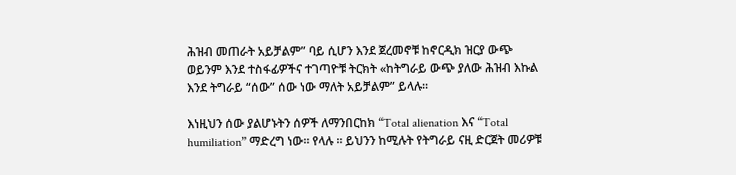ሕዝብ መጠራት አይቻልም” ባይ ሲሆን እንደ ጀረመኖቹ ከኖርዲክ ዝርያ ውጭ ወይንም እንደ ተስፋፊዎችና ተገጣዮቹ ትርክት «ከትግራይ ውጭ ያለው ሕዝብ እኩል እንደ ትግራይ “ሰው” ሰው ነው ማለት አይቻልም” ይላሉ።

እነዚህን ሰው ያልሆኑትን ሰዎች ለማንበርከክ “Total alienation እና “Total humiliation” ማድረግ ነው። የላሉ ። ይህንን ከሚሉት የትግራይ ናዚ ድርጀት መሪዎቹ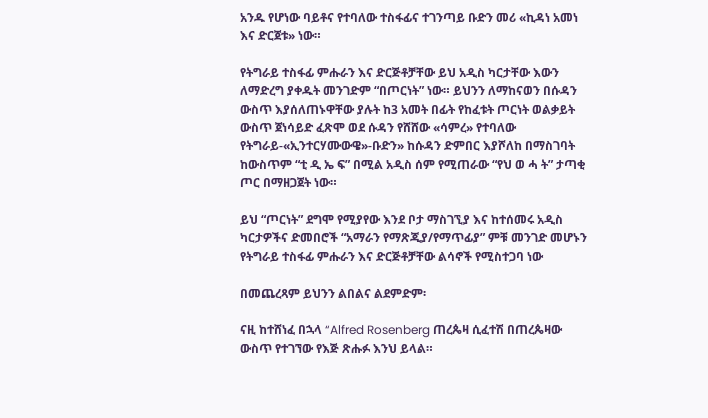አንዱ የሆነው ባይቶና የተባለው ተስፋፊና ተገንጣይ ቡድን መሪ «ኪዳነ አመነ እና ድርጀቱ» ነው።

የትግራይ ተስፋፊ ምሑራን እና ድርጅቶቻቸው ይህ አዲስ ካርታቸው እውን ለማድረግ ያቀዱት መንገድም “በጦርነት” ነው። ይህንን ለማከናወን በሱዳን ውስጥ እያሰለጠኑዋቸው ያሉት ከ3 አመት በፊት የከፈቱት ጦርነት ወልቃይት ውስጥ ጀነሳይድ ፈጽሞ ወደ ሱዳን የሸሸው «ሳምረ» የተባለው የትግራይ-«ኢንተርሃሙውዌ»-ቡድን» ከሱዳን ድምበር እያሾለከ በማስገባት ከውስጥም “ቲ ዲ ኤ ፍ” በሚል አዲስ ሰም የሚጠራው “የህ ወ ሓ ት” ታጣቂ ጦር በማዘጋጀት ነው።

ይህ “ጦርነት” ደግሞ የሚያየው እንደ ቦታ ማስገኚያ እና ከተሰመሩ አዲስ ካርታዎችና ድመበሮች “አማራን የማጽጂያ/የማጥፊያ” ምቹ መንገድ መሆኑን የትግራይ ተስፋፊ ምሑራን እና ድርጅቶቻቸው ልሳኖች የሚስተጋባ ነው

በመጨረጻም ይህንን ልበልና ልደምድም፡

ናዚ ከተሸነፈ በኋላ “Alfred Rosenberg ጠረጴዛ ሲፈተሽ በጠረጴዛው ውስጥ የተገኘው የእጅ ጽሑፉ እንህ ይላል።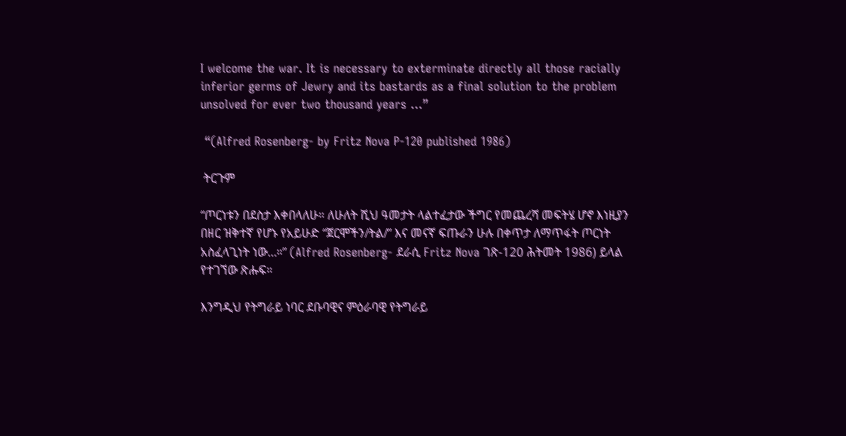I welcome the war. It is necessary to exterminate directly all those racially inferior germs of Jewry and its bastards as a final solution to the problem unsolved for ever two thousand years …”

 “(Alfred Rosenberg- by Fritz Nova P-120 published 1986)

 ትርጉም

“ጦርነቱን በደስታ እቀበላለሁ። ለሁለት ሺህ ዓመታት ላልተፈታው ችግር የመጨረሻ መፍትሄ ሆኖ እነዚያን በዘር ዝቅተኛ የሆኑ የአይሁድ “ጀርሞችን/ትል/” እና መናኛ ፍጡራን ሁሉ በቀጥታ ለማጥፋት ጦርነት አስፈላጊነት ነው…።” (Alfred Rosenberg- ደራሲ Fritz Nova ገጽ-120 ሕትመት 1986) ይላል የተገኘው ጽሑፍ።

እንግዲህ የትግራይ ነባር ደቡባዊና ምዕራባዊ የትግራይ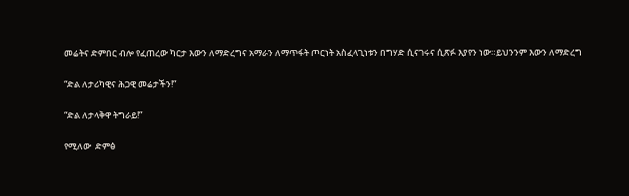መሬትና ድምበር ብሎ የፈጠረው ካርታ እውን ለማድረግና አማራን ለማጥፋት ጦርነት አስፈላጊነቱን በግሃድ ሲናገሩና ሲጽፉ እያየን ነው።ይህንንም እውን ለማድረግ

“ድል ለታሪካዊና ሕጋዊ መሬታችን!”

“ድል ለታላቅዋ ትግራይ!”

የሚለው  ድምፅ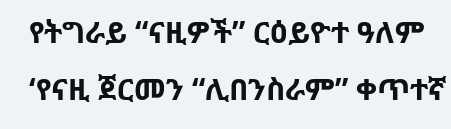የትግራይ “ናዚዎች” ርዕይዮተ ዓለም ‘የናዚ ጀርመን “ሊበንስራም” ቀጥተኛ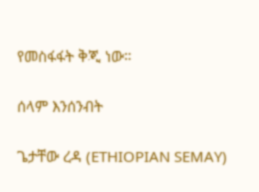የመስፋፋት ቅጂ ነው።

ሰላም እንሰንብት

ጌታቸው ረዳ (ETHIOPIAN SEMAY)